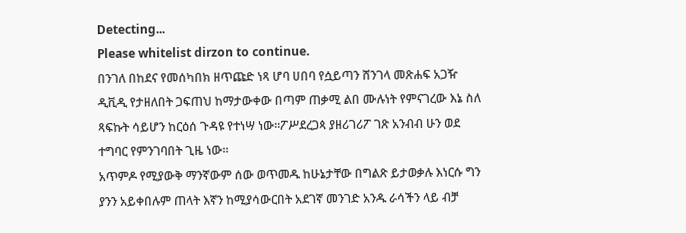Detecting...
Please whitelist dirzon to continue.
በንገለ በከደና የመሰካበክ ዘጥጩድ ነጻ ሆባ ሀበባ የሷይጣን ሸንገላ መጽሐፍ አጋዥ ዲቪዲ የታዘለበት ጋፍጠህ ከማታውቀው በጣም ጠቃሚ ልበ ሙሉነት የምናገረው እኔ ስለ ጻፍኩት ሳይሆን ከርዕሰ ጉዳዩ የተነሣ ነው።ፖሥደረጋጳ ያዘሪገሪፖ ገጽ አንብብ ሁን ወደ ተግባር የምንገባበት ጊዜ ነው።
አጥምዶ የሚያውቅ ማንኛውም ሰው ወጥመዱ ከሁኔታቸው በግልጽ ይታወቃሉ እነርሱ ግን ያንን አይቀበሉም ጠላት እኛን ከሚያሳውርበት አደገኛ መንገድ አንዱ ራሳችን ላይ ብቻ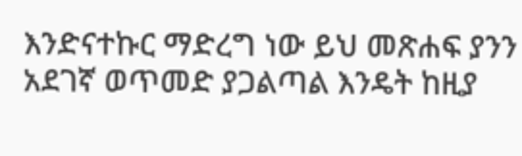እንድናተኩር ማድረግ ነው ይህ መጽሐፍ ያንን አደገኛ ወጥመድ ያጋልጣል እንዴት ከዚያ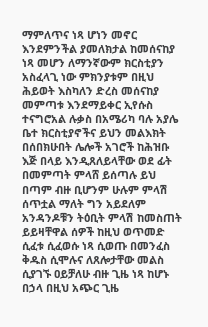ማምለጥና ነጻ ሆነን መኖር እንደምንችል ያመለክታል ከመሰናከያ ነጻ መሆን ለማንኛውም ክርስቲያን አስፈላጊ ነው ምክንያቱም በዚህ ሕይወት እስካለን ድረስ መሰናከያ መምጣቱ እንደማይቀር ኢየሱስ ተናግሮአል ሉቃስ በአሜሪካ ባሉ አያሌ ቤተ ክርስቲያኖችና ይህን መልእክት በሰበክሁበት ሌሎች አገሮች ከሕዝቡ እጅ በላይ እንዲጸለይላቸው ወደ ፊት በመምጣት ምላሸ ይሰጣሉ ይህ በጣም ብዙ ቢሆንም ሁሉም ምላሽ ሰጥቷል ማለት ግን አይደለም አንዳንዶቹን ትዕቢት ምላሽ ከመስጠት ይይዛቸዋል ሰዎች ከዚህ ወጥመድ ሲፈቱ ሲፈወሱ ነጻ ሲወጡ በመንፈስ ቅዱስ ሲሞሉና ለጸሎታቸው መልስ ሲያገኙ ዐይቻለሁ ብዙ ጊዜ ነጻ ከሆኑ በኃላ በዚህ አጭር ጊዜ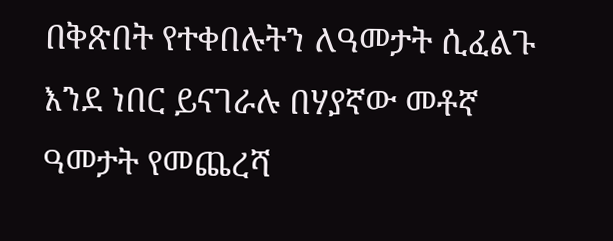በቅጽበት የተቀበሉትን ለዓመታት ሲፈልጉ እንደ ነበር ይናገራሉ በሃያኛው መቶኛ ዓመታት የመጨረሻ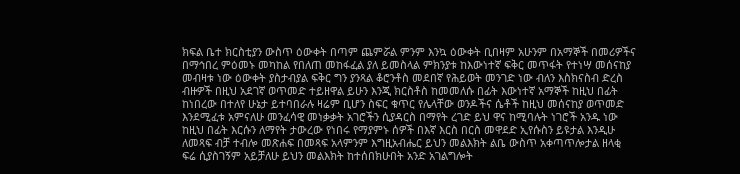ክፍል ቤተ ክርስቲያን ውስጥ ዕውቀት በጣም ጨምሯል ምንም እንኳ ዕውቀት ቢበዛም አሁንም በአማኞች በመሪዎችና በማኅበረ ምዕመኑ መካከል የበለጠ መከፋፈል ያለ ይመስላል ምክንያቱ ከእውነተኛ ፍቅር መጥፋት የተነሣ መሰናከያ መብዛቱ ነው ዕውቀት ያስታብያል ፍቅር ግን ያንጻል ቆሮንቶስ መደበኛ የሕይወት መንገድ ነው ብለን እስክናስብ ድረስ ብዙዎች በዚህ አደገኛ ወጥመድ ተይዘዋል ይሁን እንጂ ክርስቶስ ከመመለሱ በፊት እውነተኛ አማኞች ከዚህ በፊት ከነበረው በተለየ ሁኔታ ይተባበራሉ ዛሬም ቢሆን ስፍር ቁጥር የሌላቸው ወንዶችና ሴቶች ከዚህ መሰናከያ ወጥመድ እንደሚፈቱ አምናለሁ መንፈሳዊ መነቃቃት አገሮችን ሲያዳርስ በማየት ረገድ ይህ ዋና ከሚባሉት ነገሮች አንዱ ነው ከዚህ በፊት እርሱን ለማየት ታውረው የነበሩ የማያምኑ ሰዎች በእኛ እርስ በርስ መዋደድ ኢየሱስን ይዩታል እንዲሁ ለመጻፍ ብቻ ተብሎ መጽሐፍ በመጻፍ አላምንም እግዚአብሔር ይህን መልእክት ልቤ ውስጥ አቀጣጥሎታል ዘላቂ ፍሬ ሲያስገኝም አይቻለሁ ይህን መልእክት ከተሰበክሁበት አንድ አገልግሎት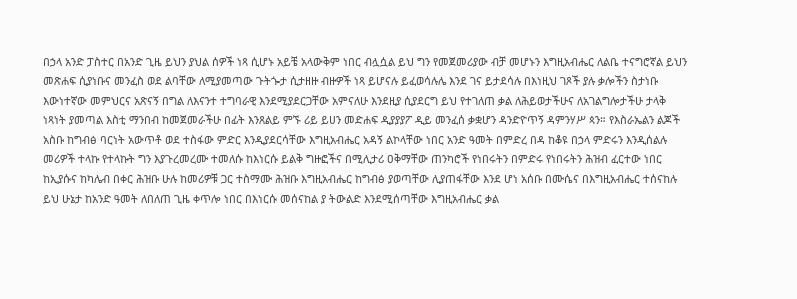በኃላ አንድ ፓስተር በአንድ ጊዜ ይህን ያህል ሰዎች ነጻ ሲሆኑ አይቼ አላውቅም ነበር ብሏሷል ይህ ግን የመጀመሪያው ብቻ መሆኑን እግዚአብሔር ለልቤ ተናግሮኛል ይህን መጽሐፍ ሲያነቡና መንፈስ ወደ ልባቸው ለሚያመጣው ጉትጐታ ሲታዘዙ ብዙዎች ነጻ ይሆናሉ ይፈወሳሉሌ እንደ ገና ይታደሳሉ በእነዚህ ገጾች ያሉ ቃሎችን ስታነቡ እውነተኛው መምህርና አጽናኝ በግል ለእናንተ ተግባራዊ እንደሚያደርጋቸው አምናለሁ እንደዚያ ሲያደርግ ይህ የተገለጠ ቃል ለሕይወታችሁና ለአገልግሎታችሁ ታላቅ ነጻነት ያመጣል እስቲ ማንበብ ከመጀመራችሁ በፊት እንጸልይ ምኙ ሪይ ይሀን መድሐፍ ዲያያያፖ ዲይ መንፈሰ ቃቋሆን ዳንድዮጥኝ ዳምንሃሥ ጳን። የእስራኤልን ልጆች አስቡ ከግብፅ ባርነት አውጥቶ ወደ ተስፋው ምድር እንዲያደርሳቸው እግዚአብሔር አዳኝ ልኮላቸው ነበር አንድ ዓመት በምድረ በዳ ከቆዩ በኃላ ምድሩን እንዲሰልሉ መሪዎች ተላኩ የተላኩት ግን እያጉረመረሙ ተመለሱ ከእነርሱ ይልቅ ግዙፎችና በሚሊታሪ ዐቅማቸው ጠንካሮች የነበሩትን በምድሩ የነበሩትን ሕዝብ ፈርተው ነበር ከኢያሱና ከካሌብ በቀር ሕዝቡ ሁሉ ከመሪዎቹ ጋር ተስማሙ ሕዝቡ እግዚአብሔር ከግብፅ ያወጣቸው ሊያጠፋቸው እንደ ሆነ አሰቡ በሙሴና በእግዚአብሔር ተሰናከሉ ይህ ሁኔታ ከአንድ ዓመት ለበለጠ ጊዜ ቀጥሎ ነበር በእነርሱ መሰናከል ያ ትውልድ እንደሚሰጣቸው እግዚአብሔር ቃል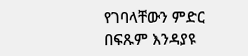የገባላቸውን ምድር በፍጹም እንዳያዩ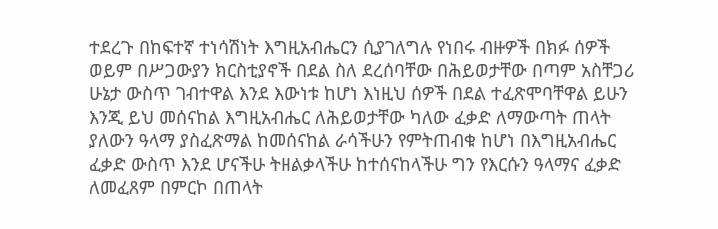ተደረጉ በከፍተኛ ተነሳሽነት እግዚአብሔርን ሲያገለግሉ የነበሩ ብዙዎች በክፉ ሰዎች ወይም በሥጋውያን ክርስቲያኖች በደል ስለ ደረሰባቸው በሕይወታቸው በጣም አስቸጋሪ ሁኔታ ውስጥ ገብተዋል እንደ እውነቱ ከሆነ እነዚህ ሰዎች በደል ተፈጽሞባቸዋል ይሁን እንጂ ይህ መሰናከል እግዚአብሔር ለሕይወታቸው ካለው ፈቃድ ለማውጣት ጠላት ያለውን ዓላማ ያስፈጽማል ከመሰናከል ራሳችሁን የምትጠብቁ ከሆነ በእግዚአብሔር ፈቃድ ውስጥ እንደ ሆናችሁ ትዘልቃላችሁ ከተሰናከላችሁ ግን የእርሱን ዓላማና ፈቃድ ለመፈጸም በምርኮ በጠላት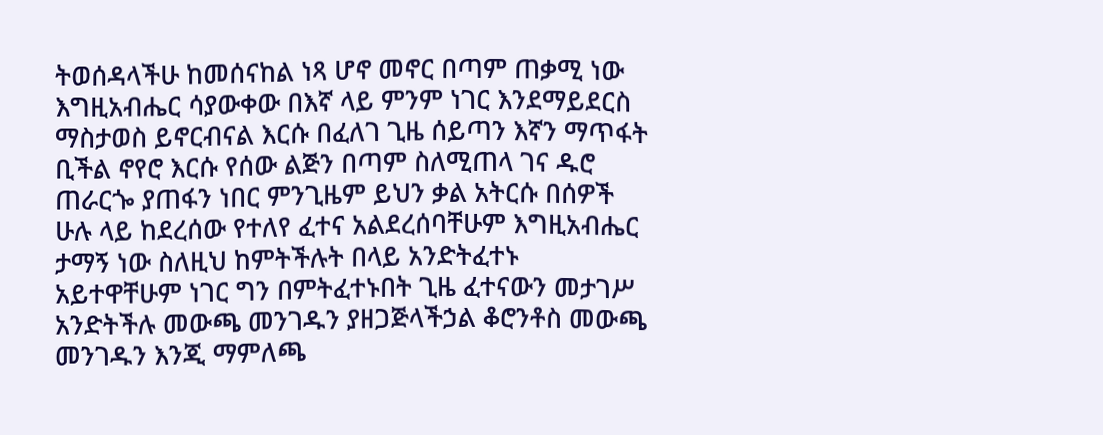ትወሰዳላችሁ ከመሰናከል ነጻ ሆኖ መኖር በጣም ጠቃሚ ነው እግዚአብሔር ሳያውቀው በእኛ ላይ ምንም ነገር እንደማይደርስ ማስታወስ ይኖርብናል እርሱ በፈለገ ጊዜ ሰይጣን እኛን ማጥፋት ቢችል ኖየሮ እርሱ የሰው ልጅን በጣም ስለሚጠላ ገና ዱሮ ጠራርጐ ያጠፋን ነበር ምንጊዜም ይህን ቃል አትርሱ በሰዎች ሁሉ ላይ ከደረሰው የተለየ ፈተና አልደረሰባቸሁም እግዚአብሔር ታማኝ ነው ስለዚህ ከምትችሉት በላይ አንድትፈተኑ አይተዋቸሁም ነገር ግን በምትፈተኑበት ጊዜ ፈተናውን መታገሥ አንድትችሉ መውጫ መንገዱን ያዘጋጅላችኃል ቆሮንቶስ መውጫ መንገዱን እንጂ ማምለጫ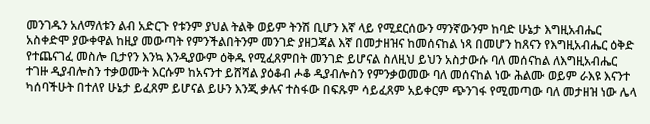መንገዱን አለማለቱን ልብ አድርጉ የቱንም ያህል ትልቅ ወይም ትንሽ ቢሆን እኛ ላይ የሚደርሰውን ማንኛውንም ከባድ ሁኔታ እግዚአብሔር አስቀድሞ ያውቀዋል ከዚያ መውጣት የምንችልበትንም መንገድ ያዘጋጃል እኛ በመታዘዝና ከመሰናከል ነጻ በመሆን ከጸናን የእግዚአብሔር ዕቅድ የተጨናገፈ መስሎ ቢታየን እንኳ እንዲያውም ዕቅዱ የሚፈጸምበት መንገድ ይሆናል ስለዚህ ይህን አስታውሱ ባለ መሰናከል ለእግዚአብሔር ተገዙ ዲያብሎስን ተቃወሙት እርሱም ከአናንተ ይሸሻል ያዕቆብ ሖቆ ዲያብሎስን የምንቃወመው ባለ መሰናከል ነው ሕልሙ ወይም ራእዩ እናንተ ካሰባችሁት በተለየ ሁኔታ ይፈጸም ይሆናል ይሁን እንጂ ቃሉና ተስፋው በፍጹም ሳይፈጸም አይቀርም ጭንገፋ የሚመጣው ባለ መታዘዝ ነው ሌላ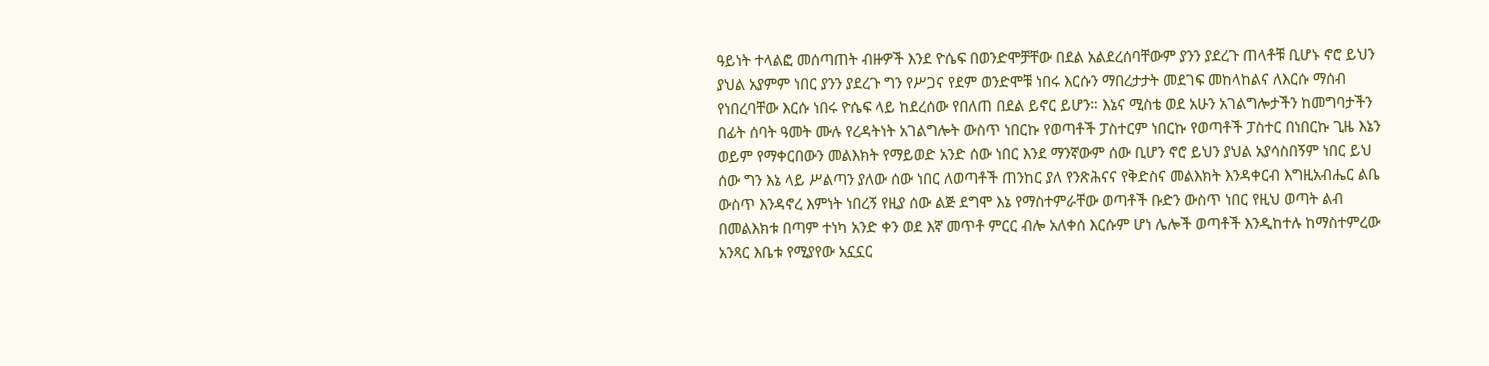ዓይነት ተላልፎ መሰጣጠት ብዙዎች እንደ ዮሴፍ በወንድሞቻቸው በደል አልደረሰባቸውም ያንን ያደረጉ ጠላቶቹ ቢሆኑ ኖሮ ይህን ያህል አያምም ነበር ያንን ያደረጉ ግን የሥጋና የደም ወንድሞቹ ነበሩ እርሱን ማበረታታት መደገፍ መከላከልና ለእርሱ ማሰብ የነበረባቸው እርሱ ነበሩ ዮሴፍ ላይ ከደረሰው የበለጠ በደል ይኖር ይሆን። እኔና ሚስቴ ወደ አሁን አገልግሎታችን ከመግባታችን በፊት ሰባት ዓመት ሙሉ የረዳትነት አገልግሎት ውስጥ ነበርኩ የወጣቶች ፓስተርም ነበርኩ የወጣቶች ፓስተር በነበርኩ ጊዜ እኔን ወይም የማቀርበውን መልእክት የማይወድ አንድ ሰው ነበር እንደ ማንኛውም ሰው ቢሆን ኖሮ ይህን ያህል አያሳስበኝም ነበር ይህ ሰው ግን እኔ ላይ ሥልጣን ያለው ሰው ነበር ለወጣቶች ጠንከር ያለ የንጽሕናና የቅድስና መልእክት እንዳቀርብ እግዚአብሔር ልቤ ውስጥ እንዳኖረ እምነት ነበረኝ የዚያ ሰው ልጅ ደግሞ እኔ የማስተምራቸው ወጣቶች ቡድን ውስጥ ነበር የዚህ ወጣት ልብ በመልእክቱ በጣም ተነካ አንድ ቀን ወደ እኛ መጥቶ ምርር ብሎ አለቀሰ እርሱም ሆነ ሌሎች ወጣቶች እንዲከተሉ ከማስተምረው አንጻር እቤቱ የሚያየው አኗኗር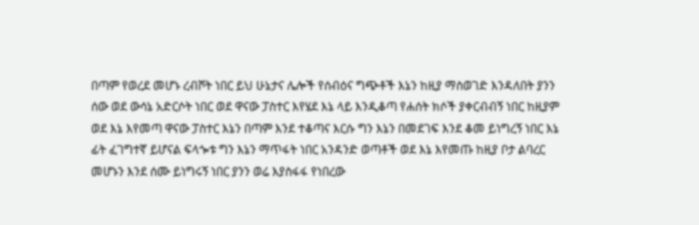በጣም የወረደ መሆኑ ረብሾት ነበር ይህ ሁኔታና ሌሎች የሰብዕና ግጭቶች እኔን ከዚያ ማስወገድ እንዳለበት ያንን ሰው ወደ ውሳኔ አድርሶት ነበር ወደ ዋናው ፓስተር እየሄደ እኔ ላይ እንዲቆጣ የሐሰት ክሶች ያቀርብብኝ ነበር ከዚያም ወደ እኔ እየመጣ ዋናው ፓስተር እኔን በጣም እንደ ተቆጣና እርሱ ግን እኔን በመደገፍ እንደ ቆመ ይነግረኝ ነበር እኔ ፊት ፈገግተኛ ይሆናል ፍላጐቱ ግን እኔን ማጥፋት ነበር አንዳንድ ወጣቶች ወደ እኔ እየመጡ ከዚያ ቦታ ልባረር መሆኑን እንደ ሰሙ ይነግሩኝ ነበር ያንን ወሬ እያስፋፋ የነበረው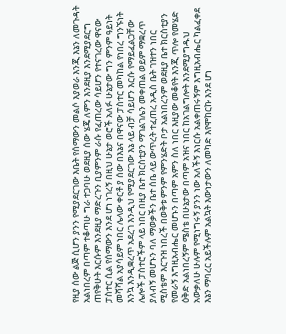የዚያ ሰው ልጅ ሲሆን ያንን የሚያደርገው እቤት የሰማውን መልሶ እያወራ እንጂ እኔን ለመጉዳት አልነበረም በጣም ተቆጣሁ ግራ ተጋባሁ ወደዚያ ሰው ሄጄ ለምን እንደዚያ እንደሚያደርግ ጠየቅሁት እርሱም እንደዚያ ማድረጉን ቢያምንም ራሱ የፈጠረው ሳይሆን የተናገረው ዋናው ፓስተር ሲል የሰማውን እንደ ሆነ ነገረኝ በዚህ ሁኔታ ወሮች አለፉ ሁኔታው ግን ምንም ዓይነት መሻሻል አያሳይም ነበር ሌላው ቀርቶ ያ ሰው በእኔና በዋናው ፓስተር መካከል የነበረ ግንኙነት እንኳ እንዲቋረጥ አደረገ እንዲህ የሚያደርገው እኔ ላይ ብቻ ሳይሆን እርሱ የማይፈልጋቸው ሌሎች ፓስተሮችም ላይ ነበር በዚያ ቤተ ክርስቲያን ማገልገሌን መቀጠል ወይም ማቋረጥ ያለብኝ መሆኑን ባለ ማወቃችን ቤተ ሰቤ ላይ ውጥረት ተፈጠረ አዲስ ቤት ገዝተን ነበር ሚስቴም እርጉዝ ነበረች በወቅቱ ምንም የምንሄድት ቦታ አልነበረንም ወደዚያ ቤተ ክርስቲያን የመራኝ እግዚአብሔር መሆኑን በጣም አምን ስለ ነበር እዚያው መቆየት እንጂ ጥሎ የመሄድ ዕቅድ አልነበረኝም ሜስቴ በሁኔታው በጣም አዝና ነበር ከአገልግሎት እንደሚያግዱህ አውቃለሁ ሁሉም የሚነግሩኝ ያንን ነው አለችኝ እነርሱ አልቀጠሩኝም እግዚአብሔር ካልፈቀደ እኔን ማባረር አይችሉም አልኳት እውነታውን ለመካድ እየሞከርኩ እንደ ሆነ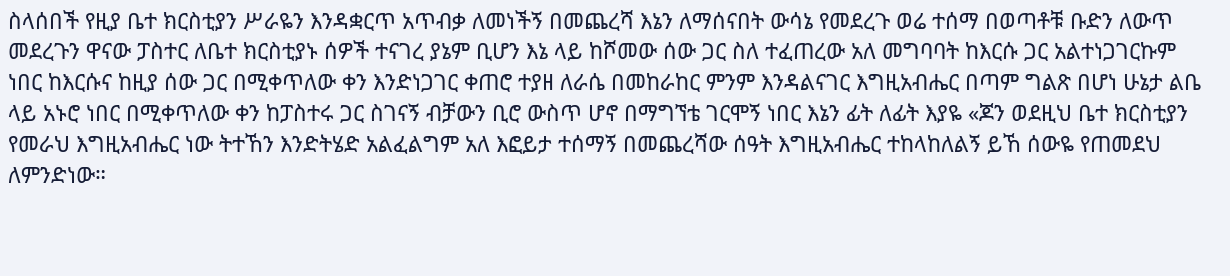ስላሰበች የዚያ ቤተ ክርስቲያን ሥራዬን እንዳቋርጥ አጥብቃ ለመነችኝ በመጨረሻ እኔን ለማሰናበት ውሳኔ የመደረጉ ወሬ ተሰማ በወጣቶቹ ቡድን ለውጥ መደረጉን ዋናው ፓስተር ለቤተ ክርስቲያኑ ሰዎች ተናገረ ያኔም ቢሆን እኔ ላይ ከሾመው ሰው ጋር ስለ ተፈጠረው አለ መግባባት ከእርሱ ጋር አልተነጋገርኩም ነበር ከእርሱና ከዚያ ሰው ጋር በሚቀጥለው ቀን እንድነጋገር ቀጠሮ ተያዘ ለራሴ በመከራከር ምንም እንዳልናገር እግዚአብሔር በጣም ግልጽ በሆነ ሁኔታ ልቤ ላይ አኑሮ ነበር በሚቀጥለው ቀን ከፓስተሩ ጋር ስገናኝ ብቻውን ቢሮ ውስጥ ሆኖ በማግኘቴ ገርሞኝ ነበር እኔን ፊት ለፊት እያዬ «ጆን ወደዚህ ቤተ ክርስቲያን የመራህ እግዚአብሔር ነው ትተኸን እንድትሄድ አልፈልግም አለ እፎይታ ተሰማኝ በመጨረሻው ሰዓት እግዚአብሔር ተከላከለልኝ ይኸ ሰውዬ የጠመደህ ለምንድነው።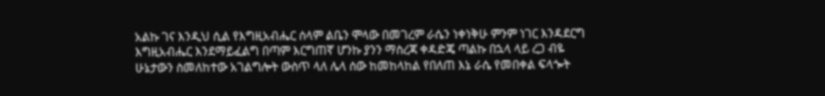አልኩ ገና እንዲህ ሲል የእግዚአብሔር ሰላም ልቤን ሞላው በመገረም ራሴን ነቀነቅሁ ምንም ነገር እንዳደርግ እግዚአብሔር እንደማይፈልግ በጣም እርግጠኛ ሆንኩ ያንን ማስረጃ ቀዳድጄ ጣልኩ በኋላ ላይ ረጋ ብዬ ሁኔታውን ስመለከተው አገልግሎት ውስጥ ላለ ሌላ ሰው ከመከላከል የበለጠ እኔ ራሴ የመበቀል ፍላጐት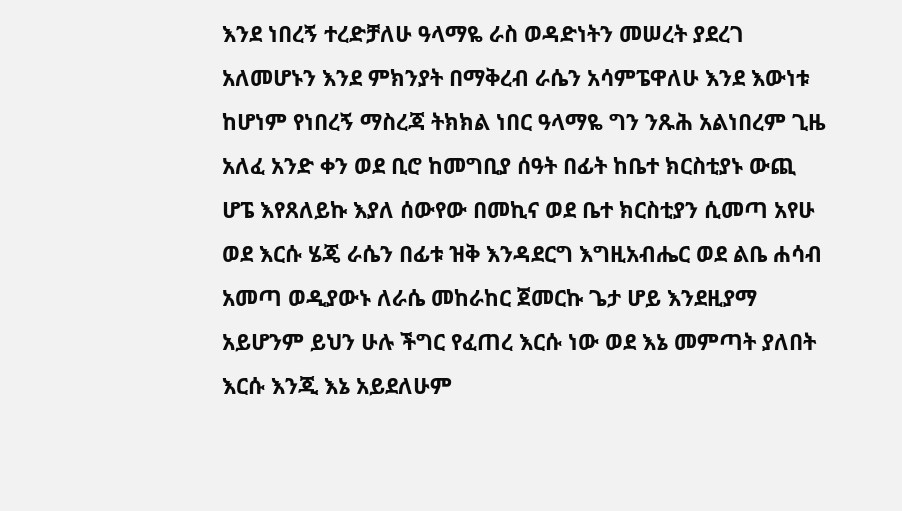እንደ ነበረኝ ተረድቻለሁ ዓላማዬ ራስ ወዳድነትን መሠረት ያደረገ አለመሆኑን እንደ ምክንያት በማቅረብ ራሴን አሳምፔዋለሁ እንደ እውነቱ ከሆነም የነበረኝ ማስረጃ ትክክል ነበር ዓላማዬ ግን ንጹሕ አልነበረም ጊዜ አለፈ አንድ ቀን ወደ ቢሮ ከመግቢያ ሰዓት በፊት ከቤተ ክርስቲያኑ ውጪ ሆፔ እየጸለይኩ እያለ ሰውየው በመኪና ወደ ቤተ ክርስቲያን ሲመጣ አየሁ ወደ እርሱ ሄጄ ራሴን በፊቱ ዝቅ እንዳደርግ እግዚአብሔር ወደ ልቤ ሐሳብ አመጣ ወዲያውኑ ለራሴ መከራከር ጀመርኩ ጌታ ሆይ እንደዚያማ አይሆንም ይህን ሁሉ ችግር የፈጠረ እርሱ ነው ወደ እኔ መምጣት ያለበት እርሱ እንጂ እኔ አይደለሁም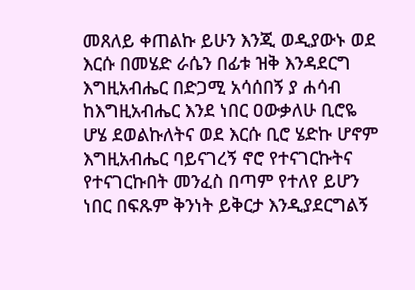መጸለይ ቀጠልኩ ይሁን እንጂ ወዲያውኑ ወደ እርሱ በመሄድ ራሴን በፊቱ ዝቅ እንዳደርግ እግዚአብሔር በድጋሚ አሳሰበኝ ያ ሐሳብ ከእግዚአብሔር እንደ ነበር ዐውቃለሁ ቢሮዬ ሆሄ ደወልኩለትና ወደ እርሱ ቢሮ ሄድኩ ሆኖም እግዚአብሔር ባይናገረኝ ኖሮ የተናገርኩትና የተናገርኩበት መንፈስ በጣም የተለየ ይሆን ነበር በፍጹም ቅንነት ይቅርታ እንዲያደርግልኝ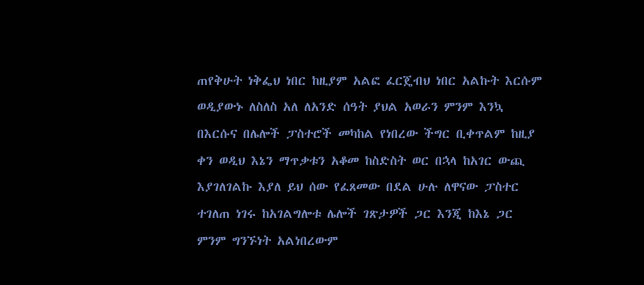ጠየቅሁት ነቅፌህ ነበር ከዚያም አልፎ ፈርጄብህ ነበር አልኩት እርሱም ወዲያውኑ ለስለስ አለ ለአንድ ሰዓት ያህል አወራን ምንም እንኳ በእርሱና በሌሎች ፓስተሮች መካከል የነበረው ችግር ቢቀጥልም ከዚያ ቀን ወዲህ እኔን ማጥቃቱን አቆመ ከስድስት ወር በኋላ ከአገር ውጪ እያገለገልኩ እያለ ይህ ሰው የፈጸመው በደል ሁሉ ለዋናው ፓስተር ተገለጠ ነገሩ ከአገልግሎቱ ሌሎች ገጽታዎች ጋር እንጂ ከእኔ ጋር ምንም ግንኙነት አልነበረውም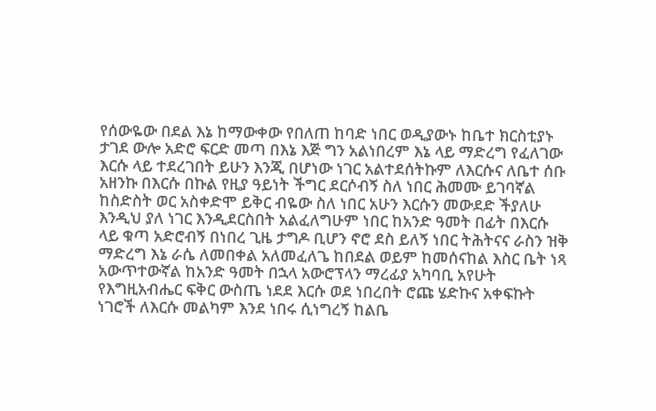የሰውዬው በደል እኔ ከማውቀው የበለጠ ከባድ ነበር ወዲያውኑ ከቤተ ክርስቲያኑ ታገደ ውሎ አድሮ ፍርድ መጣ በእኔ እጅ ግን አልነበረም እኔ ላይ ማድረግ የፈለገው እርሱ ላይ ተደረገበት ይሁን እንጂ በሆነው ነገር አልተደሰትኩም ለእርሱና ለቤተ ሰቡ አዘንኩ በእርሱ በኩል የዚያ ዓይነት ችግር ደርሶብኝ ስለ ነበር ሕመሙ ይገባኛል ከስድስት ወር አስቀድሞ ይቅር ብዬው ስለ ነበር አሁን እርሱን መውደድ ችያለሁ እንዲህ ያለ ነገር እንዲደርስበት አልፈለግሁም ነበር ከአንድ ዓመት በፊት በእርሱ ላይ ቁጣ አድሮብኝ በነበረ ጊዜ ታግዶ ቢሆን ኖሮ ደስ ይለኝ ነበር ትሕትናና ራስን ዝቅ ማድረግ እኔ ራሴ ለመበቀል አለመፈለጌ ከበደል ወይም ከመሰናከል እስር ቤት ነጻ አውጥተውኛል ከአንድ ዓመት በኋላ አውሮፕላን ማረፊያ አካባቢ አየሁት የእግዚአብሔር ፍቅር ውስጤ ነደደ እርሱ ወደ ነበረበት ሮጩ ሄድኩና አቀፍኩት ነገሮች ለእርሱ መልካም እንደ ነበሩ ሲነግረኝ ከልቤ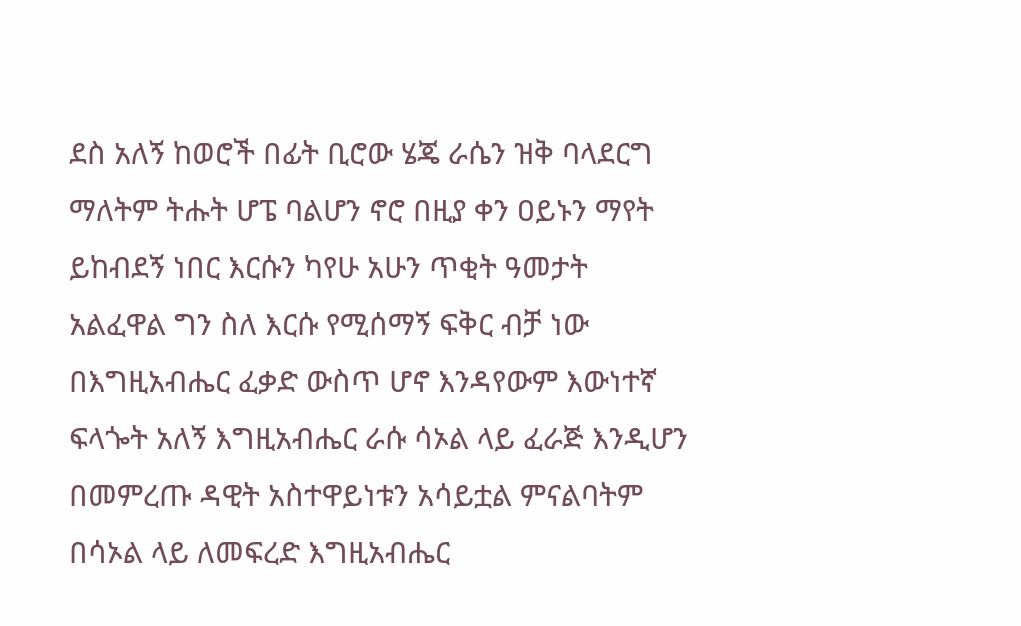ደስ አለኝ ከወሮች በፊት ቢሮው ሄጄ ራሴን ዝቅ ባላደርግ ማለትም ትሑት ሆፔ ባልሆን ኖሮ በዚያ ቀን ዐይኑን ማየት ይከብደኝ ነበር እርሱን ካየሁ አሁን ጥቂት ዓመታት አልፈዋል ግን ስለ እርሱ የሚሰማኝ ፍቅር ብቻ ነው በእግዚአብሔር ፈቃድ ውስጥ ሆኖ እንዳየውም እውነተኛ ፍላጐት አለኝ እግዚአብሔር ራሱ ሳኦል ላይ ፈራጅ እንዲሆን በመምረጡ ዳዊት አስተዋይነቱን አሳይቷል ምናልባትም በሳኦል ላይ ለመፍረድ እግዚአብሔር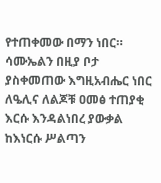የተጠቀመው በማን ነበር። ሳሙኤልን በዚያ ቦታ ያስቀመጠው እግዚአብሔር ነበር ለዔሊና ለልጆቹ ዐመፅ ተጠያቂ እርሱ እንዳልነበረ ያውቃል ከእነርሱ ሥልጣን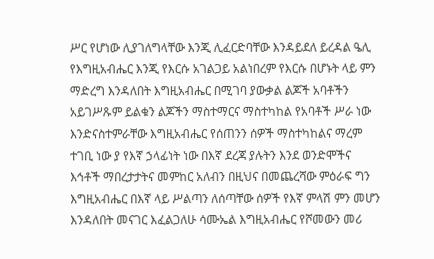ሥር የሆነው ሊያገለግላቸው እንጂ ሊፈርድባቸው እንዳይደለ ይረዳል ዔሊ የእግዚአብሔር እንጂ የእርሱ አገልጋይ አልነበረም የእርሱ በሆኑት ላይ ምን ማድረግ እንዳለበት እግዚአብሔር በሚገባ ያውቃል ልጆች አባቶችን አይገሥጹም ይልቁን ልጆችን ማስተማርና ማስተካከል የአባቶች ሥራ ነው እንድናስተምራቸው እግዚአብሔር የሰጠንን ሰዎች ማስተካከልና ማረም ተገቢ ነው ያ የእኛ ኃላፊነት ነው በእኛ ደረጃ ያሉትን እንደ ወንድሞችና እኅቶች ማበረታታትና መምከር አለብን በዚህና በመጨረሻው ምዕራፍ ግን እግዚአብሔር በእኛ ላይ ሥልጣን ለሰጣቸው ሰዎች የእኛ ምላሽ ምን መሆን እንዳለበት መናገር እፈልጋለሁ ሳሙኤል እግዚአብሔር የሾመውን መሪ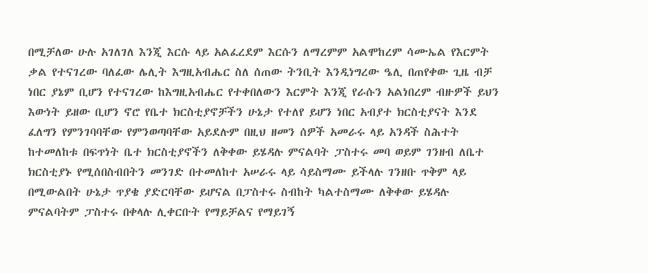በሚቻለው ሁሉ አገለገለ እንጂ እርሱ ላይ አልፈረደም እርሱን ለማረምም አልሞከረም ሳሙኤል የእርምት ቃል የተናገረው ባለፈው ሌሊት እግዚአብሔር ስለ ሰጠው ትንቢት እንዲነግረው ዔሊ በጠየቀው ጊዜ ብቻ ነበር ያኔም ቢሆን የተናገረው ከእግዚአብሔር የተቀበለውን እርምት እንጂ የራሱን አልነበረም ብዙዎች ይህን እውነት ይዘው ቢሆን ኖሮ የቤተ ክርስቲያኖቻችን ሁኔታ የተለየ ይሆን ነበር አብያተ ክርስቲያናት እንደ ፈለግን የምንገባባቸው የምንወጣባቸው አይደሉም በዚህ ዘመን ሰዎች አመራሩ ላይ አንዳች ስሕተት ከተመለከቱ በፍጥነት ቤተ ክርስቲያኖችን ለቅቀው ይሄዳሉ ምናልባት ፓስተሩ መባ ወይም ገንዘብ ለቤተ ክርስቲያኑ የሚሰበስብበትን መንገድ በተመለከተ አሠራሩ ላይ ሳይስማሙ ይችላሉ ገንዘቡ ጥቅም ላይ በሚውልበት ሁኔታ ጥያቄ ያድርባቸው ይሆናል በፓስተሩ ስብከት ካልተስማሙ ለቅቀው ይሄዳሉ ምናልባትም ፓስተሩ በቀላሉ ሊቀርቡት የማይቻልና የማይገኝ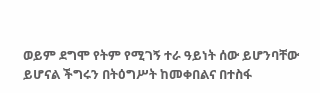ወይም ደግሞ የትም የሚገኝ ተራ ዓይነት ሰው ይሆንባቸው ይሆናል ችግሩን በትዕግሥት ከመቀበልና በተስፋ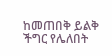ከመጠበቅ ይልቅ ችግር የሌለበት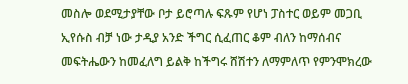መስሎ ወደሚታያቸው ቦታ ይሮጣሉ ፍጹም የሆነ ፓስተር ወይም መጋቢ ኢየሱስ ብቻ ነው ታዲያ አንድ ችግር ሲፈጠር ቆም ብለን ከማሰብና መፍትሔውን ከመፈለግ ይልቅ ከችግሩ ሸሽተን ለማምለጥ የምንሞክረው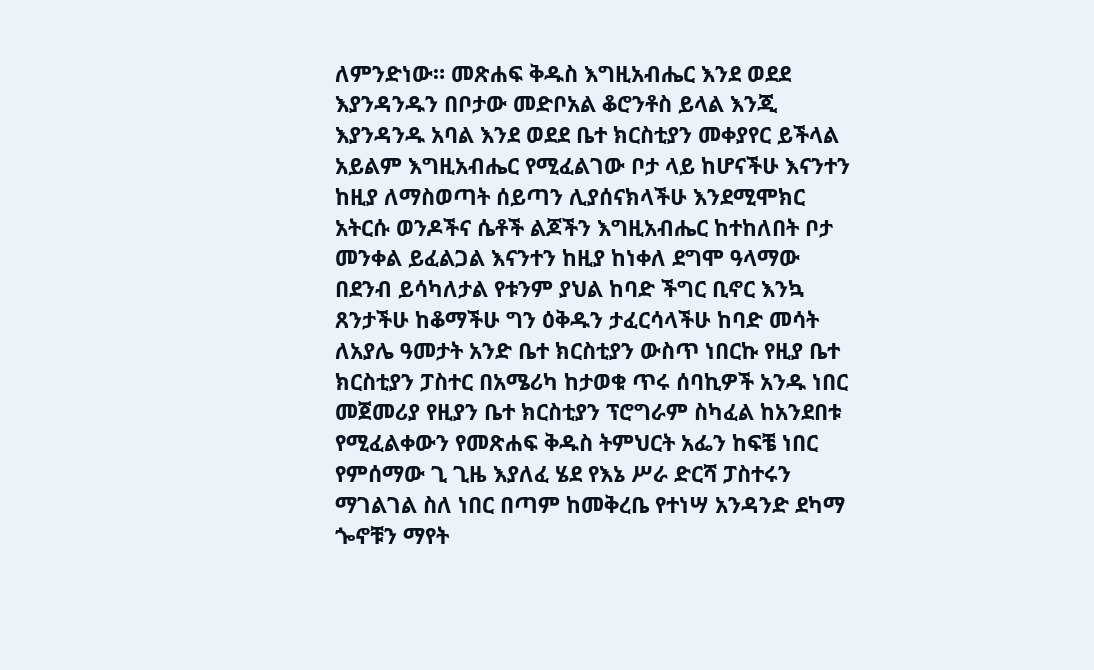ለምንድነው። መጽሐፍ ቅዱስ እግዚአብሔር እንደ ወደደ እያንዳንዱን በቦታው መድቦአል ቆሮንቶስ ይላል እንጂ እያንዳንዱ አባል እንደ ወደደ ቤተ ክርስቲያን መቀያየር ይችላል አይልም እግዚአብሔር የሚፈልገው ቦታ ላይ ከሆናችሁ እናንተን ከዚያ ለማስወጣት ሰይጣን ሊያሰናክላችሁ እንደሚሞክር አትርሱ ወንዶችና ሴቶች ልጆችን እግዚአብሔር ከተከለበት ቦታ መንቀል ይፈልጋል እናንተን ከዚያ ከነቀለ ደግሞ ዓላማው በደንብ ይሳካለታል የቱንም ያህል ከባድ ችግር ቢኖር እንኳ ጸንታችሁ ከቆማችሁ ግን ዕቅዱን ታፈርሳላችሁ ከባድ መሳት ለአያሌ ዓመታት አንድ ቤተ ክርስቲያን ውስጥ ነበርኩ የዚያ ቤተ ክርስቲያን ፓስተር በአሜሪካ ከታወቁ ጥሩ ሰባኪዎች አንዱ ነበር መጀመሪያ የዚያን ቤተ ክርስቲያን ፕሮግራም ስካፈል ከአንደበቱ የሚፈልቀውን የመጽሐፍ ቅዱስ ትምህርት አፌን ከፍቼ ነበር የምሰማው ጊ ጊዜ እያለፈ ሄደ የእኔ ሥራ ድርሻ ፓስተሩን ማገልገል ስለ ነበር በጣም ከመቅረቤ የተነሣ አንዳንድ ደካማ ጐኖቹን ማየት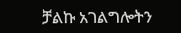ቻልኩ አገልግሎትን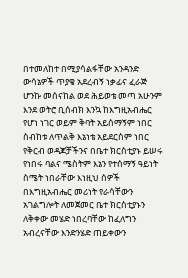በተመለከተ በሚያሳልፋቸው አንዳንድ ውሳኔዎች ጥያቄ አደረብኝ ነቃፊና ፈራጅ ሆንኩ መሰናከል ወደ ሕይወቴ መጣ አሁንም እንደ ወትሮ ቢሰብክ እንኳ ከእግዚአብሔር የሆነ ነገር ወይም ቅባት አይሰማኝም ነበር ስብከቱ ለጥልቅ እኔነቴ አይደርስም ነበር የቅርብ ወዳጆቻችንና በቤተ ክርስቲያኑ ይሠሩ የነበሩ ባልና ሜስትም እኔን የተሰማኝ ዓይነት ስሜት ነበራቸው እነዚህ ሰዎች በእግዚአብሔር መሪነት የራሳቸውን አገልግሎት ለመጀመር ቤተ ክርስቲያኑን ለቅቀው መሄድ ነበረባቸው ከፈለግን አብረናቸው እንድንሄድ ጠይቀውን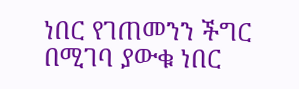ነበር የገጠመንን ችግር በሚገባ ያውቁ ነበር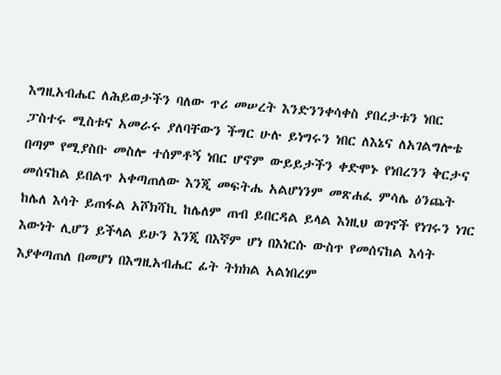እግዚአብሔር ለሕይወታችን ባለው ጥሪ መሠረት እንድንንቀሳቀስ ያበረታቱን ነበር ፓስተሩ ሚስቱና አመራሩ ያለባቸውን ችግር ሁሉ ይነግሩን ነበር ለእኔና ለአገልግሎቴ በጣም የሚያስቡ መስሎ ተሰምቶኝ ነበር ሆኖም ውይይታችን ቀድሞኑ የነበረንን ቅርታና መሰናከል ይበልጥ አቀጣጠለው እንጂ መፍትሔ አልሆነንም መጽሐፈ ምሳሌ ዕንጨት ከሌለ እሳት ይጠፋል አሾክሻኪ ከሌለም ጠብ ይበርዳል ይላል እነዚህ ወገኖች የነገሩን ነገር እውነት ሊሆን ይችላል ይሁን እንጂ በእኛም ሆነ በእነርሱ ውስጥ የመሰናከል እሳት እያቀጣጠለ በመሆነ በእግዚአብሔር ፊት ትክክል አልነበረም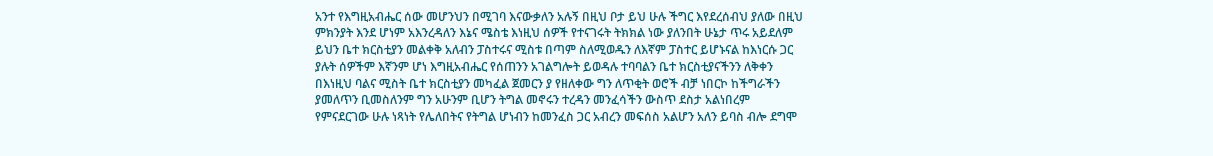አንተ የእግዚአብሔር ሰው መሆንህን በሚገባ እናውቃለን አሉኝ በዚህ ቦታ ይህ ሁሉ ችግር እየደረሰብህ ያለው በዚህ ምክንያት እንደ ሆነም አእንረዳለን እኔና ሜስቴ እነዚህ ሰዎች የተናገሩት ትክክል ነው ያለንበት ሁኔታ ጥሩ አይደለም ይህን ቤተ ክርስቲያን መልቀቅ አለብን ፓስተሩና ሚስቱ በጣም ስለሚወዱን ለእኛም ፓስተር ይሆኑናል ከእነርሱ ጋር ያሉት ሰዎችም እኛንም ሆነ እግዚአብሔር የሰጠንን አገልግሎት ይወዳሉ ተባባልን ቤተ ክርስቲያናችንን ለቅቀን በእነዚህ ባልና ሚስት ቤተ ክርስቲያን መካፈል ጀመርን ያ የዘለቀው ግን ለጥቂት ወሮች ብቻ ነበርኮ ከችግራችን ያመለጥን ቢመስለንም ግን አሁንም ቢሆን ትግል መኖሩን ተረዳን መንፈሳችን ውስጥ ደስታ አልነበረም የምናደርገው ሁሉ ነጻነት የሌለበትና የትግል ሆነብን ከመንፈስ ጋር አብረን መፍሰስ አልሆን አለን ይባስ ብሎ ደግሞ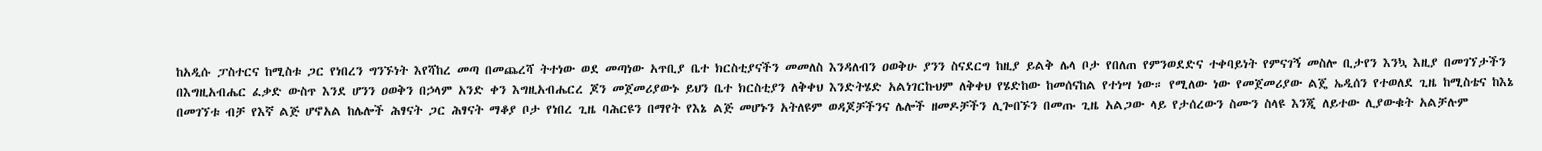ከአዲሱ ፓስተርና ከሚስቱ ጋር የነበረን ግንኙነት እየሻከረ መጣ በመጨረሻ ትተነው ወደ መጣነው አጥቢያ ቤተ ክርስቲያናችን መመለስ እንዳለብን ዐወቅሁ ያንን ስናደርግ ከዚያ ይልቅ ሌላ ቦታ የበለጠ የምንወደድና ተቀባይነት የምናገኝ መስሎ ቢታየን እንኳ እዚያ በመገኘታችን በእግዚአብሔር ፈቃድ ውስጥ እንደ ሆንን ዐወቅን በኃላም አንድ ቀን እግዚአብሔርረ ጆን መጀመሪያውኑ ይህን ቤተ ክርስቲያን ለቅቀህ እንድትሄድ አልነገርኩህም ለቅቀህ የሄድከው ከመሰናከል የተነሣ ነው። የሚለው ነው የመጀመሪያው ልጄ ኤዲሰን የተወለደ ጊዜ ከሚስቴና ከእኔ በመገኘቱ ብቻ የእኛ ልጅ ሆኖአል ከሌሎች ሕፃናት ጋር ሕፃናት ማቆያ ቦታ የነበረ ጊዜ ባሕርዩን በማየት የእኔ ልጅ መሆኑን አትለዩም ወዳጆቻችንና ሌሎች ዘመዶቻችን ሊጐበኙን በመጡ ጊዜ አልጋው ላይ የታሰረውን ስሙን ስላዩ እንጂ ለይተው ሊያውቁት አልቻሉም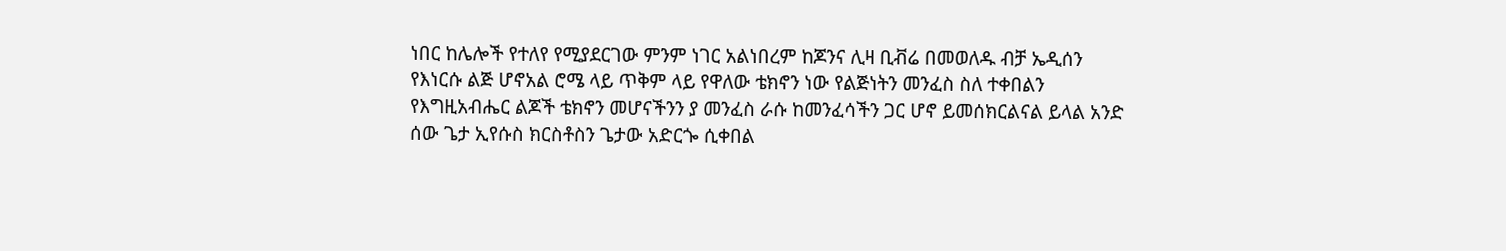ነበር ከሌሎች የተለየ የሚያደርገው ምንም ነገር አልነበረም ከጆንና ሊዛ ቢቭሬ በመወለዱ ብቻ ኤዲሰን የእነርሱ ልጅ ሆኖአል ሮሜ ላይ ጥቅም ላይ የዋለው ቴክኖን ነው የልጅነትን መንፈስ ስለ ተቀበልን የእግዚአብሔር ልጆች ቴክኖን መሆናችንን ያ መንፈስ ራሱ ከመንፈሳችን ጋር ሆኖ ይመሰክርልናል ይላል አንድ ሰው ጌታ ኢየሱስ ክርስቶስን ጌታው አድርጐ ሲቀበል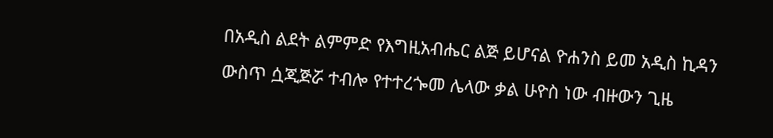በአዲስ ልደት ልምምድ የእግዚአብሔር ልጅ ይሆናል ዮሐንስ ይመ አዲስ ኪዳን ውስጥ ሷጂጅሯ ተብሎ የተተረጐመ ሌላው ቃል ሁዮስ ነው ብዙውን ጊዜ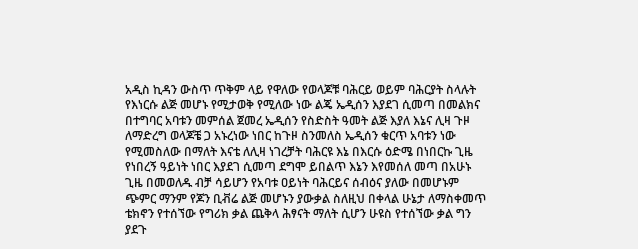አዲስ ኪዳን ውስጥ ጥቅም ላይ የዋለው የወላጆቹ ባሕርይ ወይም ባሕርያት ስላሉት የእነርሱ ልጅ መሆኑ የሚታወቅ የሚለው ነው ልጄ ኤዲሰን እያደገ ሲመጣ በመልክና በተግባር አባቱን መምሰል ጀመረ ኤዲሰን የስድስት ዓመት ልጅ እያለ እኔና ሊዛ ጉዞ ለማድረግ ወላጆቼ ጋ አኑረነው ነበር ከጉዞ ስንመለስ ኤዲሰን ቁርጥ አባቱን ነው የሚመስለው በማለት እናቴ ለሊዛ ነገረቻት ባሕርዩ እኔ በእርሱ ዕድሜ በነበርኩ ጊዜ የነበረኝ ዓይነት ነበር እያደገ ሲመጣ ደግሞ ይበልጥ እኔን እየመሰለ መጣ በአሁኑ ጊዜ በመወለዱ ብቻ ሳይሆን የአባቱ ዐይነት ባሕርይና ሰብዕና ያለው በመሆኑም ጭምር ማንም የጆን ቢቭሬ ልጅ መሆኑን ያውቃል ስለዚህ በቀላል ሁኔታ ለማስቀመጥ ቴክኖን የተሰኘው የግሪክ ቃል ጨቅላ ሕፃናት ማለት ሲሆን ሁዩስ የተሰኘው ቃል ግን ያደጉ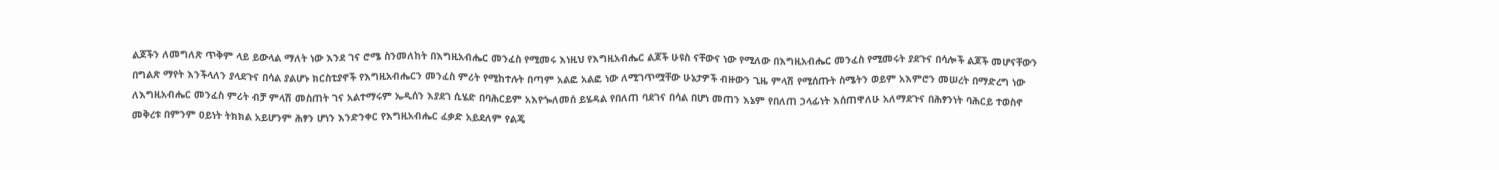ልጆችን ለመግለጽ ጥቅም ላይ ይውላል ማለት ነው እንደ ገና ሮሜ ስንመለከት በእግዚአብሔር መንፈስ የሚመሩ እነዚህ የእግዚአብሔር ልጆች ሁዩስ ናቸውና ነው የሚለው በእግዚአብሔር መንፈስ የሚመሩት ያደጉና በሳሎች ልጆች መሆናቸውን በግልጽ ማየት እንችላለን ያላደጉና በሳል ያልሆኑ ክርስቲያኖች የእግዚአብሔርን መንፈስ ምሪት የሚከተሉት በጣም አልፎ አልፎ ነው ለሚገጥሟቸው ሁኔታዎች ብዙውን ጊዜ ምላሽ የሚሰጡት ስሜትን ወይም አእምሮን መሠረት በማድረግ ነው ለእግዚአብሔር መንፈስ ምሪት ብቻ ምላሽ መስጠት ገና አልተማሩም ኤዲሰን እያደገ ሲሄድ በባሕርይም አእየጐለመሰ ይሄዳል የበለጠ ባደገና በሳል በሆነ መጠን እኔም የበለጠ ኃላፊነት እሰጠዋለሁ አለማደጉና በሕፃንነት ባሕርይ ተወስኖ መቅረቱ በምንም ዐይነት ትክክል አይሆንም ሕፃን ሆነን እንድንቀር የእግዚአብሔር ፈቃድ አይደለም የልጄ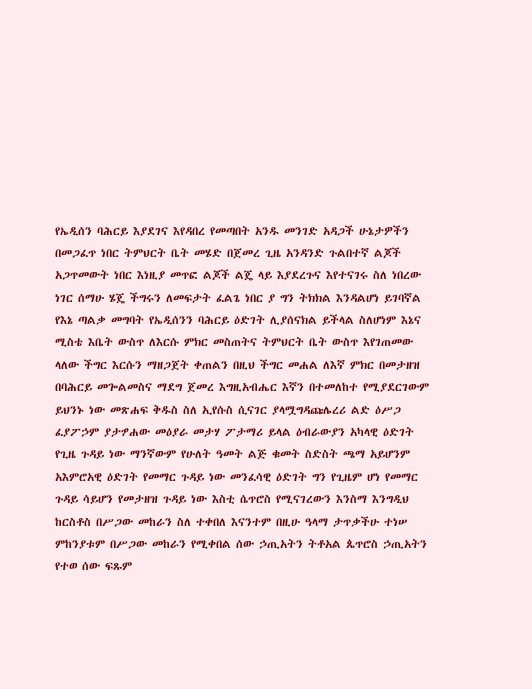የኤዲሰን ባሕርይ እያደገና እየዳበረ የመጣበት አንዱ መንገድ አዳጋች ሁኔታዎችን በመጋፈጥ ነበር ትምህርት ቤት መሄድ በጀመረ ጊዜ አንዳንድ ጉልበተኛ ልጆች አጋጥመውት ነበር እነዚያ መጥፎ ልጆች ልጄ ላይ እያደረጉና እየተናገሩ ስለ ነበረው ነገር ሰማሁ ሄጄ ችግሩን ለመፍታት ፈልጌ ነበር ያ ግን ትክክል እንዳልሆነ ይገባኛል የእኔ ጣልቃ መግባት የኤዲሰንን ባሕርይ ዕድገት ሊያሰናክል ይችላል ስለሆነም እኔና ሚስቴ እቤት ውስጥ ለእርሱ ምክር መስጠትና ትምህርት ቤት ውስጥ እየገጠመው ላለው ችግር እርሱን ማዘጋጀት ቀጠልን በዚህ ችግር መሐል ለእኛ ምክር በመታዘዝ በባሕርይ መጐልመስና ማደግ ጀመረ እግዚአብሔር እኛን በተመለከተ የሚያደርገውም ይህንኑ ነው መጽሐፍ ቅዱስ ስለ ኢየሱስ ሲናገር ያላሟግዳጩሌረሪ ልድ ዕሥጋ ፈያፖኃም ያታፇሐው መዕያራ መታሃ ፖታማሪ ይላል ዕብራውያን አካላዊ ዕድገት የጊዜ ጉዳይ ነው ማንኛውም የሁለት ዓመት ልጅ ቁመት ስድስት ጫማ አይሆንም አእምሮአዊ ዕድገት የመማር ጉዳይ ነው መንፈሳዊ ዕድገት ግን የጊዜም ሆነ የመማር ጉዳይ ሳይሆን የመታዘዝ ጉዳይ ነው እስቲ ሴጥሮስ የሚናገረውን እንስማ እንግዲህ ከርስቶስ በሥጋው መከራን ስለ ተቀበለ እናንተም በዚሁ ዓላማ ታጥቃችሁ ተነሠ ምከንያቱም በሥጋው መከራን የሚቀበል ሰው ኃጢአትን ትቶአል ጴጥሮስ ኃጢአትን የተወ ሰው ፍጹም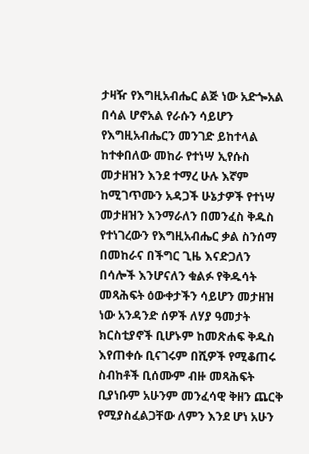ታዛዥ የእግዚአብሔር ልጅ ነው አድጐአል በሳል ሆኖአል የራሱን ሳይሆን የእግዚአብሔርን መንገድ ይከተላል ከተቀበለው መከራ የተነሣ ኢየሱስ መታዘዝን እንደ ተማረ ሁሉ እኛም ከሚገጥሙን አዳጋች ሁኔታዎች የተነሣ መታዘዝን እንማራለን በመንፈስ ቅዱስ የተነገረውን የእግዚአብሔር ቃል ስንሰማ በመከራና በችግር ጊዜ እናድጋለን በሳሎች እንሆናለን ቁልፉ የቅዱሳት መጻሕፍት ዕውቀታችን ሳይሆን መታዘዝ ነው አንዳንድ ሰዎች ለሃያ ዓመታት ክርስቲያኖች ቢሆኑም ከመጽሐፍ ቅዱስ እየጠቀሱ ቢናገሩም በሺዎች የሚቆጠሩ ስብከቶች ቢሰሙም ብዙ መጻሕፍት ቢያነቡም አሁንም መንፈሳዊ ቅዘን ጨርቅ የሚያስፈልጋቸው ለምን እንደ ሆነ አሁን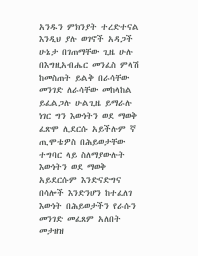አንዱን ምክንያት ተረድተናል እንዲህ ያሉ ወገኖች አዳጋች ሁኔታ በገጠማቸው ጊዜ ሁሉ በእግዚአብሔር መንፈስ ምላሽ ከመስጠት ይልቅ በራሳቸው መንገድ ለራሳቸው መከላከል ይፈልጋሉ ሁልጊዜ ይማራሉ ነገር ግን እውነትን ወደ ማወቅ ፈጽሞ ሊደርሱ አይችሉም ኛ ጢሞቴዎስ በሕይወታቸው ተግባር ላይ ስለማያውሉት እውነትን ወደ ማወቅ አይደርሱም እንድናድግና በሳሎች እንድንሆን ከተፈለገ እውነት በሕይወታችን የራሱን መንገድ መፈጸም አለበት መታዘዝ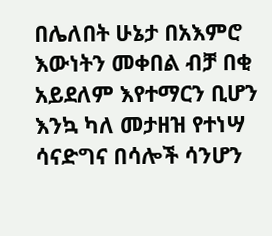በሌለበት ሁኔታ በአእምሮ እውነትን መቀበል ብቻ በቂ አይደለም እየተማርን ቢሆን እንኳ ካለ መታዘዝ የተነሣ ሳናድግና በሳሎች ሳንሆን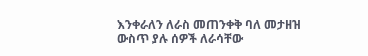እንቀራለን ለራስ መጠንቀቅ ባለ መታዘዝ ውስጥ ያሉ ሰዎች ለራሳቸው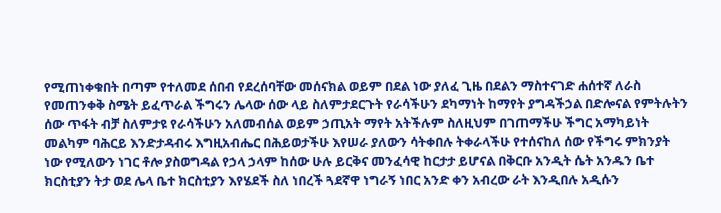የሚጠነቀቁበት በጣም የተለመደ ሰበብ የደረሰባቸው መሰናክል ወይም በደል ነው ያለፈ ጊዜ በደልን ማስተናገድ ሐሰተኛ ለራስ የመጠንቀቅ ስሜት ይፈጥራል ችግሩን ሌላው ሰው ላይ ስለምታደርጉት የራሳችሁን ደካማነት ከማየት ያግዳችኃል በድሎናል የምትሉትን ሰው ጥፋት ብቻ ስለምታዩ የራሳችሁን አለመብሰል ወይም ኃጢአት ማየት አትችሉም ስለዚህም በገጠማችሁ ችግር አማካይነት መልካም ባሕርይ እንድታዳብሩ እግዚአብሔር በሕይወታችሁ እየሠራ ያለውን ሳትቀበሉ ትቀራላችሁ የተሰናከለ ሰው የችግሩ ምክንያት ነው የሚለውን ነገር ቶሎ ያስወግዳል የኃላ ኃላም ከሰው ሁሉ ይርቅና መንፈሳዊ ከርታታ ይሆናል በቅርቡ አንዲት ሴት አንዱን ቤተ ክርስቲያን ትታ ወደ ሌላ ቤተ ክርስቲያን እየሄደች ስለ ነበረች ጓደኛዋ ነግራኝ ነበር አንድ ቀን አብረው ራት እንዲበሉ አዲሱን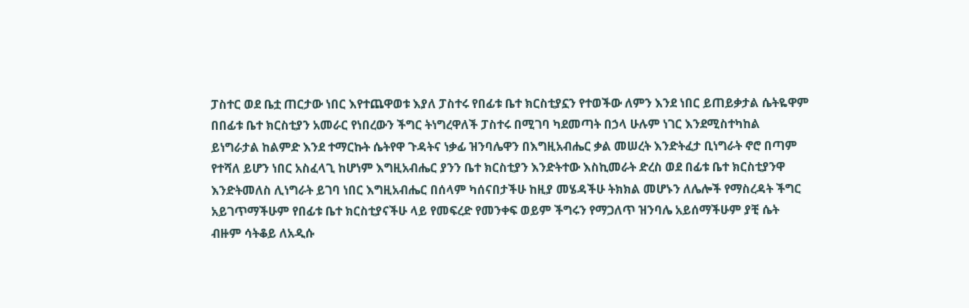ፓስተር ወደ ቤቷ ጠርታው ነበር እየተጨዋወቱ እያለ ፓስተሩ የበፊቱ ቤተ ክርስቲያኗን የተወችው ለምን እንደ ነበር ይጠይቃታል ሴትዬዋም በበፊቱ ቤተ ክርስቲያን አመራር የነበረውን ችግር ትነግረዋለች ፓስተሩ በሚገባ ካደመጣት በኃላ ሁሉም ነገር እንደሚስተካከል ይነግራታል ከልምድ እንደ ተማርኩት ሴትየዋ ጉዳትና ነቃፊ ዝንባሌዋን በእግዚአብሔር ቃል መሠረት እንድትፈታ ቢነግራት ኖሮ በጣም የተሻለ ይሆን ነበር አስፈላጊ ከሆነም እግዚአብሔር ያንን ቤተ ክርስቲያን እንድትተው እስኪመራት ድረስ ወደ በፊቱ ቤተ ክርስቲያንዋ እንድትመለስ ሊነግራት ይገባ ነበር እግዚአብሔር በሰላም ካሰናበታችሁ ከዚያ መሄዳችሁ ትክክል መሆኑን ለሌሎች የማስረዳት ችግር አይገጥማችሁም የበፊቱ ቤተ ክርስቲያናችሁ ላይ የመፍረድ የመንቀፍ ወይም ችግሩን የማጋለጥ ዝንባሌ አይሰማችሁም ያቺ ሴት ብዙም ሳትቆይ ለአዲሱ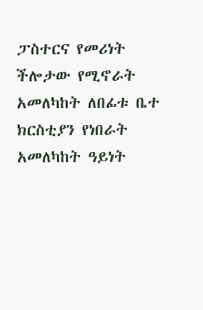ፓስተርና የመሪነት ችሎታው የሚኖራት አመለካከት ለበፊቱ ቤተ ክርስቲያን የነበራት አመለካከት ዓይነት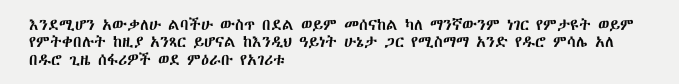እንደሚሆን አውቃለሁ ልባችሁ ውስጥ በደል ወይም መሰናከል ካለ ማንኛውንም ነገር የምታዩት ወይም የምትቀበሉት ከዚያ አንጻር ይሆናል ከእንዲህ ዓይነት ሁኔታ ጋር የሚስማማ አንድ የዱሮ ምሳሌ አለ በዱሮ ጊዜ ሰፋሪዎች ወደ ምዕራቡ የአገሪቱ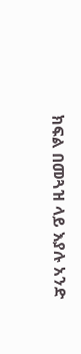ክፍል በመጓዝ ላይ እያሉ አንድ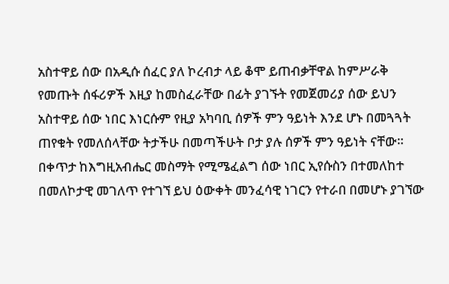አስተዋይ ሰው በአዲሱ ሰፈር ያለ ኮረብታ ላይ ቆሞ ይጠብቃቸዋል ከምሥራቅ የመጡት ሰፋሪዎች እዚያ ከመስፈራቸው በፊት ያገኙት የመጀመሪያ ሰው ይህን አስተዋይ ሰው ነበር እነርሱም የዚያ አካባቢ ሰዎች ምን ዓይነት እንደ ሆኑ በመጓጓት ጠየቁት የመለሰላቸው ትታችሁ በመጣችሁት ቦታ ያሉ ሰዎች ምን ዓይነት ናቸው። በቀጥታ ከእግዚአብሔር መስማት የሚሜፈልግ ሰው ነበር ኢየሱስን በተመለከተ በመለኮታዊ መገለጥ የተገኘ ይህ ዕውቀት መንፈሳዊ ነገርን የተራበ በመሆኑ ያገኘው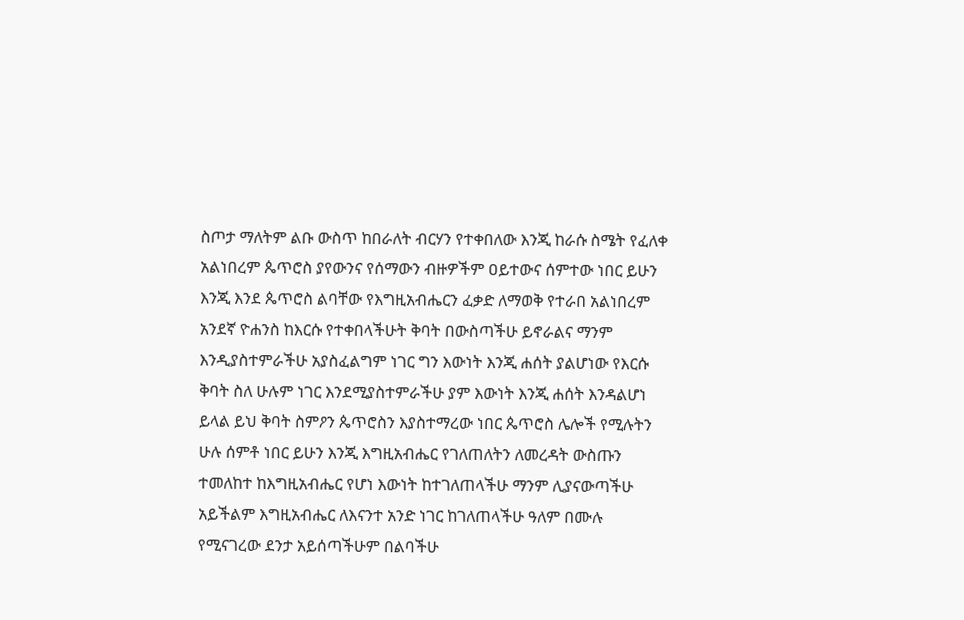ስጦታ ማለትም ልቡ ውስጥ ከበራለት ብርሃን የተቀበለው እንጂ ከራሱ ስሜት የፈለቀ አልነበረም ጴጥሮስ ያየውንና የሰማውን ብዙዎችም ዐይተውና ሰምተው ነበር ይሁን እንጂ እንደ ጴጥሮስ ልባቸው የእግዚአብሔርን ፈቃድ ለማወቅ የተራበ አልነበረም አንደኛ ዮሐንስ ከእርሱ የተቀበላችሁት ቅባት በውስጣችሁ ይኖራልና ማንም እንዲያስተምራችሁ አያስፈልግም ነገር ግን እውነት እንጂ ሐሰት ያልሆነው የእርሱ ቅባት ስለ ሁሉም ነገር እንደሚያስተምራችሁ ያም እውነት እንጂ ሐሰት እንዳልሆነ ይላል ይህ ቅባት ስምዖን ጴጥሮስን እያስተማረው ነበር ጴጥሮስ ሌሎች የሚሉትን ሁሉ ሰምቶ ነበር ይሁን እንጂ እግዚአብሔር የገለጠለትን ለመረዳት ውስጡን ተመለከተ ከእግዚአብሔር የሆነ እውነት ከተገለጠላችሁ ማንም ሊያናውጣችሁ አይችልም እግዚአብሔር ለእናንተ አንድ ነገር ከገለጠላችሁ ዓለም በሙሉ የሚናገረው ደንታ አይሰጣችሁም በልባችሁ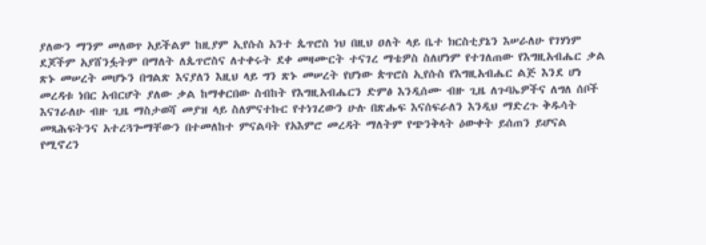ያለውን ማንም መለወጥ አይችልም ከዚያም ኢየሱስ አንተ ጴጥሮስ ነህ በዚህ ዐለት ላይ ቤተ ክርስቲያኔን እሠራለሁ የገሃነም ደጆችም አያሸንፏትም በማለት ለጴጥሮስና ለተቀሩት ደቀ መዛሙርት ተናገረ ማቴዎስ ስለሆነም የተገለጠው የእግዚአብሔር ቃል ጽኑ መሠረት መሆኑን በግልጽ እናያለን እዚህ ላይ ግን ጽኑ መሠረት የሆነው ጵጥሮስ ኢየሱስ የእግዚአብሔር ልጅ እንደ ሆነ መረዳቱ ነበር አብርሆት ያለው ቃል ከማቀርበው ስብከት የእግዚአብሔርን ድምፅ እንዲሰሙ ብዙ ጊዜ ለጉባኤዎችና ለግለ ሰቦች እናገራለሁ ብዙ ጊዜ ማስታወሻ መያዝ ላይ ስለምናተኩር የተነገረውን ሁሉ በጽሑፍ እናሰፍራለን እንዲህ ማድረጉ ቅዱሳት መጻሕፍትንና አተረጓጐማቸውን በተመለከተ ምናልባት የአእምሮ መረዳት ማለትም የጭንቅላት ዕውቀት ይሰጠን ይሆናል የሚኖረን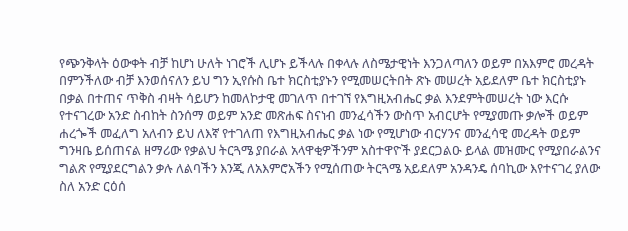የጭንቅላት ዕውቀት ብቻ ከሆነ ሁለት ነገሮች ሊሆኑ ይችላሉ በቀላሉ ለስሜታዊነት እንጋለጣለን ወይም በአእምሮ መረዳት በምንችለው ብቻ እንወሰናለን ይህ ግን ኢየሱስ ቤተ ክርስቲያኑን የሚመሠርትበት ጽኑ መሠረት አይደለም ቤተ ክርስቲያኑ በቃል በተጠና ጥቅስ ብዛት ሳይሆን ከመለኮታዊ መገለጥ በተገኘ የእግዚአብሔር ቃል እንደምትመሠረት ነው እርሱ የተናገረው አንድ ስብከት ስንሰማ ወይም አንድ መጽሐፍ ስናነብ መንፈሳችን ውስጥ አብርሆት የሚያመጡ ቃሎች ወይም ሐረጐች መፈለግ አለብን ይህ ለእኛ የተገለጠ የእግዚአብሔር ቃል ነው የሚሆነው ብርሃንና መንፈሳዊ መረዳት ወይም ግንዛቤ ይሰጠናል ዘማሪው የቃልህ ትርጓሜ ያበራል አላዋቂዎችንም አስተዋዮች ያደርጋልዑ ይላል መዝሙር የሚያበራልንና ግልጽ የሚያደርግልን ቃሉ ለልባችን እንጂ ለአእምሮአችን የሚሰጠው ትርጓሜ አይደለም አንዳንዴ ሰባኪው እየተናገረ ያለው ስለ አንድ ርዕሰ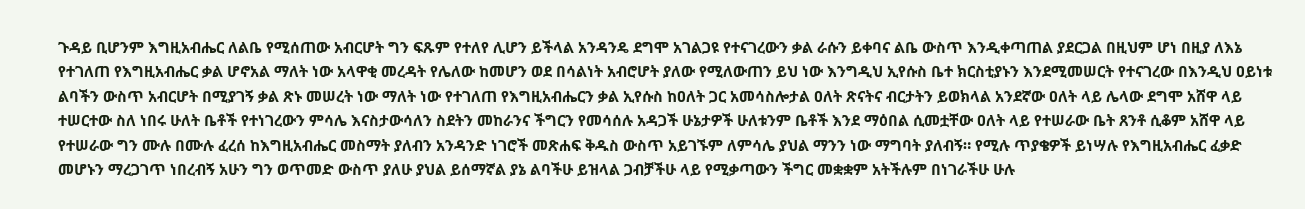ጉዳይ ቢሆንም እግዚአብሔር ለልቤ የሚሰጠው አብርሆት ግን ፍጹም የተለየ ሊሆን ይችላል አንዳንዴ ደግሞ አገልጋዩ የተናገረውን ቃል ራሱን ይቀባና ልቤ ውስጥ እንዲቀጣጠል ያደርጋል በዚህም ሆነ በዚያ ለእኔ የተገለጠ የእግዚአብሔር ቃል ሆኖአል ማለት ነው አላዋቂ መረዳት የሌለው ከመሆን ወደ በሳልነት አብሮሆት ያለው የሚለውጠን ይህ ነው እንግዲህ ኢየሱስ ቤተ ክርስቲያኑን እንደሚመሠርት የተናገረው በእንዲህ ዐይነቱ ልባችን ውስጥ አብርሆት በሚያገኝ ቃል ጽኑ መሠረት ነው ማለት ነው የተገለጠ የእግዚአብሔርን ቃል ኢየሱስ ከዐለት ጋር አመሳስሎታል ዐለት ጽናትና ብርታትን ይወክላል አንደኛው ዐለት ላይ ሌላው ደግሞ አሸዋ ላይ ተሠርተው ስለ ነበሩ ሁለት ቤቶች የተነገረውን ምሳሌ እናስታውሳለን ስደትን መከራንና ችግርን የመሳሰሉ አዳጋች ሁኔታዎች ሁለቱንም ቤቶች እንደ ማዕበል ሲመቷቸው ዐለት ላይ የተሠራው ቤት ጸንቶ ሲቆም አሸዋ ላይ የተሠራው ግን ሙሉ በሙሉ ፈረሰ ከእግዚአብሔር መስማት ያለብን አንዳንድ ነገሮች መጽሐፍ ቅዱስ ውስጥ አይገኙም ለምሳሌ ያህል ማንን ነው ማግባት ያለብኝ። የሚሉ ጥያቄዎች ይነሣሉ የእግዚአብሔር ፈቃድ መሆኑን ማረጋገጥ ነበረብኝ አሁን ግን ወጥመድ ውስጥ ያለሁ ያህል ይሰማኛል ያኔ ልባችሁ ይዝላል ጋብቻችሁ ላይ የሚቃጣውን ችግር መቋቋም አትችሉም በነገራችሁ ሁሉ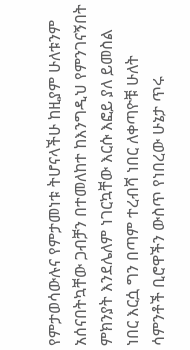የምታወሳውሉና የምታመነቱ ትሆናላችሁ ከዚያም ሁለቱንም አሰናበትኳቸው ጋብቻን በተመለከተ ከእንግዲህ የምንገናኝበት ምክንያት እንደሌለም ነገርኳቸው እርሱ እፎይ ያለ ይመስል ነበር እርሷ ግን በጣም ተረብሻ ነበር ለቀጣዮቹ ሁለት ሳምንቶች ቢሮዋችን ውስጥ የነበረው ሁኔታ ጥሩ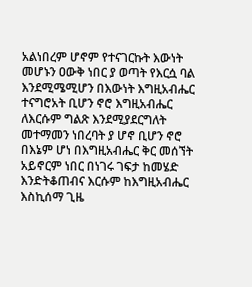አልነበረም ሆኖም የተናገርኩት እውነት መሆኑን ዐውቅ ነበር ያ ወጣት የእርሷ ባል እንደሚሜሚሆን በእውነት እግዚአብሔር ተናግሮአት ቢሆን ኖሮ እግዚአብሔር ለእርሱም ግልጽ እንደሚያደርግለት መተማመን ነበረባት ያ ሆኖ ቢሆን ኖሮ በእኔም ሆነ በእግዚአብሔር ቅር መሰኘት አይኖርም ነበር በነገሩ ገፍታ ከመሄድ እንድትቆጠብና እርሱም ከእግዚአብሔር እስኪሰማ ጊዜ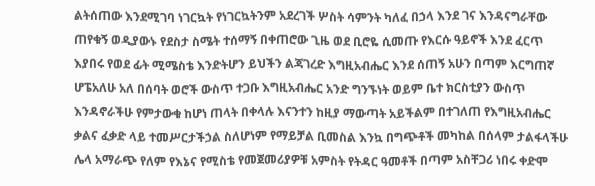ልትሰጠው እንደሚገባ ነገርኳት የነገርኳትንም አደረገች ሦስት ሳምንት ካለፈ በኃላ እንደ ገና እንዳናግራቸው ጠየቁኝ ወዲያውኑ የደስታ ስሜት ተሰማኝ በቀጠሮው ጊዜ ወደ ቢሮዬ ሲመጡ የእርሱ ዓይኖች እንደ ፈርጥ እያበሩ የወደ ፊት ሚሜስቴ እንድትሆን ይህችን ልጃገረድ እግዚአብሔር እንደ ሰጠኝ አሁን በጣም እርግጠኛ ሆፔአለሁ አለ በሰባት ወሮች ውስጥ ተጋቡ እግዚአብሔር አንድ ግንኙነት ወይም ቤተ ክርስቲያን ውስጥ እንዳኖራችሁ የምታውቁ ከሆነ ጠላት በቀላሉ እናንተን ከዚያ ማውጣት አይችልም በተገለጠ የእግዚአብሔር ቃልና ፈቃድ ላይ ተመሥርታችኃል ስለሆነም የማይቻል ቢመስል እንኳ በግጭቶች መካከል በሰላም ታልፋላችሁ ሌላ አማራጭ የለም የእኔና የሚስቴ የመጀመሪያዎቹ አምስት የትዳር ዓመቶች በጣም አስቸጋሪ ነበሩ ቀድሞ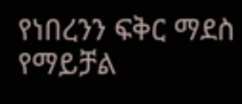የነበረንን ፍቅር ማደስ የማይቻል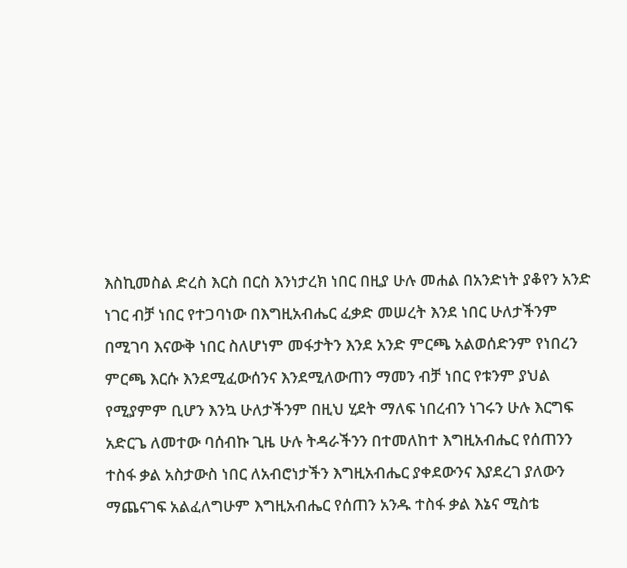እስኪመስል ድረስ እርስ በርስ እንነታረክ ነበር በዚያ ሁሉ መሐል በአንድነት ያቆየን አንድ ነገር ብቻ ነበር የተጋባነው በእግዚአብሔር ፈቃድ መሠረት እንደ ነበር ሁለታችንም በሚገባ እናውቅ ነበር ስለሆነም መፋታትን እንደ አንድ ምርጫ አልወሰድንም የነበረን ምርጫ እርሱ እንደሚፈውሰንና እንደሚለውጠን ማመን ብቻ ነበር የቱንም ያህል የሚያምም ቢሆን እንኳ ሁለታችንም በዚህ ሂደት ማለፍ ነበረብን ነገሩን ሁሉ እርግፍ አድርጌ ለመተው ባሰብኩ ጊዜ ሁሉ ትዳራችንን በተመለከተ እግዚአብሔር የሰጠንን ተስፋ ቃል አስታውስ ነበር ለአብሮነታችን እግዚአብሔር ያቀደውንና እያደረገ ያለውን ማጨናገፍ አልፈለግሁም እግዚአብሔር የሰጠን አንዱ ተስፋ ቃል እኔና ሚስቴ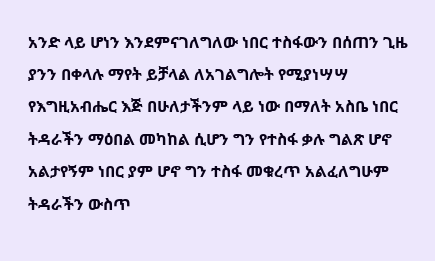አንድ ላይ ሆነን እንደምናገለግለው ነበር ተስፋውን በሰጠን ጊዜ ያንን በቀላሉ ማየት ይቻላል ለአገልግሎት የሚያነሣሣ የእግዚአብሔር እጅ በሁለታችንም ላይ ነው በማለት አስቤ ነበር ትዳራችን ማዕበል መካከል ሲሆን ግን የተስፋ ቃሉ ግልጽ ሆኖ አልታየኝም ነበር ያም ሆኖ ግን ተስፋ መቁረጥ አልፈለግሁም ትዳራችን ውስጥ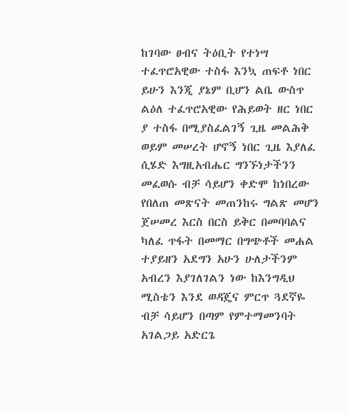ከገባው ፀብና ትዕቢት የተነሣ ተፈጥሮአዊው ተስፋ እንኳ ጠፍቶ ነበር ይሁን እንጂ ያኔም ቢሆን ልቤ ውስጥ ልዕለ ተፈጥሮአዊው የሕይወት ዘር ነበር ያ ተስፋ በሚያስፈልገኝ ጊዜ መልሕቅ ወይም መሠረት ሆኖኝ ነበር ጊዜ እያለፈ ሲሄድ እግዚአብሔር ግንኙነታችንን መፈወሱ ብቻ ሳይሆን ቀድሞ ከነበረው የበለጠ መጽናት መጠንከሩ ግልጽ መሆን ጀሠመረ እርስ በርስ ይቅር በመባባልና ካለፈ ጥፋት በመማር በግጭቶች መሐል ተያይዘን አደግን አሁን ሁለታችንም አብረን እያገለገልን ነው ከእንግዲህ ሚስቴን እንደ ወዳጄና ምርጥ ጓደኛዬ ብቻ ሳይሆን በጣም የምተማመንባት አገልጋይ አድርጌ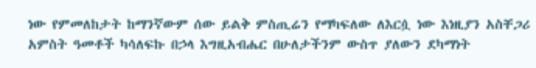ነው የምመለከታት ከማንኛውም ሰው ይልቅ ምስጢሬን የማካፍለው ለእርሷ ነው እነዚያን አስቸጋሪ አምስት ዓመቶች ካሳለፍኩ በኃላ እግዚአብሔር በሁለታችንም ውስጥ ያለውን ደካማነት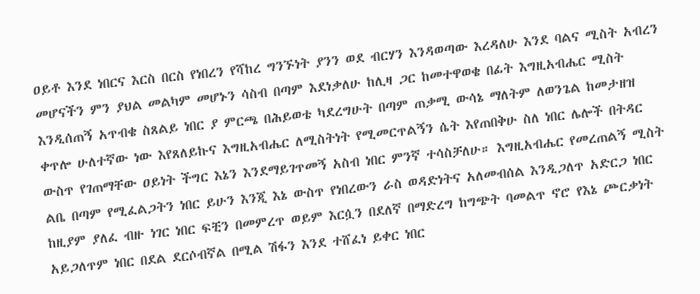ዐይቶ እንደ ነበርና እርስ በርስ የነበረን የሻከረ ግንኙነት ያንን ወደ ብርሃን እንዳወጣው እረዳለሁ እንደ ባልና ሚስት አብረን መሆናችን ምን ያህል መልካም መሆኑን ሳስብ በጣም እደነቃለሁ ከሊዛ ጋር ከመተዋወቄ በፊት እግዚአብሔር ሚስት እንዲሰጠኝ አጥብቄ ስጸልይ ነበር ያ ምርጫ በሕይወቴ ካደረግሁት በጣም ጠቃሚ ውሳኔ ማለትም ለወንጌል ከመታዘዝ ቀጥሎ ሁለተኛው ነው እየጸለይኩና እግዚአብሔር ለሚስትነት የሚመርጥልኝን ሴት እየጠበቅሁ ስለ ነበር ሌሎች በትዳር ውስጥ የገጠማቸው ዐይነት ችግር እኔን እንደማይገጥመኝ አስብ ነበር ምንኛ ተሳስቻለሁ። እግዚአብሔር የመረጠልኝ ሚስት ልቤ በጣም የሚፈልጋትን ነበር ይሁን እንጂ እኔ ውስጥ የነበረውን ራስ ወዳድነትና አለመብሰል እንዲጋለጥ አድርጋ ነበር ከዚያም ያለፈ ብዙ ነገር ነበር ፍቺን በመምረጥ ወይም እርሷን በደለኛ በማድረግ ከግጭት ባመልጥ ኖሮ የእኔ ጮርቃነት አይጋለጥም ነበር በደል ደርሶብኛል በሚል ሽፋን እንደ ተሸፈነ ይቀር ነበር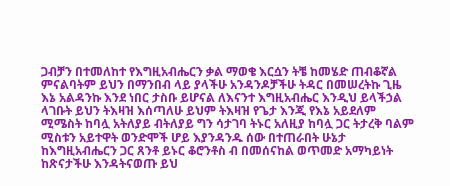ጋብቻን በተመለከተ የእግዚአብሔርን ቃል ማወቄ እርሷን ትቼ ከመሄድ ጠብቆኛል ምናልባትም ይህን በማንበብ ላይ ያላችሁ አንዳንዶቻችሁ ትዳር በመሠረትኩ ጊዜ እኔ አልዳንኩ እንደ ነበር ታስቡ ይሆናል ለእናንተ እግዚአብሔር እንዲህ ይላችኃል ላገቡት ይህን ትእዛዝ እሰጣለሁ ይህም ትእዛዝ የጌታ እንጂ የእኔ አይደለም ሚሜስት ከባሏ አትለያይ ብትለያይ ግን ሳታገባ ትኑር አለዚያ ከባሏ ጋር ትታረቅ ባልም ሚስቱን አይተዋት ወንድሞች ሆይ እያንዳንዱ ሰው በተጠራበት ሁኔታ ከእግዚአብሔርን ጋር ጸንቶ ይኑር ቆሮንቶስ ብ በመሰናከል ወጥመድ አማካይነት ከጽናታችሁ እንዳትናወጡ ይህ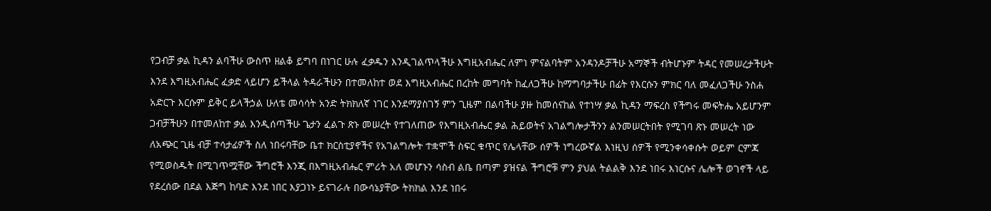የጋብቻ ቃል ኪዳን ልባችሁ ውስጥ ዘልቆ ይግባ በነገር ሁሉ ፈቃዱን እንዲገልጥላችሁ እግዚአብሔር ለምነ ምናልባትም አንዳንዶቻችሁ አማኞች ብትሆኑም ትዳር የመሠረታችሁት እንደ እግዚአብሔር ፈቃድ ላይሆን ይችላል ትዳራችሁን በተመለከተ ወደ እግዚአብሔር በረከት መግባት ከፈለጋችሁ ከማግባታችሁ በፊት የእርሱን ምክር ባለ መፈለጋችሁ ንስሐ አድርጉ እርሱም ይቅር ይላችኃል ሁለቴ መሳሳት አንድ ትክክለኛ ነገር እንደማያስገኝ ምን ጊዜም በልባችሁ ያዙ ከመሰናከል የተነሣ ቃል ኪዳን ማፍረስ የችግሩ መፍትሔ አይሆንም ጋብቻችሁን በተመለከተ ቃል እንዲሰጣችሁ ጌታን ፈልጉ ጽኑ መሠረት የተገለጠው የእግዚአብሔር ቃል ሕይወትና አገልግሎታችንን ልንመሠርትበት የሚገባ ጽኑ መሠረት ነው ለአጭር ጊዜ ብቻ ተሳታፊዎች ስለ ነበሩባቸው ቤተ ክርስቲያኖችና የአገልግሎት ተቋሞች ስፍር ቁጥር የሌላቸው ሰዎች ነግረውኛል እነዚህ ሰዎች የሚንቀሳቀሱት ወይም ርምጃ የሚወስዱት በሚገጥሟቸው ችግሮች እንጂ በእግዚአብሔር ምሪት አለ መሆኑን ሳስብ ልቤ በጣም ያዝናል ችግሮቹ ምን ያህል ትልልቅ እንደ ነበሩ እነርሱና ሌሎች ወገኖች ላይ የደረሰው በደል እጅግ ከባድ እንደ ነበር እያጋነኑ ይናገራሉ በውሳኔያቸው ትክክል እንደ ነበሩ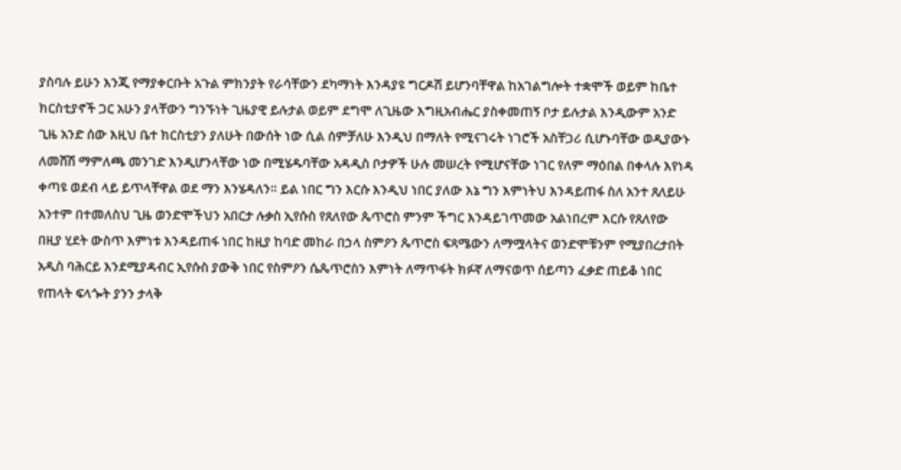ያስባሉ ይሁን እንጂ የማያቀርቡት አጉል ምክንያት የራሳቸውን ደካማነት እንዳያዩ ግርዶሽ ይሆንባቸዋል ከአገልግሎት ተቋሞች ወይም ከቤተ ክርስቲያኖች ጋር አሁን ያላቸውን ግንኙነት ጊዜያዊ ይሉታል ወይም ደግሞ ለጊዜው እግዚአብሔር ያስቀመጠኝ ቦታ ይሉታል እንዲውም አንድ ጊዜ አንድ ሰው እዚህ ቤተ ክርስቲያን ያለሁት በውሰት ነው ሲል ሰምቻለሁ እንዲህ በማለት የሚናገሩት ነገሮች አስቸጋሪ ሲሆኑባቸው ወዲያውኑ ለመሸሽ ማምለጫ መንገድ እንዲሆንላቸው ነው በሚሄዱባቸው አዳዲስ ቦታዎች ሁሉ መሠረት የሚሆናቸው ነገር የለም ማዕበል በቀላሉ እየነዳ ቀጣዩ ወደብ ላይ ይጥላቸዋል ወደ ማን እንሄዳለን። ይል ነበር ግን እርሱ እንዲህ ነበር ያለው እኔ ግን እምነትህ እንዳይጠፋ ስለ አንተ ጸለይሁ አንተም በተመለስህ ጊዜ ወንድሞችህን አበርታ ሉቃስ ኢየሱስ የጸለየው ጴጥሮስ ምንም ችግር እንዳይገጥመው አልነበረም እርሱ የጸለየው በዚያ ሂደት ውስጥ እምነቱ እንዳይጠፋ ነበር ከዚያ ከባድ መከራ በኃላ ስምዖን ጴጥሮስ ፍጻሜውን ለማሟላትና ወንድሞቹንም የሚያበረታበት አዲስ ባሕርይ እንደሚያዳብር ኢየሱስ ያውቅ ነበር የስምዖን ሴጴጥሮስን እምነት ለማጥፋት ክፉኛ ለማናወጥ ሰይጣን ፈቃድ ጠይቆ ነበር የጠላት ፍላጐት ያንን ታላቅ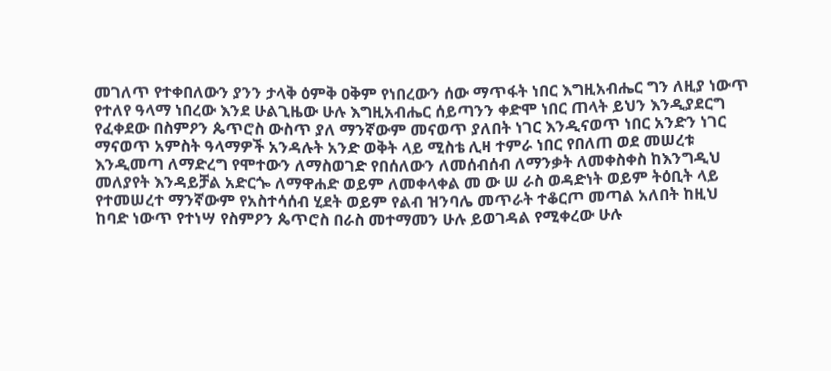መገለጥ የተቀበለውን ያንን ታላቅ ዕምቅ ዐቅም የነበረውን ሰው ማጥፋት ነበር እግዚአብሔር ግን ለዚያ ነውጥ የተለየ ዓላማ ነበረው እንደ ሁልጊዜው ሁሉ እግዚአብሔር ሰይጣንን ቀድሞ ነበር ጠላት ይህን እንዲያደርግ የፈቀደው በስምዖን ጴጥሮስ ውስጥ ያለ ማንኛውም መናወጥ ያለበት ነገር እንዲናወጥ ነበር አንድን ነገር ማናወጥ አምስት ዓላማዎች አንዳሉት አንድ ወቅት ላይ ሚስቴ ሊዛ ተምራ ነበር የበለጠ ወደ መሠረቱ እንዲመጣ ለማድረግ የሞተውን ለማስወገድ የበሰለውን ለመሰብሰብ ለማንቃት ለመቀስቀስ ከእንግዲህ መለያየት እንዳይቻል አድርጐ ለማዋሐድ ወይም ለመቀላቀል መ ው ሠ ራስ ወዳድነት ወይም ትዕቢት ላይ የተመሠረተ ማንኛውም የአስተሳሰብ ሂደት ወይም የልብ ዝንባሌ መጥራት ተቆርጦ መጣል አለበት ከዚህ ከባድ ነውጥ የተነሣ የስምዖን ጴጥሮስ በራስ መተማመን ሁሉ ይወገዳል የሚቀረው ሁሉ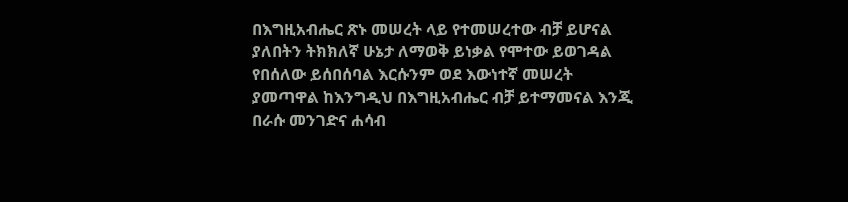በእግዚአብሔር ጽኑ መሠረት ላይ የተመሠረተው ብቻ ይሆናል ያለበትን ትክክለኛ ሁኔታ ለማወቅ ይነቃል የሞተው ይወገዳል የበሰለው ይሰበሰባል እርሱንም ወደ እውነተኛ መሠረት ያመጣዋል ከእንግዲህ በእግዚአብሔር ብቻ ይተማመናል እንጂ በራሱ መንገድና ሐሳብ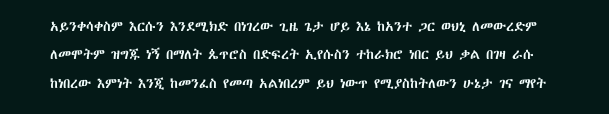አይንቀሳቀስም እርሱን እንደሚክድ በነገረው ጊዜ ጌታ ሆይ እኔ ከአንተ ጋር ወህኒ ለመውረድም ለመሞትም ዝግጁ ነኝ በማለት ጴጥሮስ በድፍረት ኢየሱስን ተከራክሮ ነበር ይህ ቃል በገዛ ራሱ ከነበረው እምነት እንጂ ከመንፈስ የመጣ አልነበረም ይህ ነውጥ የሚያስከትለውን ሁኔታ ገና ማየት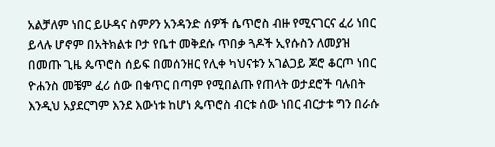አልቻለም ነበር ይሁዳና ስምዖን አንዳንድ ሰዎች ሴጥሮስ ብዙ የሚናገርና ፈሪ ነበር ይላሉ ሆኖም በአትክልቱ ቦታ የቤተ መቅደሱ ጥበቃ ጓዶች ኢየሱስን ለመያዝ በመጡ ጊዜ ጴጥሮስ ሰይፍ በመሰንዘር የሊቀ ካህናቱን አገልጋይ ጆሮ ቆርጦ ነበር ዮሐንስ መቼም ፈሪ ሰው በቁጥር በጣም የሚበልጡ የጠላት ወታደሮች ባሉበት እንዲህ አያደርግም እንደ እውነቱ ከሆነ ጴጥሮስ ብርቱ ሰው ነበር ብርታቱ ግን በራሱ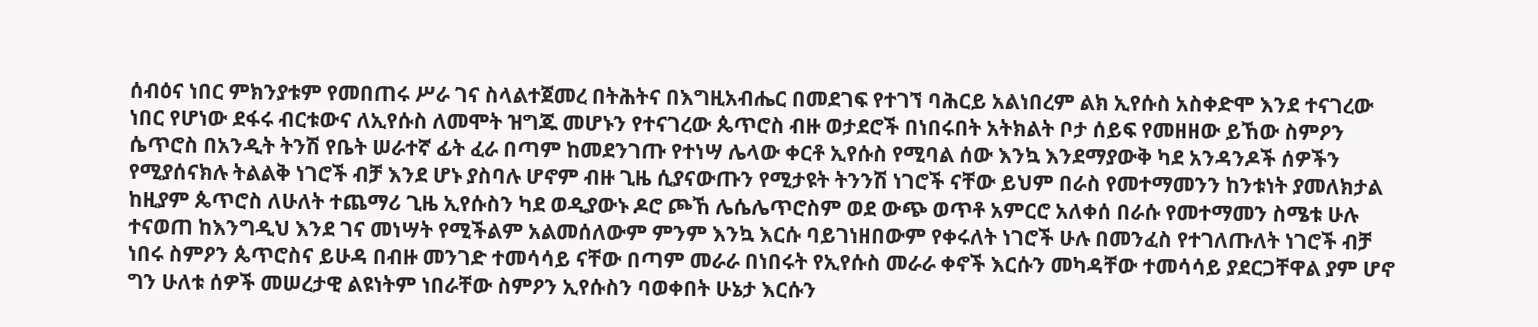ሰብዕና ነበር ምክንያቱም የመበጠሩ ሥራ ገና ስላልተጀመረ በትሕትና በእግዚአብሔር በመደገፍ የተገኘ ባሕርይ አልነበረም ልክ ኢየሱስ አስቀድሞ እንደ ተናገረው ነበር የሆነው ደፋሩ ብርቱውና ለኢየሱስ ለመሞት ዝግጁ መሆኑን የተናገረው ጴጥሮስ ብዙ ወታደሮች በነበሩበት አትክልት ቦታ ሰይፍ የመዘዘው ይኸው ስምዖን ሴጥሮስ በአንዲት ትንሽ የቤት ሠራተኛ ፊት ፈራ በጣም ከመደንገጡ የተነሣ ሌላው ቀርቶ ኢየሱስ የሚባል ሰው እንኳ እንደማያውቅ ካደ አንዳንዶች ሰዎችን የሚያሰናክሉ ትልልቅ ነገሮች ብቻ እንደ ሆኑ ያስባሉ ሆኖም ብዙ ጊዜ ሲያናውጡን የሚታዩት ትንንሽ ነገሮች ናቸው ይህም በራስ የመተማመንን ከንቱነት ያመለክታል ከዚያም ጴጥሮስ ለሁለት ተጨማሪ ጊዜ ኢየሱስን ካደ ወዲያውኑ ዶሮ ጮኸ ሌሴሌጥሮስም ወደ ውጭ ወጥቶ አምርሮ አለቀሰ በራሱ የመተማመን ስሜቱ ሁሉ ተናወጠ ከእንግዲህ እንደ ገና መነሣት የሚችልም አልመሰለውም ምንም እንኳ እርሱ ባይገነዘበውም የቀሩለት ነገሮች ሁሉ በመንፈስ የተገለጡለት ነገሮች ብቻ ነበሩ ስምዖን ጴጥሮስና ይሁዳ በብዙ መንገድ ተመሳሳይ ናቸው በጣም መራራ በነበሩት የኢየሱስ መራራ ቀኖች እርሱን መካዳቸው ተመሳሳይ ያደርጋቸዋል ያም ሆኖ ግን ሁለቱ ሰዎች መሠረታዊ ልዩነትም ነበራቸው ስምዖን ኢየሱስን ባወቀበት ሁኔታ እርሱን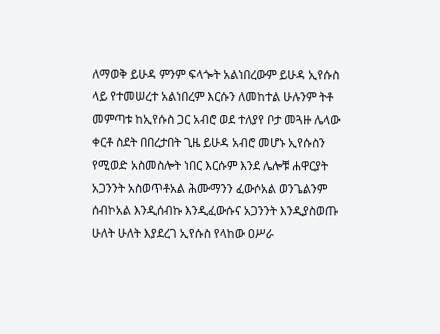ለማወቅ ይሁዳ ምንም ፍላጐት አልነበረውም ይሁዳ ኢየሱስ ላይ የተመሠረተ አልነበረም እርሱን ለመከተል ሁሉንም ትቶ መምጣቱ ከኢየሱስ ጋር አብሮ ወደ ተለያየ ቦታ መጓዙ ሌላው ቀርቶ ስደት በበረታበት ጊዜ ይሁዳ አብሮ መሆኑ ኢየሱስን የሚወድ አስመስሎት ነበር እርሱም እንደ ሌሎቹ ሐዋርያት አጋንንት አስወጥቶአል ሕሙማንን ፈውሶአል ወንጌልንም ሰብኮአል እንዲሰብኩ እንዲፈውሱና አጋንንት እንዲያስወጡ ሁለት ሁለት እያደረገ ኢየሱስ የላከው ዐሥራ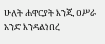ሁለት ሐዋርያት እንጂ ዐሥራ አንድ እንዳልነበረ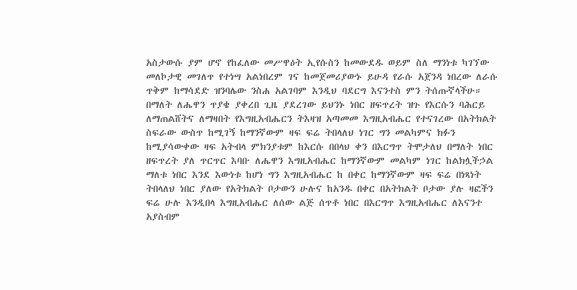አስታውሱ ያም ሆኖ የከፈለው መሥዋዕት ኢየሱስን ከመውደዱ ወይም ስለ ማንነቱ ካገኘው መለኮታዊ መገለጥ የተነሣ አልነበረም ገና ከመጀመሪያውኑ ይሁዳ የራሱ አጀንዳ ነበረው ለራሱ ጥቅም ከማሳደድ ዝንባሌው ንስሐ አልገባም እንዲህ ባደርግ እናንተስ ምን ትሰጡኛላችሁ። በማለት ለሔዋን ጥያቄ ያቀረበ ጊዜ ያደረገው ይህንኑ ነበር ዘፍጥረት ዝጉ የእርሱን ባሕርይ ለማጠልሸትና ለማዛበት የእግዚአብሔርን ትእዛዝ አጣመመ እግዚአብሔር የተናገረው በአትክልት ስፍራው ውስጥ ከሚገኝ ከማንኛውም ዛፍ ፍሬ ትበላለህ ነገር ግን መልካምና ክፉን ከሚያሳውቀው ዛፍ አትብላ ምክንያቱም ከእርሱ በበላህ ቀን በእርግጥ ትሞታለህ በማለት ነበር ዘፍጥረት ያለ ጥርጥር እባቡ ለሔዋን እግዚአብሔር ከማንኛውም መልካም ነገር ከልክሏችኃል ማለቱ ነበር እንደ እውነቱ ከሆነ ግን እግዚአብሔር ከ በቀር ከማንኛውም ዛፍ ፍሬ በነጻነት ትበላለህ ነበር ያለው የአትክልት ቦታውን ሁሉና ከአንዱ በቀር በአትክልት ቦታው ያሉ ዛፎችን ፍሬ ሁሉ እንዲበላ እግዚአብሔር ለሰው ልጅ ሰጥቶ ነበር በእርግጥ እግዚአብሔር ለእናንተ አያስብም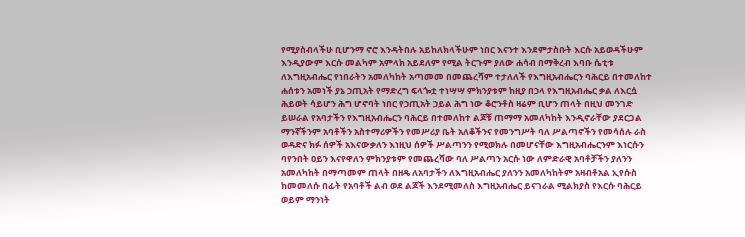የሚያስብላችሁ ቢሆንማ ኖሮ እንዳትበሉ አይከለክላችሁም ነበር እናንተ እንደምታስቡት እርሱ አይወዳችሁም እንዲያውም እርሱ መልካም አምላክ አይደለም የሚል ትርጉም ያለው ሐሳብ በማቅረብ እባቡ ሴቲቱ ለእግዚአብሔር የነበራትን አመለካከት አጣመመ በመጨረሻም ተታለለች የእግዚአብሔርን ባሕርይ በተመለከተ ሐሰቱን አመነች ያኔ ኃጢአት የማድረግ ፍላጐቷ ተነሣሣ ምክንያቱም ከዚያ በኃላ የእግዚአብሔር ቃል ለእርሷ ሕይወት ሳይሆን ሕግ ሆኖባት ነበር የኃጢአት ኃይል ሕግ ነው ቆሮንቶስ ዛሬም ቢሆን ጠላት በዚህ መንገድ ይሠራል የአባታችን የእግዚአብሔርን ባሕርይ በተመለከተ ልጆቹ ጠማማ አመለካከት እንዲኖራቸው ያደርጋል ማንኛችንም አባቶችን አስተማሪዎችን የመሥሪያ ቤት አለቆችንና የመንግሥት ባለ ሥልጣኖችን የመሳሰሉ ራስ ወዳድና ክፉ ሰዎች አእናውቃለን እነዚህ ሰዎች ሥልጣንን የሚወክሉ በመሆናቸው እግዚአብሔርንም እነርሱን ባየንበት ዐይን እናየዋለን ምክንያቱም የመጨረሻው ባለ ሥልጣን አርሱ ነው ለምድራዊ አባቶቻችን ያለንን አመለካከት በማጣመም ጠላት በዘዴ ለአባታችን ለእግዚአብሔር ያለንን አመለካከትም አዛብቶአል ኢየሱስ ከመመለሱ በፊት የአባቶች ልብ ወደ ልጆች እንደሚመለስ እግዚአብሔር ይናገራል ሚልክያስ የእርሱ ባሕርይ ወይም ማንነት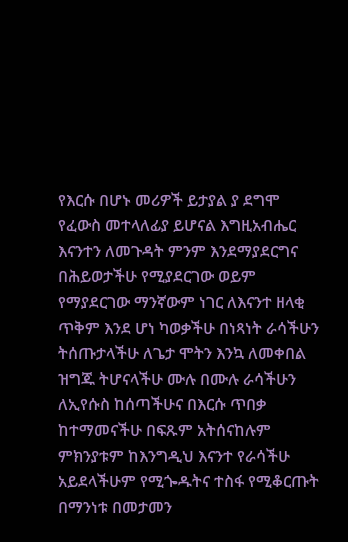የእርሱ በሆኑ መሪዎች ይታያል ያ ደግሞ የፈውስ መተላለፊያ ይሆናል እግዚአብሔር እናንተን ለመጉዳት ምንም እንደማያደርግና በሕይወታችሁ የሚያደርገው ወይም የማያደርገው ማንኛውም ነገር ለእናንተ ዘላቂ ጥቅም እንደ ሆነ ካወቃችሁ በነጻነት ራሳችሁን ትሰጡታላችሁ ለጌታ ሞትን እንኳ ለመቀበል ዝግጁ ትሆናላችሁ ሙሉ በሙሉ ራሳችሁን ለኢየሱስ ከሰጣችሁና በእርሱ ጥበቃ ከተማመናችሁ በፍጹም አትሰናከሉም ምክንያቱም ከእንግዲህ እናንተ የራሳችሁ አይደላችሁም የሚጐዱትና ተስፋ የሚቆርጡት በማንነቱ በመታመን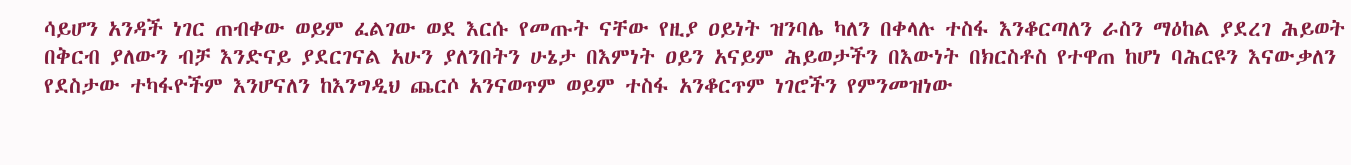ሳይሆን አንዳች ነገር ጠብቀው ወይም ፈልገው ወደ እርሱ የመጡት ናቸው የዚያ ዐይነት ዝንባሌ ካለን በቀላሉ ተስፋ እንቆርጣለን ራስን ማዕከል ያደረገ ሕይወት በቅርብ ያለውን ብቻ እንድናይ ያደርገናል አሁን ያለንበትን ሁኔታ በእምነት ዐይን አናይም ሕይወታችን በእውነት በክርስቶስ የተዋጠ ከሆነ ባሕርዩን እናውቃለን የደስታው ተካፋዮችም እንሆናለን ከእንግዲህ ጨርሶ አንናወጥም ወይም ተስፋ አንቆርጥም ነገሮችን የምንመዝነው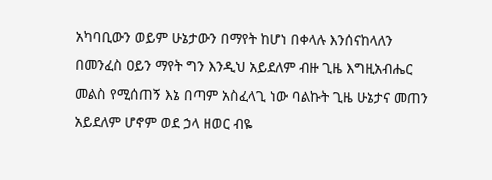አካባቢውን ወይም ሁኔታውን በማየት ከሆነ በቀላሉ እንሰናከላለን በመንፈስ ዐይን ማየት ግን እንዲህ አይደለም ብዙ ጊዜ እግዚአብሔር መልስ የሚሰጠኝ እኔ በጣም አስፈላጊ ነው ባልኩት ጊዜ ሁኔታና መጠን አይደለም ሆኖም ወደ ኃላ ዘወር ብዬ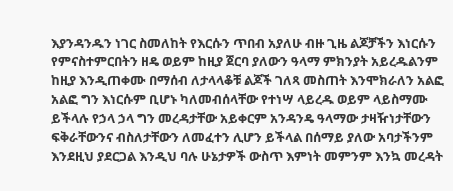እያንዳንዱን ነገር ስመለከት የእርሱን ጥበብ አያለሁ ብዙ ጊዜ ልጆቻችን እነርሱን የምናስተምርበትን ዘዴ ወይም ከዚያ ጀርባ ያለውን ዓላማ ምክንያት አይረዱልንም ከዚያ እንዲጠቀሙ በማሰብ ለታላላቆቹ ልጆች ገለጻ መስጠት እንሞክራለን አልፎ አልፎ ግን እነርሱም ቢሆኑ ካለመብሰላቸው የተነሣ ላይረዱ ወይም ላይስማሙ ይችላሉ የኃላ ኃላ ግን መረዳታቸው አይቀርም አንዳንዴ ዓላማው ታዛዥነታቸውን ፍቅራቸውንና ብስለታቸውን ለመፈተን ሊሆን ይችላል በሰማይ ያለው አባታችንም እንደዚህ ያደርጋል እንዲህ ባሉ ሁኔታዎች ውስጥ እምነት መምንም እንኳ መረዳት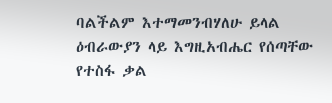ባልችልም እተማመንብሃለሁ ይላል ዕብራውያን ላይ እግዚአብሔር የሰጣቸው የተስፋ ቃል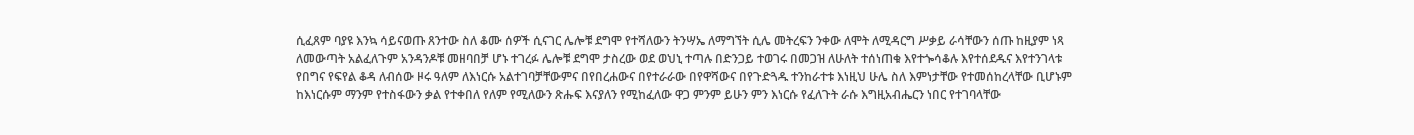ሲፈጸም ባያዩ እንኳ ሳይናወጡ ጸንተው ስለ ቆሙ ሰዎች ሲናገር ሌሎቹ ደግሞ የተሻለውን ትንሣኤ ለማግኘት ሲሌ መትረፍን ንቀው ለሞት ለሚዳርግ ሥቃይ ራሳቸውን ሰጡ ከዚያም ነጻ ለመውጣት አልፈለጉም አንዳንዶቹ መዘባበቻ ሆኑ ተገረፉ ሌሎቹ ደግሞ ታስረው ወደ ወህኒ ተጣሉ በድንጋይ ተወገሩ በመጋዝ ለሁለት ተሰነጠቁ እየተጐሳቆሉ እየተሰደዱና እየተንገላቱ የበግና የፍየል ቆዳ ለብሰው ዞሩ ዓለም ለእነርሱ አልተገባቻቸውምና በየበረሐውና በየተራራው በየዋሻውና በየጉድጓዱ ተንከራተቱ እነዚህ ሁሌ ስለ እምነታቸው የተመሰከረላቸው ቢሆኑም ከእነርሱም ማንም የተስፋውን ቃል የተቀበለ የለም የሚለውን ጽሑፍ እናያለን የሚከፈለው ዋጋ ምንም ይሁን ምን እነርሱ የፈለጉት ራሱ እግዚአብሔርን ነበር የተገባላቸው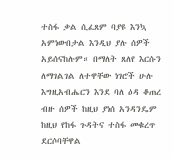ተስፋ ቃል ሲፈጸም ባያዩ እንኳ አምነውበታል እንዲህ ያሉ ሰዎች አይሰናከሉም። በማለት ጸለየ እርሱን ለማገልገል ለተዋቸው ነገሮች ሁሉ እግዚአብሔርን እንደ ባለ ዕዳ ቆጠረ ብዙ ሰዎች ከዚህ ያነሰ አንዳንዴም ከዚህ የከፋ ጉዳትና ተስፋ መቁረጥ ደርሶባቸዋል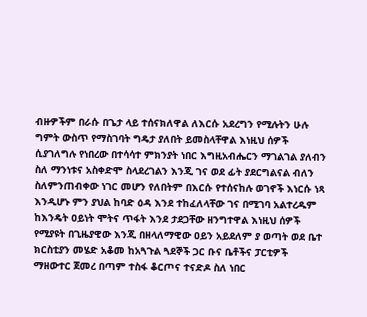ብዙዎችም በራሱ በጌታ ላይ ተሰናክለዋል ለእርሱ አደረግን የሚሉትን ሁሉ ግምት ውስጥ የማስገባት ግዴታ ያለበት ይመስላቸዋል እነዚህ ሰዎች ሲያገለግሉ የነበረው በተሳሳተ ምክንያት ነበር እግዚአብሔርን ማገልገል ያለብን ስለ ማንነቱና አስቀድሞ ስላደረገልን እንጂ ገና ወደ ፊት ያደርግልናል ብለን ስለምንጠብቀው ነገር መሆን የለበትም በእርሱ የተሰናከሉ ወገኖች እነርሱ ነጻ እንዲሆኑ ምን ያህል ከባድ ዕዳ እንደ ተከፈለላቸው ገና በሚገባ አልተረዱም ከእንዴት ዐይነት ሞትና ጥፋት እንደ ታደጋቸው ዘንግተዋል እነዚህ ሰዎች የሚያዩት በጊዜያዊው እንጂ በዘላለማዊው ዐይን አይደለም ያ ወጣት ወደ ቤተ ክርስቲያን መሄድ አቆመ ከአጓጉል ጓደኞች ጋር ቡና ቤቶችና ፓርቲዎች ማዘውተር ጀመረ በጣም ተስፋ ቆርጦና ተናድዶ ስለ ነበር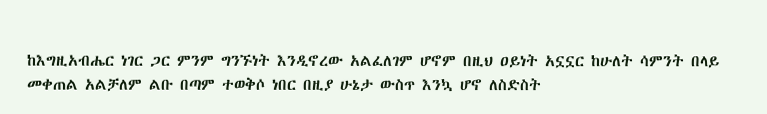ከእግዚአብሔር ነገር ጋር ምንም ግንኙነት እንዲኖረው አልፈለገም ሆኖም በዚህ ዐይነት አኗኗር ከሁለት ሳምንት በላይ መቀጠል አልቻለም ልቡ በጣም ተወቅሶ ነበር በዚያ ሁኔታ ውስጥ እንኳ ሆኖ ለስድስት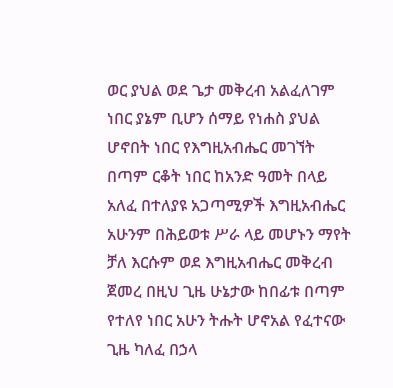ወር ያህል ወደ ጌታ መቅረብ አልፈለገም ነበር ያኔም ቢሆን ሰማይ የነሐስ ያህል ሆኖበት ነበር የእግዚአብሔር መገኘት በጣም ርቆት ነበር ከአንድ ዓመት በላይ አለፈ በተለያዩ አጋጣሚዎች እግዚአብሔር አሁንም በሕይወቱ ሥራ ላይ መሆኑን ማየት ቻለ እርሱም ወደ እግዚአብሔር መቅረብ ጀመረ በዚህ ጊዜ ሁኔታው ከበፊቱ በጣም የተለየ ነበር አሁን ትሑት ሆኖአል የፈተናው ጊዜ ካለፈ በኃላ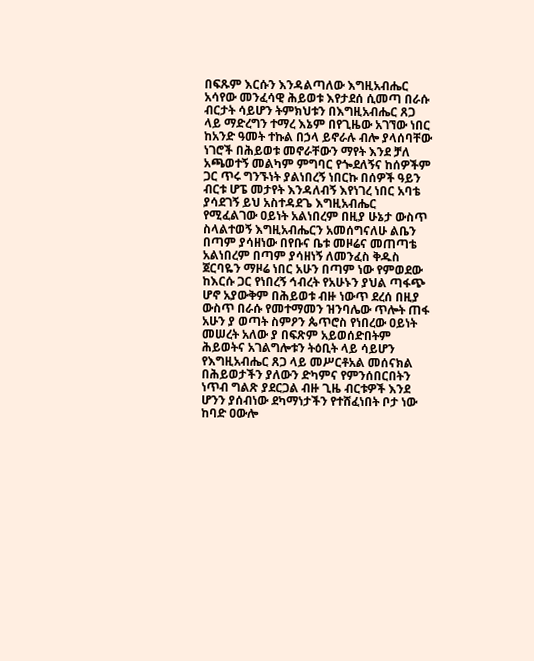በፍጹም እርሱን እንዳልጣለው እግዚአብሔር አሳየው መንፈሳዊ ሕይወቱ እየታደሰ ሲመጣ በራሱ ብርታት ሳይሆን ትምክህቱን በእግዚአብሔር ጸጋ ላይ ማድረግን ተማረ እኔም በየጊዜው አገኘው ነበር ከአንድ ዓመት ተኩል በኃላ ይኖራሉ ብሎ ያላሰባቸው ነገሮች በሕይወቱ መኖራቸውን ማየት እንደ ቻለ አጫወተኝ መልካም ምግባር የጐደለኝና ከሰዎችም ጋር ጥሩ ግንኙነት ያልነበረኝ ነበርኩ በሰዎች ዓይን ብርቱ ሆፔ መታየት እንዳለብኝ እየነገረ ነበር አባቴ ያሳደገኝ ይህ አስተዳደጌ እግዚአብሔር የሚፈልገው ዐይነት አልነበረም በዚያ ሁኔታ ውስጥ ስላልተወኝ እግዚአብሔርን አመሰግናለሁ ልቤን በጣም ያሳዘነው በየቡና ቤቱ መዞሬና መጠጣቴ አልነበረም በጣም ያሳዘነኝ ለመንፈስ ቅዱስ ጀርባዬን ማዞሬ ነበር አሁን በጣም ነው የምወደው ከእርሱ ጋር የነበረኝ ኅብረት የአሁኑን ያህል ጣፋጭ ሆኖ አያውቅም በሕይወቱ ብዙ ነውጥ ደረሰ በዚያ ውስጥ በራሱ የመተማመን ዝንባሌው ጥሎት ጠፋ አሁን ያ ወጣት ስምዖን ጴጥሮስ የነበረው ዐይነት መሠረት አለው ያ በፍጽም አይወሰድበትም ሕይወትና አገልግሎቱን ትዕቢት ላይ ሳይሆን የእግዚአብሔር ጸጋ ላይ መሥርቶአል መሰናክል በሕይወታችን ያለውን ድካምና የምንሰበርበትን ነጥብ ግልጽ ያደርጋል ብዙ ጊዜ ብርቱዎች እንደ ሆንን ያሰብነው ደካማነታችን የተሸፈነበት ቦታ ነው ከባድ ዐውሎ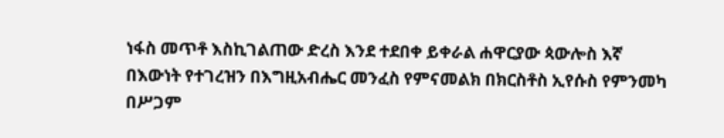ነፋስ መጥቶ እስኪገልጠው ድረስ እንደ ተደበቀ ይቀራል ሐዋርያው ጳውሎስ እኛ በእውነት የተገረዝን በእግዚአብሔር መንፈስ የምናመልክ በክርስቶስ ኢየሱስ የምንመካ በሥጋም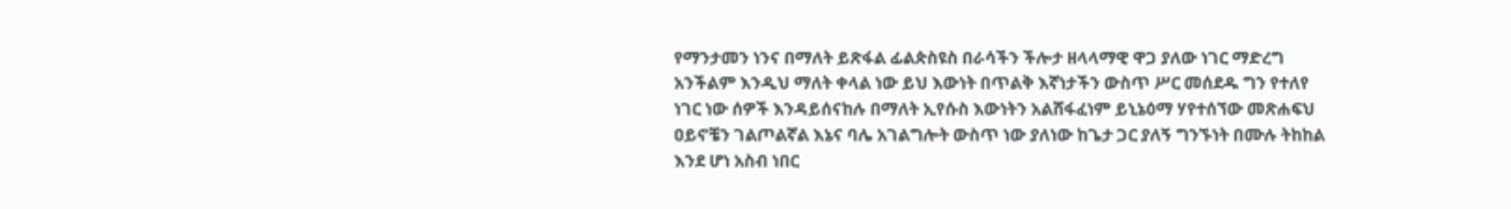የማንታመን ነንና በማለት ይጽፋል ፊልጵስዩስ በራሳችን ችሎታ ዘላላማዊ ዋጋ ያለው ነገር ማድረግ አንችልም እንዲህ ማለት ቀላል ነው ይህ እውነት በጥልቅ እኛነታችን ውስጥ ሥር መሰደዱ ግን የተለየ ነገር ነው ሰዎች እንዳይሰናከሉ በማለት ኢየሱስ እውነትን አልሸፋፈነም ይኒኔዕማ ሃየተሰኘው መጽሐፍህ ዐይኖቼን ገልጦልኛል እኔና ባሌ አገልግሎት ውስጥ ነው ያለነው ከጌታ ጋር ያለኝ ግንኙነት በሙሉ ትከከል እንደ ሆነ አስብ ነበር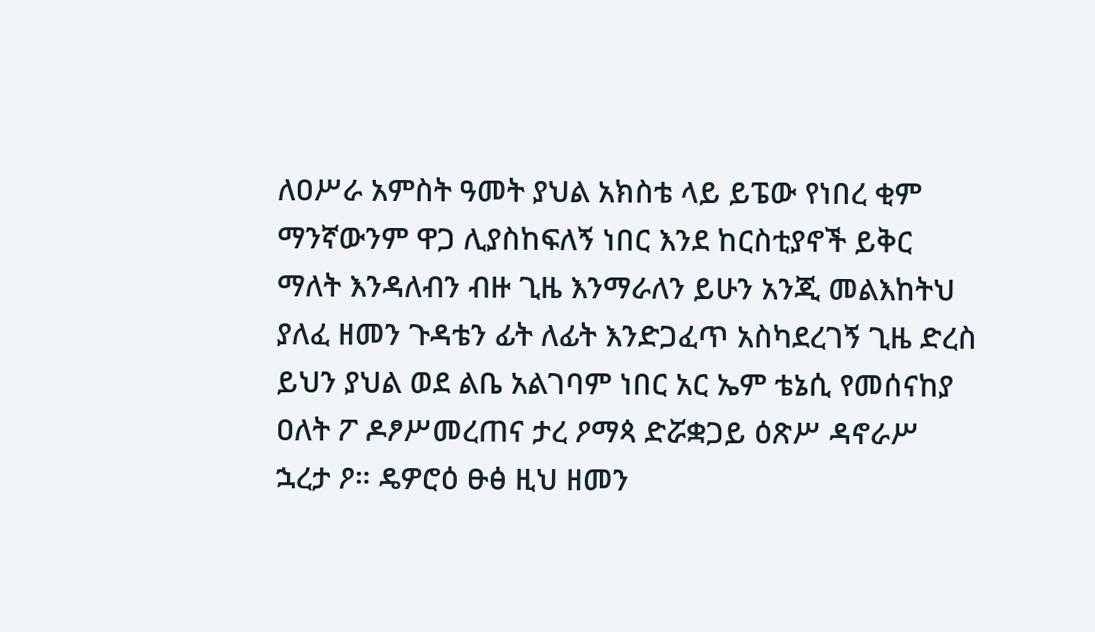ለዐሥራ አምስት ዓመት ያህል አክስቴ ላይ ይፔው የነበረ ቂም ማንኛውንም ዋጋ ሊያስከፍለኝ ነበር እንደ ከርስቲያኖች ይቅር ማለት እንዳለብን ብዙ ጊዜ እንማራለን ይሁን አንጂ መልእከትህ ያለፈ ዘመን ጉዳቴን ፊት ለፊት እንድጋፈጥ አስካደረገኝ ጊዜ ድረስ ይህን ያህል ወደ ልቤ አልገባም ነበር አር ኤም ቴኔሲ የመሰናከያ ዐለት ፖ ዶፆሥመረጠና ታረ ዖማጳ ድሯቋጋይ ዕጽሥ ዳኖራሥ ኋረታ ዖ። ዴዎሮዕ ፁፅ ዚህ ዘመን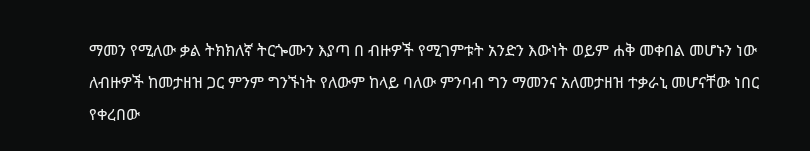ማመን የሚለው ቃል ትክክለኛ ትርጐሙን እያጣ በ ብዙዎች የሚገምቱት አንድን እውነት ወይም ሐቅ መቀበል መሆኑን ነው ለብዙዎች ከመታዘዝ ጋር ምንም ግንኙነት የለውም ከላይ ባለው ምንባብ ግን ማመንና አለመታዘዝ ተቃራኒ መሆናቸው ነበር የቀረበው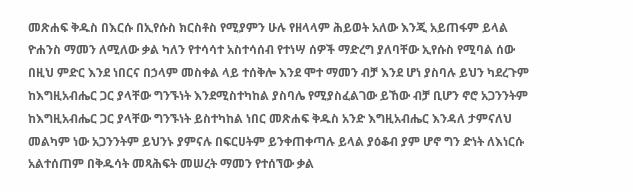መጽሐፍ ቅዱስ በእርሱ በኢየሱስ ክርስቶስ የሚያምን ሁሉ የዘላላም ሕይወት አለው እንጂ አይጠፋም ይላል ዮሐንስ ማመን ለሚለው ቃል ካለን የተሳሳተ አስተሳሰብ የተነሣ ሰዎች ማድረግ ያለባቸው ኢየሱስ የሚባል ሰው በዚህ ምድር እንደ ነበርና በኃላም መስቀል ላይ ተሰቅሎ እንደ ሞተ ማመን ብቻ እንደ ሆነ ያስባሉ ይህን ካደረጉም ከእግዚአብሔር ጋር ያላቸው ግንኙነት እንደሚስተካከል ያስባሌ የሚያስፈልገው ይኸው ብቻ ቢሆን ኖሮ አጋንንትም ከእግዚአብሔር ጋር ያላቸው ግንኙነት ይስተካከል ነበር መጽሐፍ ቅዱስ አንድ እግዚአብሔር እንዳለ ታምናለህ መልካም ነው አጋንንትም ይህንኑ ያምናሉ በፍርሀትም ይንቀጠቀጣሉ ይላል ያዕቆብ ያም ሆኖ ግን ድነት ለእነርሱ አልተሰጠም በቅዱሳት መጻሕፍት መሠረት ማመን የተሰኘው ቃል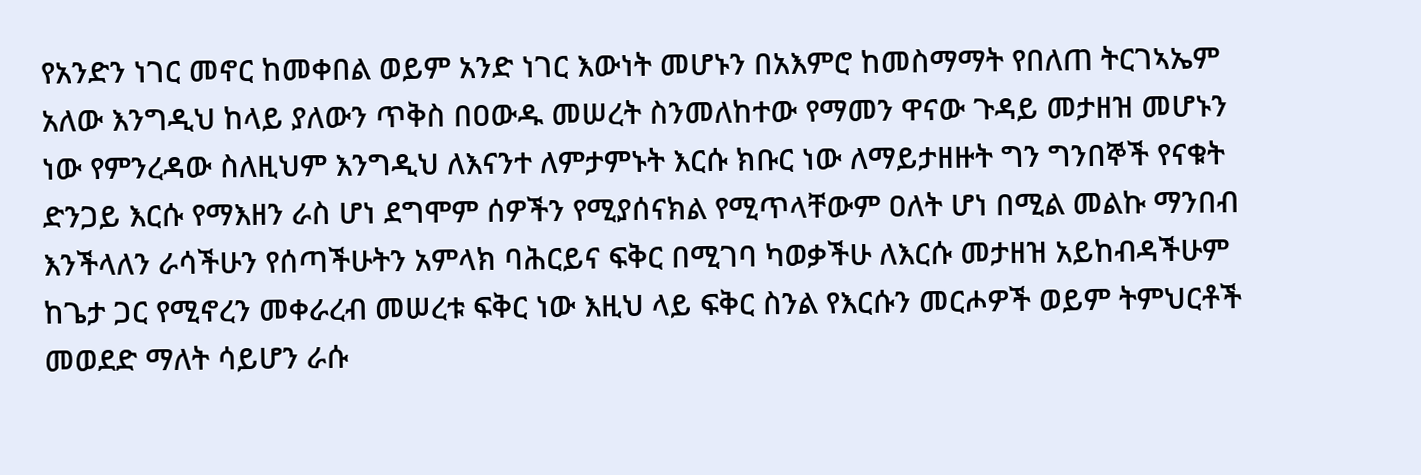የአንድን ነገር መኖር ከመቀበል ወይም አንድ ነገር እውነት መሆኑን በአእምሮ ከመስማማት የበለጠ ትርገኣኤም አለው እንግዲህ ከላይ ያለውን ጥቅስ በዐውዱ መሠረት ስንመለከተው የማመን ዋናው ጉዳይ መታዘዝ መሆኑን ነው የምንረዳው ስለዚህም እንግዲህ ለእናንተ ለምታምኑት እርሱ ክቡር ነው ለማይታዘዙት ግን ግንበኞች የናቁት ድንጋይ እርሱ የማእዘን ራስ ሆነ ደግሞም ሰዎችን የሚያሰናክል የሚጥላቸውም ዐለት ሆነ በሚል መልኩ ማንበብ እንችላለን ራሳችሁን የሰጣችሁትን አምላክ ባሕርይና ፍቅር በሚገባ ካወቃችሁ ለእርሱ መታዘዝ አይከብዳችሁም ከጌታ ጋር የሚኖረን መቀራረብ መሠረቱ ፍቅር ነው እዚህ ላይ ፍቅር ስንል የእርሱን መርሖዎች ወይም ትምህርቶች መወደድ ማለት ሳይሆን ራሱ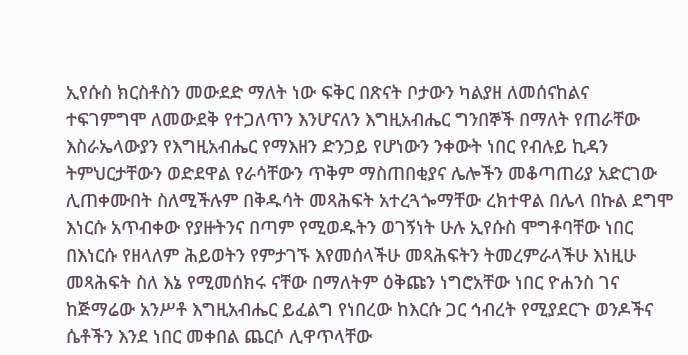ኢየሱስ ክርስቶስን መውደድ ማለት ነው ፍቅር በጽናት ቦታውን ካልያዘ ለመሰናከልና ተፍገምግሞ ለመውደቅ የተጋለጥን እንሆናለን እግዚአብሔር ግንበኞች በማለት የጠራቸው እስራኤላውያን የእግዚአብሔር የማእዘን ድንጋይ የሆነውን ንቀውት ነበር የብሉይ ኪዳን ትምህርታቸውን ወድደዋል የራሳቸውን ጥቅም ማስጠበቂያና ሌሎችን መቆጣጠሪያ አድርገው ሊጠቀሙበት ስለሚችሉም በቅዱሳት መጻሕፍት አተረጓጐማቸው ረክተዋል በሌላ በኩል ደግሞ እነርሱ አጥብቀው የያዙትንና በጣም የሚወዱትን ወገኝነት ሁሉ ኢየሱስ ሞግቶባቸው ነበር በእነርሱ የዘላለም ሕይወትን የምታገኙ እየመሰላችሁ መጻሕፍትን ትመረምራላችሁ እነዚሁ መጻሕፍት ስለ እኔ የሚመሰክሩ ናቸው በማለትም ዕቅጩን ነግሮአቸው ነበር ዮሐንስ ገና ከጅማሬው አንሥቶ እግዚአብሔር ይፈልግ የነበረው ከእርሱ ጋር ኅብረት የሚያደርጉ ወንዶችና ሴቶችን እንደ ነበር መቀበል ጨርሶ ሊዋጥላቸው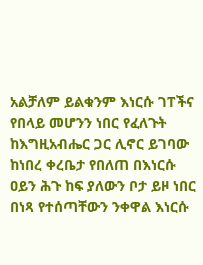አልቻለም ይልቁንም እነርሱ ገፐችና የበላይ መሆንን ነበር የፈለጉት ከእግዚአብሔር ጋር ሊኖር ይገባው ከነበረ ቀረቤታ የበለጠ በእነርሱ ዐይን ሕጉ ከፍ ያለውን ቦታ ይዞ ነበር በነጻ የተሰጣቸውን ንቀዋል እነርሱ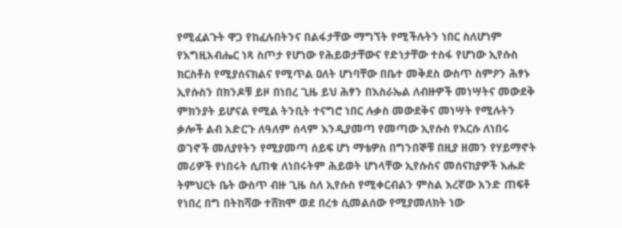የሚፈልጉት ዋጋ የከፈሉበትንና በልፋታቸው ማግኘት የሚችሉትን ነበር ስለሆነም የእግዚአብሔር ነጻ ስጦታ የሆነው የሕይወታቸውና የድነታቸው ተስፋ የሆነው ኢየሱስ ክርስቶስ የሚያሰናክልና የሚጥል ዐለት ሆነባቸው በቤተ መቅደስ ውስጥ ስምዖን ሕፃኑ ኢየሱስን በክንዶቹ ይዞ በነበረ ጊዜ ይህ ሕፃን በእስራኤል ለብዙዎች መነሣትና መውደቅ ምክንያት ይሆናል የሚል ትንቢት ተናግሮ ነበር ሉቃስ መውደቅና መነሣት የሚሉትን ቃሎች ልብ አድርጉ ለዓለም ሰላም እንዲያመጣ የመጣው ኢየሱስ የእርሱ ለነበሩ ወገኖች መለያየትን የሚያመጣ ሰይፍ ሆነ ማቴዎስ በግንበኞቹ በዚያ ዘመን የሃይማኖት መሪዎች የነበሩት ሲጠቁ ለነበሩትም ሕይወት ሆነላቸው ኢየሱስና መሰናከያዎች እሑድ ትምህርት ቤት ውስጥ ብዙ ጊዜ ስለ ኢየሱስ የሚቀርብልን ምስል እረኛው አንድ ጠፍቶ የነበረ በግ በትከሻው ተሸክሞ ወደ በረቱ ሲመልሰው የሚያመለክት ነው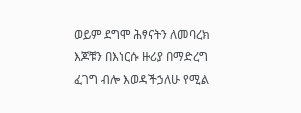ወይም ደግሞ ሕፃናትን ለመባረክ እጆቹን በእነርሱ ዙሪያ በማድረግ ፈገግ ብሎ እወዳችኃለሁ የሚል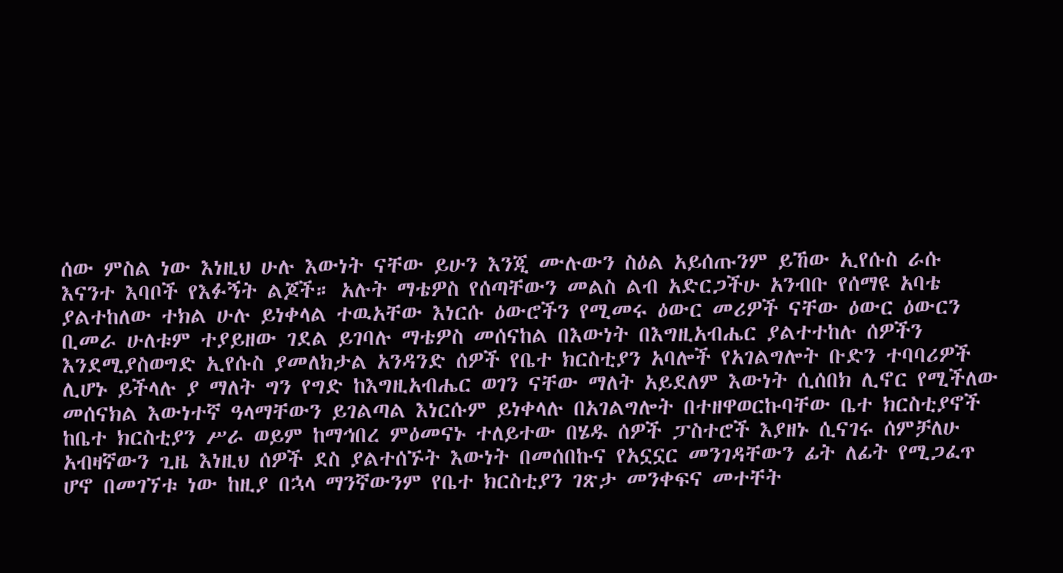ሰው ምስል ነው እነዚህ ሁሉ እውነት ናቸው ይሁን እንጂ ሙሉውን ስዕል አይሰጡንም ይኸው ኢየሱስ ራሱ እናንተ እባቦች የእፉኝት ልጆች። አሉት ማቴዎስ የሰጣቸውን መልስ ልብ አድርጋችሁ አንብቡ የሰማዩ አባቴ ያልተከለው ተክል ሁሉ ይነቀላል ተዉአቸው እነርሱ ዕውሮችን የሚመሩ ዕውር መሪዎች ናቸው ዕውር ዕውርን ቢመራ ሁለቱም ተያይዘው ገደል ይገባሉ ማቴዎስ መሰናከል በእውነት በእግዚአብሔር ያልተተከሉ ሰዎችን እንደሚያስወግድ ኢየሱስ ያመለክታል አንዳንድ ሰዎች የቤተ ክርስቲያን አባሎች የአገልግሎት ቡድን ተባባሪዎች ሊሆኑ ይችላሉ ያ ማለት ግን የግድ ከእግዚአብሔር ወገን ናቸው ማለት አይደለም እውነት ሲሰበክ ሊኖር የሚችለው መሰናክል እውነተኛ ዓላማቸውን ይገልጣል እነርሱም ይነቀላሉ በአገልግሎት በተዘዋወርኩባቸው ቤተ ክርስቲያኖች ከቤተ ክርስቲያን ሥራ ወይም ከማኅበረ ምዕመናኑ ተለይተው በሄዱ ሰዎች ፓስተሮች እያዘኑ ሲናገሩ ሰምቻለሁ አብዛኛውን ጊዜ እነዚህ ሰዎች ደስ ያልተሰኙት እውነት በመሰበኩና የአኗኗር መንገዳቸውን ፊት ለፊት የሚጋፈጥ ሆኖ በመገኘቱ ነው ከዚያ በኋላ ማንኛውንም የቤተ ክርስቲያን ገጽታ መንቀፍና መተቸት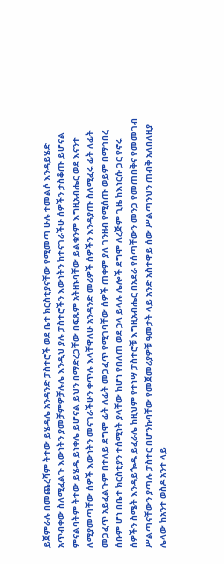ይጀምራሉ በመጨረሻም ትተው ይሄዳሌ አንዳንድ ፓስተሮች ወደ ቤተ ክርስቲያናቸው የሚመጣ ሁሉ ተመልሶ እንዳይሄድ አጥብቀው ስለሚፈልጉ እውነትን ያመቻምዎቻሉሌ እንዲህ ያሉ ፓስተሮችን እውነትን ከተናገራችሁ ሰዎችን ታስቆጡ ይሆናል ምናልባትም ትተው ይሄዱ ይነቀሌ ይሆናል ይህን በማድረጋቸው በፍጹም አትዘኑባቸው ይልቁንም እግዚአብሔር ወደ እናንተ ለሚያመጣቸው ሰዎች እውነትን መናገራችሁን ቀጥሉ እላቸዋለሁ አንዳንድ መሪዎች ሰዎችን እንዳያጡ ስለሚፈሩ ፊት ለፊት መጋፈጥ አይፈልጉም በተለይ ደግሞ ፊት ለፊት መጋፈጥ የሚገባቸው ሰዎች ጠቀም ያለ ገንዘብ የሚሰጡ ወይም በማኅበረ ሰቡም ሆነ በቤተ ክርስቲያን ተሰሚነት ያላቸው ከሆነ የበለጠ ወደ ኃላ ይላሉ ሌሎች ደግሞ ለረጅም ጊዜ ከእነርሱ ጋር የኖሩ ሰዎችን ስሜት እንዳይጐዱ ይፈራሌ ከዚህም የተነሣ ፓስተሮቹ እግዚአብሔር በአደራ የሰጣቸውን መንጋ የመጠበቅና የመመገብ ሥልጣናቸውን ያጣሉ ፓስተር በሆንኩባቸው የመጀመሪያዎቹ ዓመታት ላይ አንድ አስተዋይ ሰው ሥልጣንህን ጠብቅ አለበለዚያ ሌላው ከአንተ ወስዶ አንተ ላይ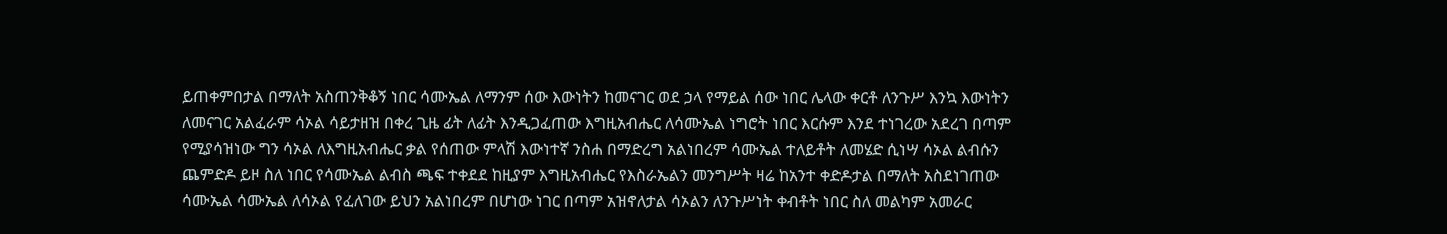ይጠቀምበታል በማለት አስጠንቅቆኝ ነበር ሳሙኤል ለማንም ሰው እውነትን ከመናገር ወደ ኃላ የማይል ሰው ነበር ሌላው ቀርቶ ለንጉሥ እንኳ እውነትን ለመናገር አልፈራም ሳኦል ሳይታዘዝ በቀረ ጊዜ ፊት ለፊት እንዲጋፈጠው እግዚአብሔር ለሳሙኤል ነግሮት ነበር እርሱም እንደ ተነገረው አደረገ በጣም የሚያሳዝነው ግን ሳኦል ለእግዚአብሔር ቃል የሰጠው ምላሽ እውነተኛ ንስሐ በማድረግ አልነበረም ሳሙኤል ተለይቶት ለመሄድ ሲነሣ ሳኦል ልብሱን ጨምድዶ ይዞ ስለ ነበር የሳሙኤል ልብስ ጫፍ ተቀደደ ከዚያም እግዚአብሔር የእስራኤልን መንግሥት ዛሬ ከአንተ ቀድዶታል በማለት አስደነገጠው ሳሙኤል ሳሙኤል ለሳኦል የፈለገው ይህን አልነበረም በሆነው ነገር በጣም አዝኖለታል ሳኦልን ለንጉሥነት ቀብቶት ነበር ስለ መልካም አመራር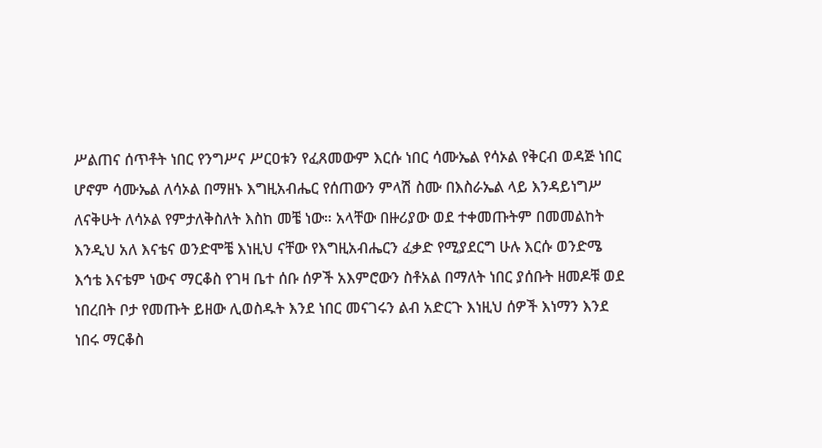ሥልጠና ሰጥቶት ነበር የንግሥና ሥርዐቱን የፈጸመውም እርሱ ነበር ሳሙኤል የሳኦል የቅርብ ወዳጅ ነበር ሆኖም ሳሙኤል ለሳኦል በማዘኑ እግዚአብሔር የሰጠውን ምላሽ ስሙ በእስራኤል ላይ እንዳይነግሥ ለናቅሁት ለሳኦል የምታለቅስለት እስከ መቼ ነው። አላቸው በዙሪያው ወደ ተቀመጡትም በመመልከት እንዲህ አለ እናቴና ወንድሞቼ እነዚህ ናቸው የእግዚአብሔርን ፈቃድ የሚያደርግ ሁሉ እርሱ ወንድሜ እኅቴ እናቴም ነውና ማርቆስ የገዛ ቤተ ሰቡ ሰዎች አእምሮውን ስቶአል በማለት ነበር ያሰቡት ዘመዶቹ ወደ ነበረበት ቦታ የመጡት ይዘው ሊወስዱት እንደ ነበር መናገሩን ልብ አድርጉ እነዚህ ሰዎች እነማን እንደ ነበሩ ማርቆስ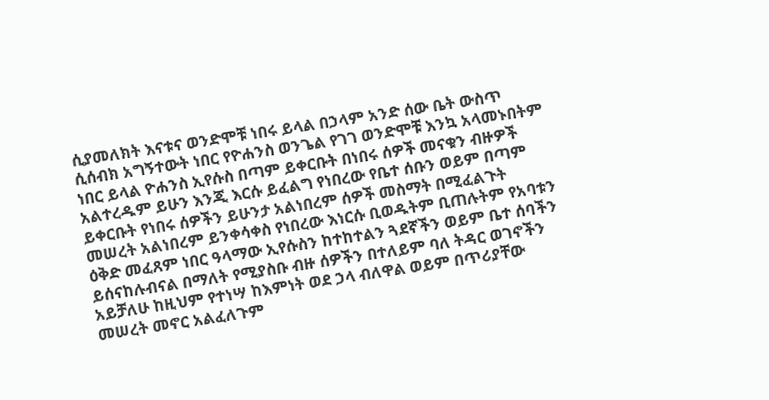ሲያመለክት እናቱና ወንድሞቹ ነበሩ ይላል በኃላም አንድ ሰው ቤት ውስጥ ሲሰብክ አግኝተውት ነበር የዮሐንስ ወንጌል የገገ ወንድሞቹ እንኳ አላመኑበትም ነበር ይላል ዮሐንስ ኢየሱስ በጣም ይቀርቡት በነበሩ ሰዎች መናቁን ብዙዎች አልተረዱም ይሁን እንጂ እርሱ ይፈልግ የነበረው የቤተ ሰቡን ወይም በጣም ይቀርቡት የነበሩ ሰዎችን ይሁንታ አልነበረም ሰዎች መስማት በሚፈልጉት መሠረት አልነበረም ይንቀሳቀስ የነበረው እነርሱ ቢወዱትም ቢጠሉትም የአባቱን ዕቅድ መፈጸም ነበር ዓላማው ኢየሱስን ከተከተልን ጓደኛችን ወይም ቤተ ሰባችን ይሰናከሉብናል በማለት የሚያስቡ ብዙ ሰዎችን በተለይም ባለ ትዳር ወገኖችን አይቻለሁ ከዚህም የተነሣ ከእምነት ወደ ኃላ ብለዋል ወይም በጥሪያቸው መሠረት መኖር አልፈለጉም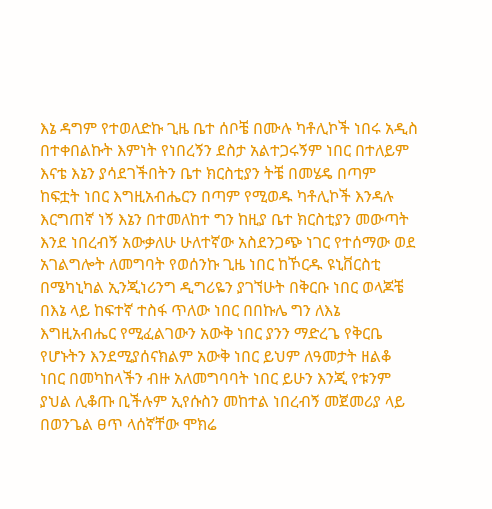እኔ ዳግም የተወለድኩ ጊዜ ቤተ ሰቦቼ በሙሉ ካቶሊኮች ነበሩ አዲስ በተቀበልኩት እምነት የነበረኝን ደስታ አልተጋሩኝም ነበር በተለይም እናቴ እኔን ያሳደገችበትን ቤተ ክርስቲያን ትቼ በመሄዴ በጣም ከፍቷት ነበር እግዚአብሔርን በጣም የሚወዱ ካቶሊኮች እንዳሉ እርግጠኛ ነኝ እኔን በተመለከተ ግን ከዚያ ቤተ ክርስቲያን መውጣት እንደ ነበረብኝ አውቃለሁ ሁለተኛው አስደንጋጭ ነገር የተሰማው ወደ አገልግሎት ለመግባት የወሰንኩ ጊዜ ነበር ከኾርዱ ዩኒቨርስቲ በሜካኒካል ኢንጂነሪንግ ዲግሪዬን ያገኘሁት በቅርቡ ነበር ወላጆቼ በእኔ ላይ ከፍተኛ ተስፋ ጥለው ነበር በበኩሌ ግን ለእኔ እግዚአብሔር የሚፈልገውን አውቅ ነበር ያንን ማድረጌ የቅርቤ የሆኑትን እንደሚያሰናክልም አውቅ ነበር ይህም ለዓመታት ዘልቆ ነበር በመካከላችን ብዙ አለመግባባት ነበር ይሁን እንጂ የቱንም ያህል ሊቆጡ ቢችሉም ኢየሱስን መከተል ነበረብኝ መጀመሪያ ላይ በወንጌል ፀጥ ላሰኛቸው ሞክሬ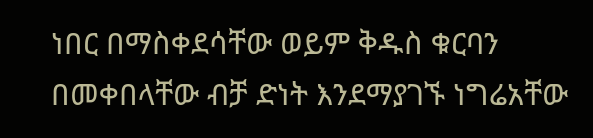ነበር በማስቀደሳቸው ወይም ቅዱስ ቁርባን በመቀበላቸው ብቻ ድነት እንደማያገኙ ነግሬአቸው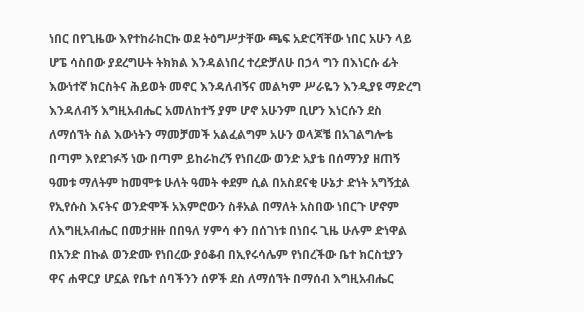ነበር በየጊዜው እየተከራከርኩ ወደ ትዕግሥታቸው ጫፍ አድርሻቸው ነበር አሁን ላይ ሆፔ ሳስበው ያደረግሁት ትክክል እንዳልነበረ ተረድቻለሁ በኃላ ግን በእነርሱ ፊት እውነተኛ ክርስትና ሕይወት መኖር እንዳለብኝና መልካም ሥራዬን እንዲያዩ ማድረግ እንዳለብኝ እግዚአብሔር አመለከተኝ ያም ሆኖ አሁንም ቢሆን እነርሱን ደስ ለማሰኘት ስል እውነትን ማመቻመች አልፈልግም አሁን ወላጆቼ በአገልግሎቴ በጣም እየደገፉኝ ነው በጣም ይከራከረኝ የነበረው ወንድ አያቴ በሰማንያ ዘጠኝ ዓመቱ ማለትም ከመሞቱ ሁለት ዓመት ቀደም ሲል በአስደናቂ ሁኔታ ድነት አግኝቷል የኢየሱስ እናትና ወንድሞች አእምሮውን ስቶአል በማለት አስበው ነበርጉ ሆኖም ለእግዚአብሔር በመታዘዙ በበዓለ ሃምሳ ቀን በሰገነቱ በነበሩ ጊዜ ሁሉም ድነዋል በአንድ በኩል ወንድሙ የነበረው ያዕቆብ በኢየሩሳሌም የነበረችው ቤተ ክርስቲያን ዋና ሐዋርያ ሆኗል የቤተ ሰባችንን ሰዎች ደስ ለማሰኘት በማሰብ እግዚአብሔር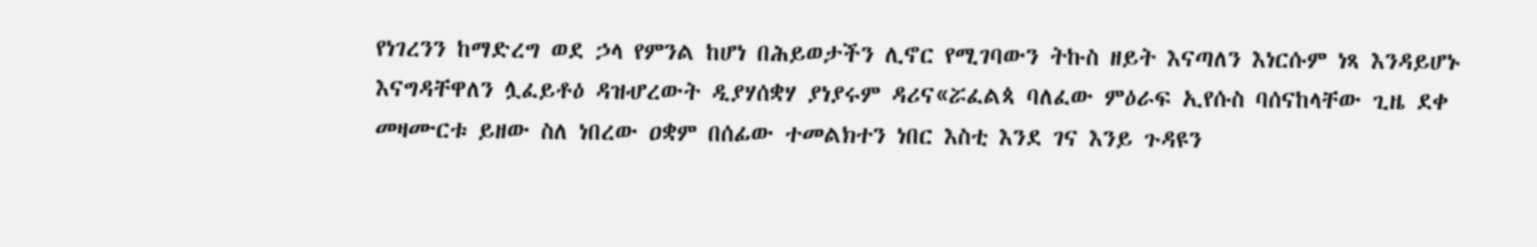የነገረንን ከማድረግ ወደ ኃላ የምንል ከሆነ በሕይወታችን ሊኖር የሚገባውን ትኩስ ዘይት እናጣለን እነርሱም ነጻ እንዳይሆኑ እናግዳቸዋለን ሏፈይቶዕ ዳዝሇረውት ዲያሃሰቋሃ ያነያሩም ዳሪና«ሯፈልጳ ባለፈው ምዕራፍ ኢየሱስ ባሰናከላቸው ጊዜ ደቀ መዛሙርቱ ይዘው ስለ ነበረው ዐቋም በሰፊው ተመልክተን ነበር እስቲ እንደ ገና እንይ ጉዳዩን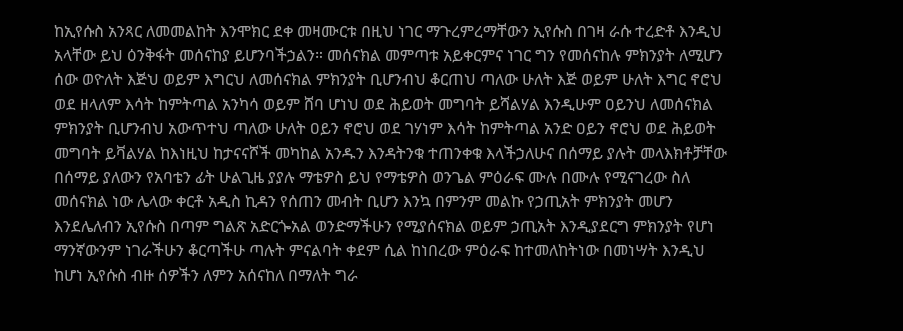ከኢየሱስ አንጻር ለመመልከት እንሞክር ደቀ መዛሙርቱ በዚህ ነገር ማጉረምረማቸውን ኢየሱስ በገዛ ራሱ ተረድቶ እንዲህ አላቸው ይህ ዕንቅፋት መሰናከያ ይሆንባችኃልን። መሰናክል መምጣቱ አይቀርምና ነገር ግን የመሰናከሉ ምክንያት ለሚሆን ሰው ወዮለት እጅህ ወይም እግርህ ለመሰናክል ምክንያት ቢሆንብህ ቆርጠህ ጣለው ሁለት እጅ ወይም ሁለት እግር ኖሮህ ወደ ዘላለም እሳት ከምትጣል አንካሳ ወይም ሸባ ሆነህ ወደ ሕይወት መግባት ይሻልሃል እንዲሁም ዐይንህ ለመሰናክል ምክንያት ቢሆንብህ አውጥተህ ጣለው ሁለት ዐይን ኖሮህ ወደ ገሃነም እሳት ከምትጣል አንድ ዐይን ኖሮህ ወደ ሕይወት መግባት ይቫልሃል ከእነዚህ ከታናናሾች መካከል አንዱን እንዳትንቁ ተጠንቀቁ እላችኃለሁና በሰማይ ያሉት መላእክቶቻቸው በሰማይ ያለውን የአባቴን ፊት ሁልጊዜ ያያሉ ማቴዎስ ይህ የማቴዎስ ወንጌል ምዕራፍ ሙሉ በሙሉ የሚናገረው ስለ መሰናክል ነው ሌላው ቀርቶ አዲስ ኪዳን የሰጠን መብት ቢሆን እንኳ በምንም መልኩ የኃጢአት ምክንያት መሆን እንደሌለብን ኢየሱስ በጣም ግልጽ አድርጐአል ወንድማችሁን የሚያሰናክል ወይም ኃጢአት እንዲያደርግ ምክንያት የሆነ ማንኛውንም ነገራችሁን ቆርጣችሁ ጣሉት ምናልባት ቀደም ሲል ከነበረው ምዕራፍ ከተመለከትነው በመነሣት እንዲህ ከሆነ ኢየሱስ ብዙ ሰዎችን ለምን አሰናከለ በማለት ግራ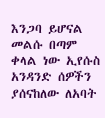እንጋባ ይሆናል መልሱ በጣም ቀላል ነው ኢየሱስ አንዳንድ ሰዎችን ያሰናከለው ለአባት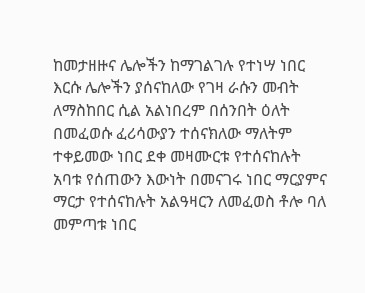ከመታዘዙና ሌሎችን ከማገልገሉ የተነሣ ነበር እርሱ ሌሎችን ያሰናከለው የገዛ ራሱን መብት ለማስከበር ሲል አልነበረም በሰንበት ዕለት በመፈወሱ ፈሪሳውያን ተሰናክለው ማለትም ተቀይመው ነበር ደቀ መዛሙርቱ የተሰናከሉት አባቱ የሰጠውን እውነት በመናገሩ ነበር ማርያምና ማርታ የተሰናከሉት አልዓዛርን ለመፈወስ ቶሎ ባለ መምጣቱ ነበር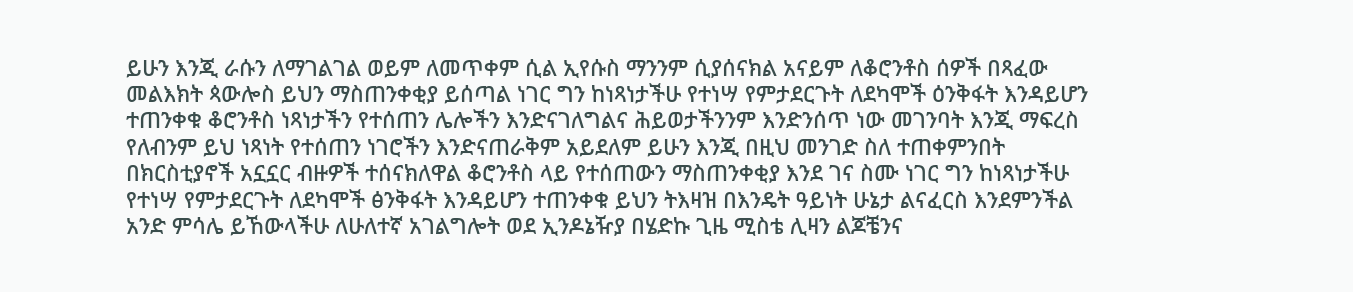ይሁን እንጂ ራሱን ለማገልገል ወይም ለመጥቀም ሲል ኢየሱስ ማንንም ሲያሰናክል አናይም ለቆሮንቶስ ሰዎች በጻፈው መልእክት ጳውሎስ ይህን ማስጠንቀቂያ ይሰጣል ነገር ግን ከነጻነታችሁ የተነሣ የምታደርጉት ለደካሞች ዕንቅፋት እንዳይሆን ተጠንቀቁ ቆሮንቶስ ነጻነታችን የተሰጠን ሌሎችን እንድናገለግልና ሕይወታችንንም እንድንሰጥ ነው መገንባት እንጂ ማፍረስ የለብንም ይህ ነጻነት የተሰጠን ነገሮችን እንድናጠራቅም አይደለም ይሁን እንጂ በዚህ መንገድ ስለ ተጠቀምንበት በክርስቲያኖች አኗኗር ብዙዎች ተሰናክለዋል ቆሮንቶስ ላይ የተሰጠውን ማስጠንቀቂያ እንደ ገና ስሙ ነገር ግን ከነጻነታችሁ የተነሣ የምታደርጉት ለደካሞች ፅንቅፋት እንዳይሆን ተጠንቀቁ ይህን ትእዛዝ በእንዴት ዓይነት ሁኔታ ልናፈርስ እንደምንችል አንድ ምሳሌ ይኸውላችሁ ለሁለተኛ አገልግሎት ወደ ኢንዶኔዥያ በሄድኩ ጊዜ ሚስቴ ሊዛን ልጆቼንና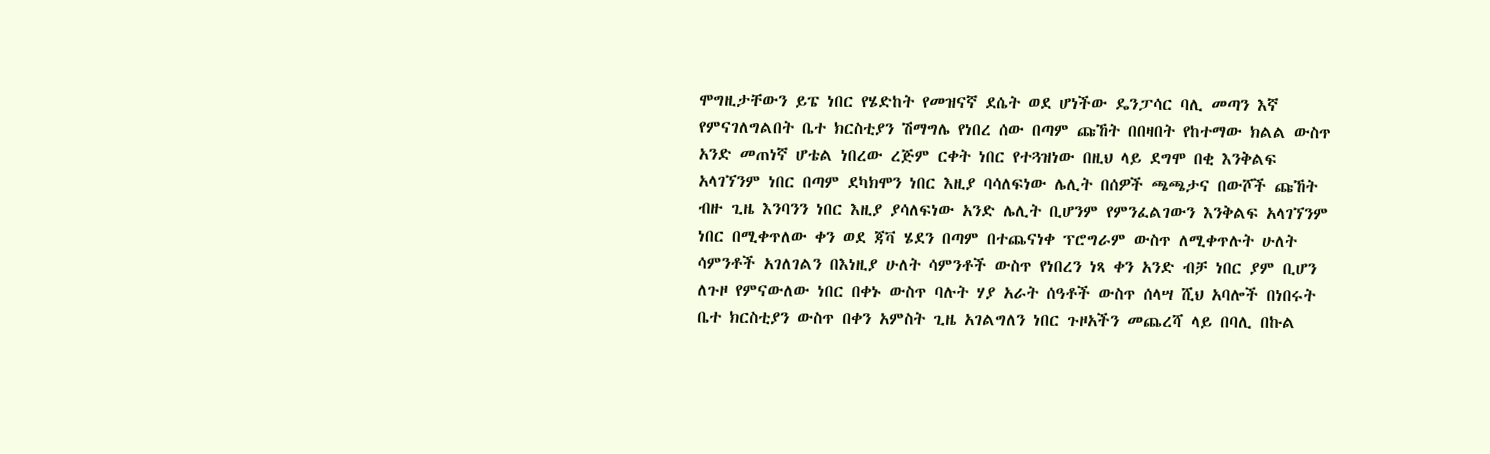ሞግዚታቸውን ይፔ ነበር የሄድከት የመዝናኛ ደሴት ወደ ሆነችው ዴንፓሳር ባሊ መጣን እኛ የምናገለግልበት ቤተ ክርስቲያን ሽማግሌ የነበረ ሰው በጣም ጩኸት በበዛበት የከተማው ክልል ውስጥ አንድ መጠነኛ ሆቴል ነበረው ረጅም ርቀት ነበር የተጓዝነው በዚህ ላይ ደግሞ በቂ እንቅልፍ አላገኘንም ነበር በጣም ደካክሞን ነበር እዚያ ባሳለፍነው ሌሊት በሰዎች ጫጫታና በውሾች ጩኸት ብዙ ጊዜ እንባንን ነበር እዚያ ያሳለፍነው አንድ ሌሊት ቢሆንም የምንፈልገውን እንቅልፍ አላገኘንም ነበር በሚቀጥለው ቀን ወደ ጃቫ ሄደን በጣም በተጨናነቀ ፕሮግራም ውስጥ ለሚቀጥሉት ሁለት ሳምንቶች አገለገልን በእነዚያ ሁለት ሳምንቶች ውስጥ የነበረን ነጻ ቀን አንድ ብቻ ነበር ያም ቢሆን ለጉዞ የምናውለው ነበር በቀኑ ውስጥ ባሉት ሃያ አራት ሰዓቶች ውስጥ ሰላሣ ሺህ አባሎች በነበሩት ቤተ ክርስቲያን ውስጥ በቀን አምስት ጊዜ አገልግለን ነበር ጉዞአችን መጨረሻ ላይ በባሊ በኩል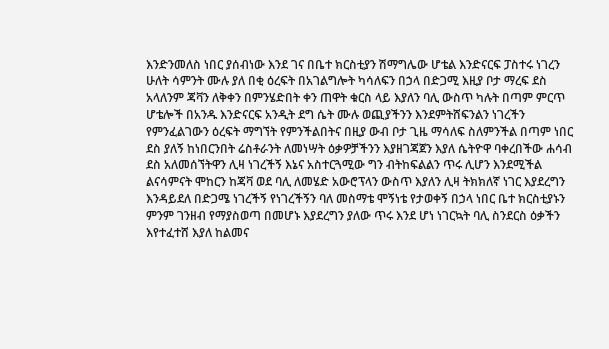እንድንመለስ ነበር ያሰብነው እንደ ገና በቤተ ክርስቲያን ሽማግሌው ሆቴል እንድናርፍ ፓስተሩ ነገረን ሁለት ሳምንት ሙሉ ያለ በቂ ዕረፍት በአገልግሎት ካሳለፍን በኃላ በድጋሚ እዚያ ቦታ ማረፍ ደስ አላለንም ጃቫን ለቅቀን በምንሄድበት ቀን ጠዋት ቁርስ ላይ እያለን ባሊ ውስጥ ካሉት በጣም ምርጥ ሆቴሎች በአንዱ እንድናርፍ አንዲት ደግ ሴት ሙሉ ወጪያችንን እንደምትሸፍንልን ነገረችን የምንፈልገውን ዕረፍት ማግኘት የምንችልበትና በዚያ ውብ ቦታ ጊዜ ማሳለፍ ስለምንችል በጣም ነበር ደስ ያለኝ ከነበርንበት ሬስቶራንት ለመነሣት ዕቃዎቻችንን እያዘገጃጀን እያለ ሴትዮዋ ባቀረበችው ሐሳብ ደስ አለመሰኘትዋን ሊዛ ነገረችኝ እኔና አስተርጓሚው ግን ብትከፍልልን ጥሩ ሊሆን እንደሚችል ልናሳምናት ሞከርን ከጃቫ ወደ ባሊ ለመሄድ አውሮፕላን ውስጥ እያለን ሊዛ ትክክለኛ ነገር እያደረግን እንዳይደለ በድጋሜ ነገረችኝ የነገረችኝን ባለ መስማቴ ሞኝነቴ የታወቀኝ በኃላ ነበር ቤተ ክርስቲያኑን ምንም ገንዘብ የማያስወጣ በመሆኑ እያደረግን ያለው ጥሩ እንደ ሆነ ነገርኳት ባሊ ስንደርስ ዕቃችን እየተፈተሸ እያለ ከልመና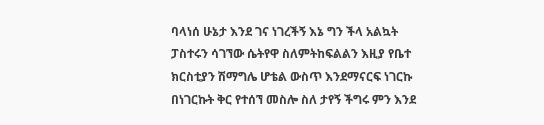ባላነሰ ሁኔታ እንደ ገና ነገረችኝ እኔ ግን ችላ አልኳት ፓስተሩን ሳገኘው ሴትየዋ ስለምትከፍልልን እዚያ የቤተ ክርስቲያን ሽማግሌ ሆቴል ውስጥ እንደማናርፍ ነገርኩ በነገርኩት ቅር የተሰኘ መስሎ ስለ ታየኝ ችግሩ ምን እንደ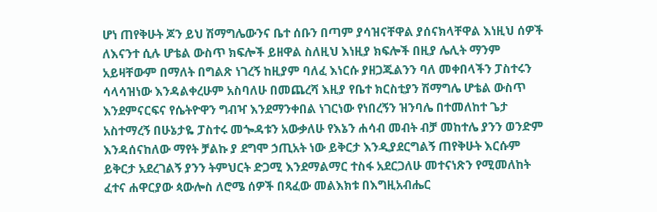ሆነ ጠየቅሁት ጆን ይህ ሽማግሌውንና ቤተ ሰቡን በጣም ያሳዝናቸዋል ያሰናክላቸዋል እነዚህ ሰዎች ለእናንተ ሲሉ ሆቴል ውስጥ ክፍሎች ይዘዋል ስለዚህ እነዚያ ክፍሎች በዚያ ሌሊት ማንም አይዛቸውም በማለት በግልጽ ነገረኝ ከዚያም ባለፈ እነርሱ ያዘጋጁልንን ባለ መቀበላችን ፓስተሩን ሳላሳዝነው እንዳልቀረሁም አስባለሁ በመጨረሻ እዚያ የቤተ ክርስቲያን ሽማግሌ ሆቴል ውስጥ እንደምናርፍና የሴትዮዋን ግብዣ እንደማንቀበል ነገርነው የነበረኝን ዝንባሌ በተመለከተ ጌታ አስተማረኝ በሁኔታዬ ፓስተሩ መጐዳቱን አውቃለሁ የእኔን ሐሳብ መብት ብቻ መከተሌ ያንን ወንድም እንዳሰናከለው ማየት ቻልኩ ያ ደግሞ ኃጢአት ነው ይቅርታ እንዲያደርግልኝ ጠየቅሁት እርሱም ይቅርታ አደረገልኝ ያንን ትምህርት ድጋሚ እንደማልማር ተስፋ አደርጋለሁ መተናነጽን የሚመለከት ፈተና ሐዋርያው ጳውሎስ ለሮሜ ሰዎች በጻፈው መልእክቱ በእግዚአብሔር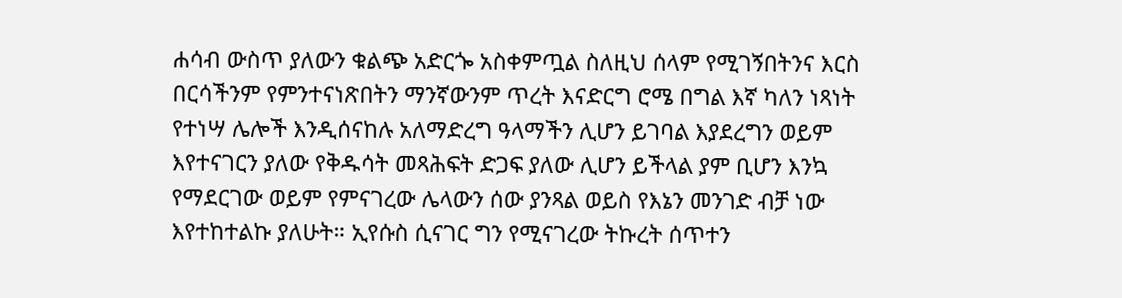ሐሳብ ውስጥ ያለውን ቁልጭ አድርጐ አስቀምጧል ስለዚህ ሰላም የሚገኝበትንና እርስ በርሳችንም የምንተናነጽበትን ማንኛውንም ጥረት እናድርግ ሮሜ በግል እኛ ካለን ነጻነት የተነሣ ሌሎች እንዲሰናከሉ አለማድረግ ዓላማችን ሊሆን ይገባል እያደረግን ወይም እየተናገርን ያለው የቅዱሳት መጻሕፍት ድጋፍ ያለው ሊሆን ይችላል ያም ቢሆን እንኳ የማደርገው ወይም የምናገረው ሌላውን ሰው ያንጻል ወይስ የእኔን መንገድ ብቻ ነው እየተከተልኩ ያለሁት። ኢየሱስ ሲናገር ግን የሚናገረው ትኩረት ሰጥተን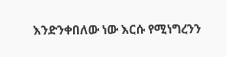እንድንቀበለው ነው እርሱ የሚነግረንን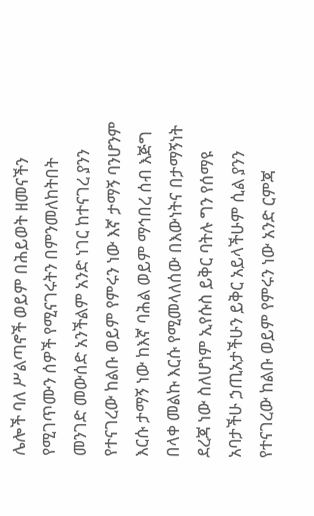ሌሎች ባለ ሥልጣኖች ወይም በሕይወት ዘመናችን የሚገጥሙን ሰዎች የሚናገሩትን በምንመለከትበት መንገድ መውሰድ አንችልም አንድ ነገር ከተናገረ ያንን የተናገረው ከልቡ ወይም የምሩን ነው እኛ ታማኝ ባንሆንም እርሱ ታማኝ ነው ከእኛ ባሕል ወይም ማኅበረ ሰብ እጅግ በላቀ መልኩ እርሱ የሚመላለሰው በእውነትና በታማኝነት ደረጃ ነው ስለሆነም ኢየሱስ ይቅር ባትሉ ግን የሰማዩ አባታችሁ ኃጢአታችሁን ይቅር አይላችሁም ሲል ያንን የተናገረው ከልቡ ወይም የምሩን ነው አንድ ርምጃ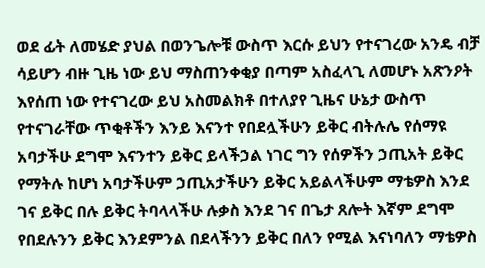ወደ ፊት ለመሄድ ያህል በወንጌሎቹ ውስጥ እርሱ ይህን የተናገረው አንዴ ብቻ ሳይሆን ብዙ ጊዜ ነው ይህ ማስጠንቀቂያ በጣም አስፈላጊ ለመሆኑ አጽንዖት እየሰጠ ነው የተናገረው ይህ አስመልክቶ በተለያየ ጊዜና ሁኔታ ውስጥ የተናገራቸው ጥቂቶችን እንይ እናንተ የበደሏችሁን ይቅር ብትሉሌ የሰማዩ አባታችሁ ደግሞ እናንተን ይቅር ይላችኃል ነገር ግን የሰዎችን ኃጢአት ይቅር የማትሉ ከሆነ አባታችሁም ኃጢአታችሁን ይቅር አይልላችሁም ማቴዎስ እንደ ገና ይቅር በሉ ይቅር ትባላላችሁ ሉቃስ እንደ ገና በጌታ ጸሎት እኛም ደግሞ የበደሉንን ይቅር እንደምንል በደላችንን ይቅር በለን የሚል እናነባለን ማቴዎስ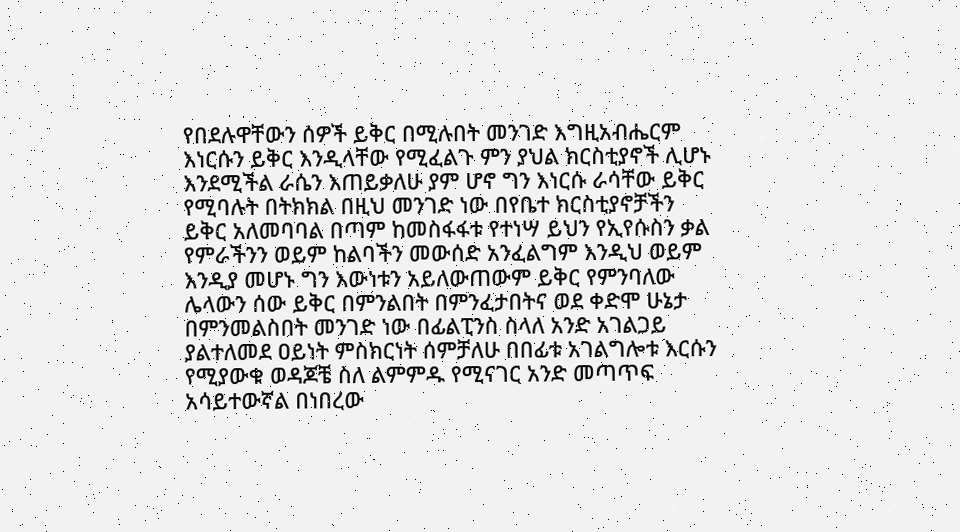የበደሉዋቸውን ሰዎች ይቅር በሚሉበት መንገድ እግዚአብሔርም እነርሱን ይቅር እንዲላቸው የሚፈልጉ ምን ያህል ክርስቲያኖች ሊሆኑ እንደሚችል ራሴን እጠይቃለሁ ያም ሆኖ ግን እነርሱ ራሳቸው ይቅር የሚባሉት በትክክል በዚህ መንገድ ነው በየቤተ ክርስቲያኖቻችን ይቅር አለመባባል በጣም ከመስፋፋቱ የተነሣ ይህን የኢየሱስን ቃል የምራችንን ወይም ከልባችን መውሰድ አንፈልግም እንዲህ ወይም እንዲያ መሆኑ ግን እውነቱን አይለውጠውም ይቅር የምንባለው ሌላውን ሰው ይቅር በምንልበት በምንፈታበትና ወደ ቀድሞ ሁኔታ በምንመልስበት መንገድ ነው በፊልፒንስ ስላለ አንድ አገልጋይ ያልተለመደ ዐይነት ምስክርነት ሰምቻለሁ በበፊቱ አገልግሎቱ እርሱን የሚያውቁ ወዳጆቼ ስለ ልምምዱ የሚናገር አንድ መጣጥፍ አሳይተውኛል በነበረው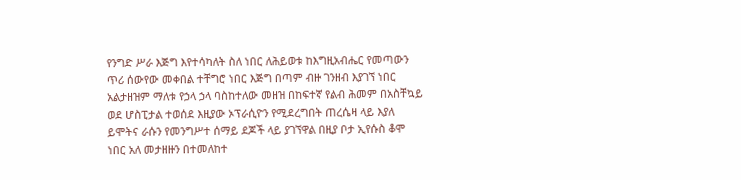የንግድ ሥራ እጅግ እየተሳካለት ስለ ነበር ለሕይወቱ ከእግዚአብሔር የመጣውን ጥሪ ሰውየው መቀበል ተቸግሮ ነበር እጅግ በጣም ብዙ ገንዘብ እያገኘ ነበር አልታዘዝም ማለቱ የኃላ ኃላ ባስከተለው መዘዝ በከፍተኛ የልብ ሕመም በአስቸኳይ ወደ ሆስፒታል ተወሰደ እዚያው ኦፕራሲዮን የሚደረግበት ጠረሴዛ ላይ እያለ ይሞትና ራሱን የመንግሥተ ሰማይ ደጆች ላይ ያገኘዋል በዚያ ቦታ ኢየሱስ ቆሞ ነበር አለ መታዘዙን በተመለከተ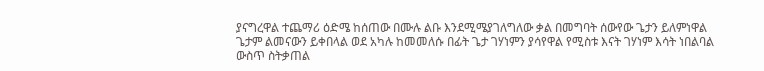ያናግረዋል ተጨማሪ ዕድሜ ከሰጠው በሙሉ ልቡ እንደሚሜያገለግለው ቃል በመግባት ሰውየው ጌታን ይለምነዋል ጌታም ልመናውን ይቀበላል ወደ አካሉ ከመመለሱ በፊት ጌታ ገሃነምን ያሳየዋል የሚስቱ እናት ገሃነም እሳት ነበልባል ውስጥ ስትቃጠል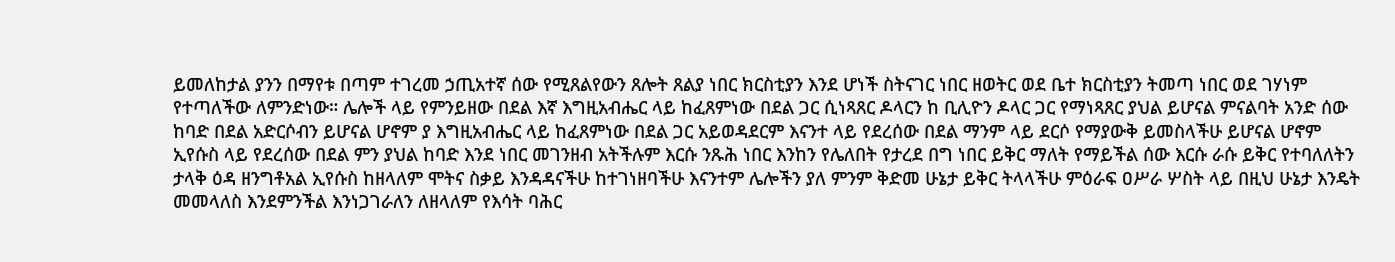ይመለከታል ያንን በማየቱ በጣም ተገረመ ኃጢአተኛ ሰው የሚጸልየውን ጸሎት ጸልያ ነበር ክርስቲያን እንደ ሆነች ስትናገር ነበር ዘወትር ወደ ቤተ ክርስቲያን ትመጣ ነበር ወደ ገሃነም የተጣለችው ለምንድነው። ሌሎች ላይ የምንይዘው በደል እኛ እግዚአብሔር ላይ ከፈጸምነው በደል ጋር ሲነጻጸር ዶላርን ከ ቢሊዮን ዶላር ጋር የማነጻጸር ያህል ይሆናል ምናልባት አንድ ሰው ከባድ በደል አድርሶብን ይሆናል ሆኖም ያ እግዚአብሔር ላይ ከፈጸምነው በደል ጋር አይወዳደርም እናንተ ላይ የደረሰው በደል ማንም ላይ ደርሶ የማያውቅ ይመስላችሁ ይሆናል ሆኖም ኢየሱስ ላይ የደረሰው በደል ምን ያህል ከባድ እንደ ነበር መገንዘብ አትችሉም እርሱ ንጹሕ ነበር እንከን የሌለበት የታረደ በግ ነበር ይቅር ማለት የማይችል ሰው እርሱ ራሱ ይቅር የተባለለትን ታላቅ ዕዳ ዘንግቶአል ኢየሱስ ከዘላለም ሞትና ስቃይ እንዳዳናችሁ ከተገነዘባችሁ እናንተም ሌሎችን ያለ ምንም ቅድመ ሁኔታ ይቅር ትላላችሁ ምዕራፍ ዐሥራ ሦስት ላይ በዚህ ሁኔታ እንዴት መመላለስ እንደምንችል እንነጋገራለን ለዘላለም የእሳት ባሕር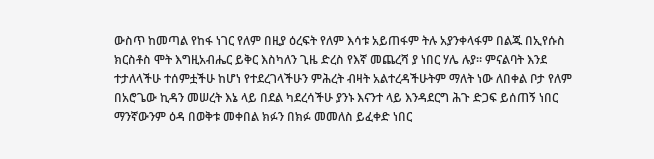ውስጥ ከመጣል የከፋ ነገር የለም በዚያ ዕረፍት የለም እሳቱ አይጠፋም ትሉ አያንቀላፋም በልጁ በኢየሱስ ክርስቶስ ሞት እግዚአብሔር ይቅር እስካለን ጊዜ ድረስ የእኛ መጨረሻ ያ ነበር ሃሌ ሉያ። ምናልባት እንደ ተታለላችሁ ተሰምቷችሁ ከሆነ የተደረገላችሁን ምሕረት ብዛት አልተረዳችሁትም ማለት ነው ለበቀል ቦታ የለም በአሮጌው ኪዳን መሠረት እኔ ላይ በደል ካደረሳችሁ ያንኑ እናንተ ላይ እንዳደርግ ሕጉ ድጋፍ ይሰጠኝ ነበር ማንኛውንም ዕዳ በወቅቱ መቀበል ክፉን በክፉ መመለስ ይፈቀድ ነበር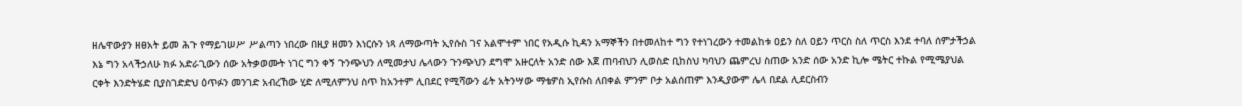ዘሌዋውያን ዘፀአት ይመ ሕጉ የማይገሠሥ ሥልጣን ነበረው በዚያ ዘመን እነርሱን ነጻ ለማውጣት ኢየሱስ ገና አልሞተም ነበር የአዲሱ ኪዳን አማኞችን በተመለከተ ግን የተነገረውን ተመልከቱ ዐይን ስለ ዐይን ጥርስ ስለ ጥርስ እንደ ተባለ ሰምታችኃል እኔ ግን አላችኃለሁ ክፉ አድራጊውን ሰው አትቃወሙት ነገር ግን ቀኝ ጉንጭህን ለሚመታህ ሌላውን ጉንጭህን ደግሞ አዙርለት አንድ ሰው እጀ ጠባብህን ሊወስድ ቢከስህ ካባህን ጨምረህ ስጠው አንድ ሰው አንድ ኪሎ ሜትር ተኩል የሚሜያህል ርቀት እንድትሄድ ቢያስገድድህ ዕጥፉን መንገድ አብረኸው ሂድ ለሚለምንህ ስጥ ከአንተም ሊበደር የሚሻውን ፊት አትንሣው ማቴዎስ ኢየሱስ ለበቀል ምንም ቦታ አልሰጠም እንዲያውም ሌላ በደል ሊደርስብን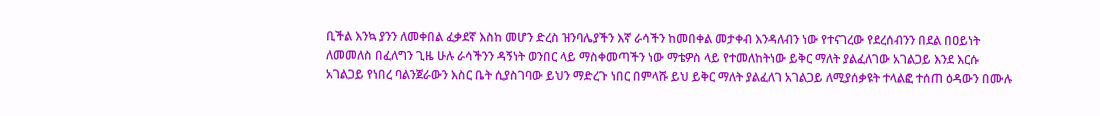ቢችል እንኳ ያንን ለመቀበል ፈቃደኛ እስከ መሆን ድረስ ዝንባሌያችን እኛ ራሳችን ከመበቀል መታቀብ እንዳለብን ነው የተናገረው የደረሰብንን በደል በዐይነት ለመመለስ በፈለግን ጊዜ ሁሉ ራሳችንን ዳኝነት ወንበር ላይ ማስቀመጣችን ነው ማቴዎስ ላይ የተመለከትነው ይቅር ማለት ያልፈለገው አገልጋይ እንደ እርሱ አገልጋይ የነበረ ባልንጀራውን እስር ቤት ሲያስገባው ይህን ማድረጉ ነበር በምላሹ ይህ ይቅር ማለት ያልፈለገ አገልጋይ ለሚያሰቃዩት ተላልፎ ተሰጠ ዕዳውን በሙሉ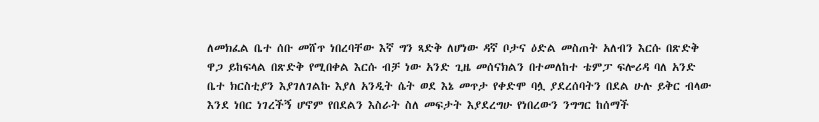ለመክፈል ቤተ ሰቡ መሸጥ ነበረባቸው እኛ ግን ጻድቅ ለሆነው ዳኛ ቦታና ዕድል መስጠት አለብን እርሱ በጽድቅ ዋጋ ይከፍላል በጽድቅ የሚበቀል እርሱ ብቻ ነው አንድ ጊዜ መሰናክልን በተመለከተ ቴምፓ ፍሎሪዳ ባለ አንድ ቤተ ክርስቲያን እያገለገልኩ እያለ አንዲት ሴት ወደ እኔ መጥታ የቀድሞ ባሏ ያደረሰባትን በደል ሁሉ ይቅር ብላው እንደ ነበር ነገረችኝ ሆኖም የበደልን እስራት ስለ መፍታት እያደረግሁ የነበረውን ንግግር ከሰማች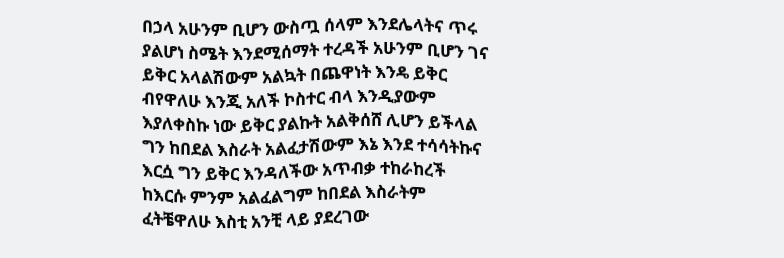በኃላ አሁንም ቢሆን ውስጧ ሰላም እንደሌላትና ጥሩ ያልሆነ ስሜት እንደሚሰማት ተረዳች አሁንም ቢሆን ገና ይቅር አላልሽውም አልኳት በጨዋነት እንዴ ይቅር ብየዋለሁ እንጂ አለች ኮስተር ብላ እንዲያውም እያለቀስኩ ነው ይቅር ያልኩት አልቅሰሸ ሊሆን ይችላል ግን ከበደል እስራት አልፈታሽውም እኔ እንደ ተሳሳትኩና እርሷ ግን ይቅር እንዳለችው አጥብቃ ተከራከረች ከእርሱ ምንም አልፈልግም ከበደል እስራትም ፈትቼዋለሁ እስቲ አንቺ ላይ ያደረገው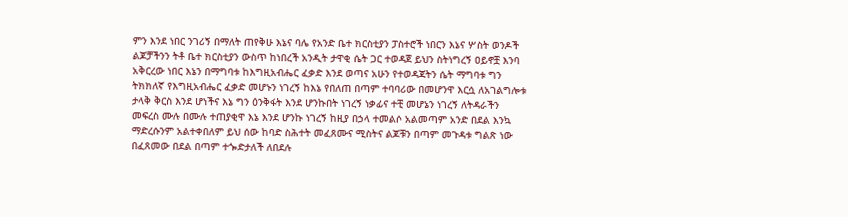ምን እንደ ነበር ንገሪኝ በማለት ጠየቅሁ እኔና ባሌ የአንድ ቤተ ክርስቲያን ፓስተሮች ነበርን እኔና ሦስት ወንዶች ልጆቻችንን ትቶ ቤተ ክርስቲያን ውስጥ ከነበረች አንዲት ታዋቂ ሴት ጋር ተወዳጀ ይህን ስትነግረኝ ዐይኖቿ እንባ አቅርረው ነበር እኔን በማግባቱ ከእግዚአብሔር ፈቃድ እንደ ወጣና አሁን የተወዳጃትን ሴት ማግባቱ ግን ትክክለኛ የእግዚአብሔር ፈቃድ መሆኑን ነገረኝ ከእኔ የበለጠ በጣም ተባባሪው በመሆንዋ እርሷ ለአገልግሎቱ ታላቅ ቅርስ እንደ ሆነችና እኔ ግን ዕንቅፋት እንደ ሆንኩበት ነገረኝ ነቃፊና ተቺ መሆኔን ነገረኝ ለትዳራችን መፍረስ ሙሉ በሙሉ ተጠያቂዋ እኔ እንደ ሆንኩ ነገረኝ ከዚያ በኃላ ተመልሶ አልመጣም አንድ በደል እንኳ ማድረሱንም አልተቀበለም ይህ ሰው ከባድ ስሕተት መፈጸሙና ሚስትና ልጆቹን በጣም መጉዳቱ ግልጽ ነው በፈጸመው በደል በጣም ተጐድታለች ለበደሉ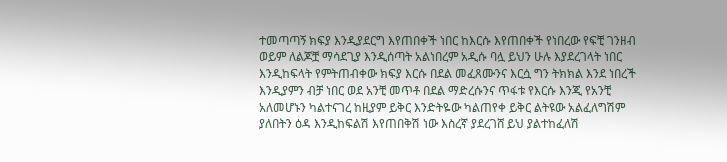ተመጣጣኝ ክፍያ እንዲያደርግ እየጠበቀች ነበር ከእርሱ እየጠበቀች የነበረው የፍቺ ገንዘብ ወይም ለልጆቿ ማሳደጊያ እንዲሰጣት አልነበረም አዲሱ ባሏ ይህን ሁሉ እያደረገላት ነበር እንዲከፍላት የምትጠብቀው ክፍያ እርሱ በደል መፈጸሙንና እርሷ ግን ትክክል እንደ ነበረች እንዲያምን ብቻ ነበር ወደ አንቺ መጥቶ በደል ማድረሱንና ጥፋቱ የእርሱ እንጂ የአንቺ አለመሆኑን ካልተናገረ ከዚያም ይቅር እንድትዬው ካልጠየቀ ይቅር ልትዩው አልፈለግሽም ያለበትን ዕዳ እንዲከፍልሽ እየጠበቅሽ ነው እስረኛ ያደረገሸ ይህ ያልተከፈለሽ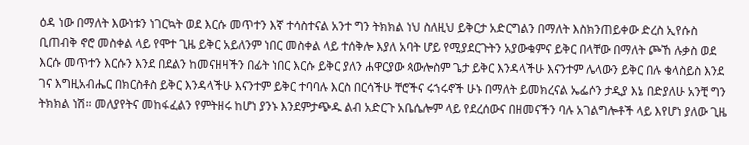ዕዳ ነው በማለት እውነቱን ነገርኳት ወደ እርሱ መጥተን እኛ ተሳስተናል አንተ ግን ትክክል ነህ ስለዚህ ይቅርታ አድርግልን በማለት እስክንጠይቀው ድረስ ኢየሱስ ቢጠብቅ ኖሮ መስቀል ላይ የሞተ ጊዜ ይቅር አይለንም ነበር መስቀል ላይ ተሰቅሎ እያለ አባት ሆይ የሚያደርጉትን አያውቁምና ይቅር በላቸው በማለት ጮኸ ሉቃስ ወደ እርሱ መጥተን እርሱን እንደ በደልን ከመናዘዛችን በፊት ነበር እርሱ ይቅር ያለን ሐዋርያው ጳውሎስም ጌታ ይቅር እንዳላችሁ እናንተም ሌላውን ይቅር በሉ ቄላስይስ እንደ ገና እግዚአብሔር በክርስቶስ ይቅር እንዳላችሁ እናንተም ይቅር ተባባሉ እርስ በርሳችሁ ቸሮችና ሩኀሩኖች ሁኑ በማለት ይመክረናል ኤፌሶን ታዲያ እኔ በድያለሁ አንቺ ግን ትክክል ነሽ። መለያየትና መከፋፈልን የምትዘሩ ከሆነ ያንኑ እንደምታጭዱ ልብ አድርጉ አቤሴሎም ላይ የደረሰውና በዘመናችን ባሉ አገልግሎቶች ላይ እየሆነ ያለው ጊዜ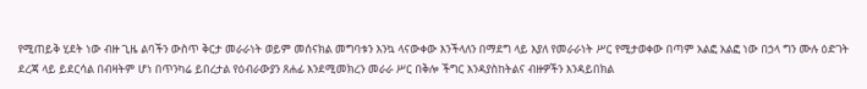የሚጠይቅ ሂደት ነው ብዙ ጊዜ ልባችን ውስጥ ቅርታ መራራነት ወይም መሰናክል መግባቱን እንኳ ላናውቀው እንችላለን በማደግ ላይ እያለ የመራራነት ሥር የሚታወቀው በጣም አልፎ አልፎ ነው በኃላ ግን ሙሉ ዕድገት ደረጃ ላይ ይደርሳል በብዛትም ሆነ በጥንካሬ ይበረታል የዕብራውያን ጸሐፊ እንደሚመክረን መራራ ሥር በቅሎ ችግር እንዳያስከትልና ብዙዎችን እንዳይበክል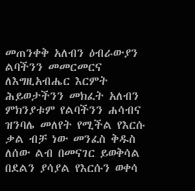መጠንቀቅ አለብን ዕብራውያን ልባችንን መመርመርና ለእግዚአብሔር እርምት ሕይወታችንን መክፈት አለብን ምክንያቱም የልባችንን ሐሳብና ዝንባሌ መለየት የሚችል የእርሱ ቃል ብቻ ነው መንፈስ ቅዱስ ለሰው ልብ በመናገር ይወቅሳል በደልን ያሳያል የእርሱን ወቀሳ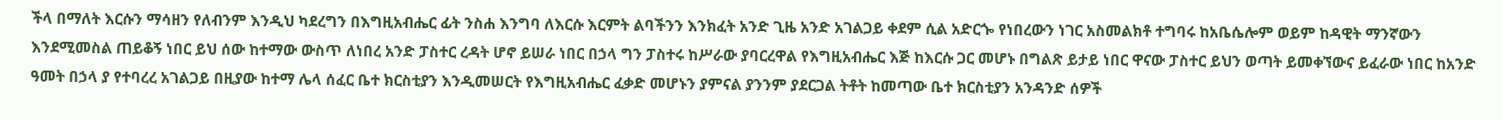ችላ በማለት እርሱን ማሳዘን የለብንም እንዲህ ካደረግን በእግዚአብሔር ፊት ንስሐ እንግባ ለእርሱ እርምት ልባችንን እንክፈት አንድ ጊዜ አንድ አገልጋይ ቀደም ሲል አድርጐ የነበረውን ነገር አስመልክቶ ተግባሩ ከአቤሴሎም ወይም ከዳዊት ማንኛውን እንደሚመስል ጠይቆኝ ነበር ይህ ሰው ከተማው ውስጥ ለነበረ አንድ ፓስተር ረዳት ሆኖ ይሠራ ነበር በኃላ ግን ፓስተሩ ከሥራው ያባርረዋል የእግዚአብሔር እጅ ከእርሱ ጋር መሆኑ በግልጽ ይታይ ነበር ዋናው ፓስተር ይህን ወጣት ይመቀኘውና ይፈራው ነበር ከአንድ ዓመት በኃላ ያ የተባረረ አገልጋይ በዚያው ከተማ ሌላ ሰፈር ቤተ ክርስቲያን እንዲመሠርት የእግዚአብሔር ፈቃድ መሆኑን ያምናል ያንንም ያደርጋል ትቶት ከመጣው ቤተ ክርስቲያን አንዳንድ ሰዎች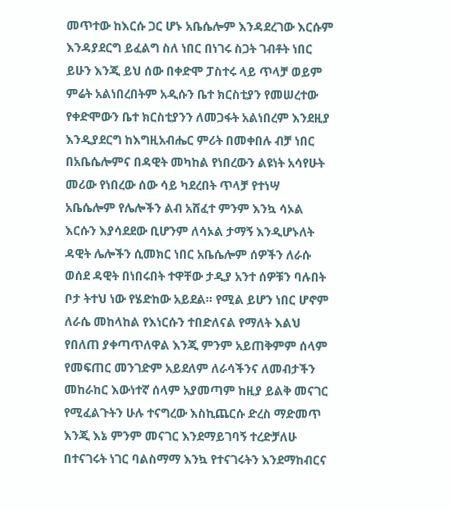መጥተው ከእርሱ ጋር ሆኑ አቤሴሎም እንዳደረገው እርሱም እንዳያደርግ ይፈልግ ስለ ነበር በነገሩ ስጋት ገብቶት ነበር ይሁን እንጂ ይህ ሰው በቀድሞ ፓስተሩ ላይ ጥላቻ ወይም ምሬት አልነበረበትም አዲሱን ቤተ ክርስቲያን የመሠረተው የቀድሞውን ቤተ ክርስቲያንን ለመጋፋት አልነበረም እንደዚያ እንዲያደርግ ከእግዚአብሔር ምሪት በመቀበሉ ብቻ ነበር በአቤሴሎምና በዳዊት መካከል የነበረውን ልዩነት አሳየሁት መሪው የነበረው ሰው ሳይ ካደረበት ጥላቻ የተነሣ አቤሴሎም የሌሎችን ልብ አሸፈተ ምንም እንኳ ሳኦል እርሱን እያሳደደው ቢሆንም ለሳኦል ታማኝ እንዲሆኑለት ዳዊት ሌሎችን ሲመክር ነበር አቤሴሎም ሰዎችን ለራሱ ወሰደ ዳዊት በነበሩበት ተዋቸው ታዲያ አንተ ሰዎቹን ባሉበት ቦታ ትተህ ነው የሄድከው አይደል። የሚል ይሆን ነበር ሆኖም ለራሴ መከላከል የእነርሱን ተበድለናል የማለት እልህ የበለጠ ያቀጣጥለዋል እንጂ ምንም አይጠቅምም ሰላም የመፍጠር መንገድም አይደለም ለራሳችንና ለመብታችን መከራከር እውነተኛ ሰላም አያመጣም ከዚያ ይልቅ መናገር የሚፈልጉትን ሁሉ ተናግረው እስኪጨርሱ ድረስ ማድመጥ እንጂ እኔ ምንም መናገር እንደማይገባኝ ተረድቻለሁ በተናገሩት ነገር ባልስማማ እንኳ የተናገሩትን እንደማከብርና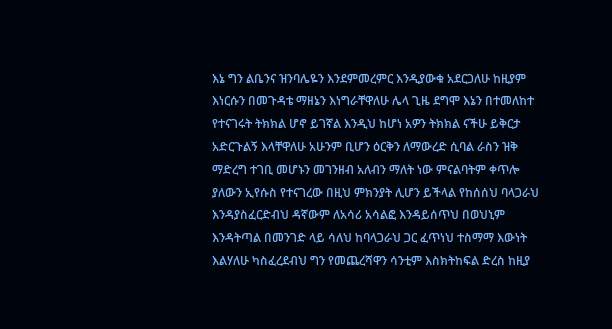እኔ ግን ልቤንና ዝንባሌዬን እንደምመረምር እንዲያውቁ አደርጋለሁ ከዚያም እነርሱን በመጉዳቴ ማዘኔን እነግራቸዋለሁ ሌላ ጊዜ ደግሞ እኔን በተመለከተ የተናገሩት ትክክል ሆኖ ይገኛል እንዲህ ከሆነ አዎን ትክክል ናችሁ ይቅርታ አድርጉልኝ እላቸዋለሁ አሁንም ቢሆን ዕርቅን ለማውረድ ሲባል ራስን ዝቅ ማድረግ ተገቢ መሆኑን መገንዘብ አለብን ማለት ነው ምናልባትም ቀጥሎ ያለውን ኢየሱስ የተናገረው በዚህ ምክንያት ሊሆን ይችላል የከሰሰህ ባላጋራህ እንዳያስፈርድብህ ዳኛውም ለአሳሪ አሳልፎ እንዳይሰጥህ በወህኒም እንዳትጣል በመንገድ ላይ ሳለህ ከባላጋራህ ጋር ፈጥነህ ተስማማ እውነት እልሃለሁ ካስፈረደብህ ግን የመጨረሻዋን ሳንቲም እስክትከፍል ድረስ ከዚያ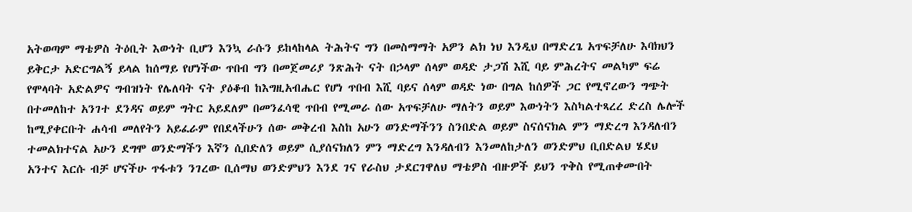አትወጣም ማቴዎስ ትዕቢት እውነት ቢሆን እንኳ ራሱን ይከላከላል ትሕትና ግን በመስማማት አዎን ልክ ነህ እንዲህ በማድረጌ አጥፍቻለሁ እባክህን ይቅርታ አድርግልኝ ይላል ከሰማይ የሆነችው ጥበብ ግን በመጀመሪያ ንጽሕት ናት በኃላም ሰላም ወዳድ ታጋሽ እሺ ባይ ምሕረትና መልካም ፍሬ የሞላባት አድልዎና ግብዝነት የሌለባት ናት ያዕቆብ ከእግዚአብሔር የሆነ ጥበብ እሺ ባይና ሰላም ወዳድ ነው በግል ከሰዎች ጋር የሚኖረውን ግጭት በተመለከተ አንገተ ደንዳና ወይም ግትር አይደለም በመንፈሳዊ ጥበብ የሚመራ ሰው አጥፍቻለሁ ማለትን ወይም እውነትን እስካልተጻረረ ድረስ ሌሎች ከሚያቀርቡት ሐሳብ መለየትን አይፈራም የበደላችሁን ሰው መቅረብ እስከ አሁን ወንድማችንን ስንበድል ወይም ስናሰናክል ምን ማድረግ እንዳለብን ተመልክተናል አሁን ደግሞ ወንድማችን እኛን ሲበድለን ወይም ሲያሰናክለን ምን ማድረግ እንዳለብን እንመለከታለን ወንድምህ ቢበድልህ ሄደህ አንተና እርሱ ብቻ ሆናችሁ ጥፋቱን ንገረው ቢሰማህ ወንድምህን እንደ ገና የራስህ ታደርገዋለህ ማቴዎስ ብዙዎች ይህን ጥቅስ የሚጠቀሙበት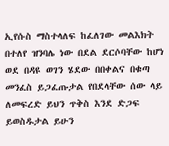ኢየሱስ ማስተላለፍ ከፈለገው መልእክት በተለየ ዝንባሌ ነው በደል ደርሶባቸው ከሆነ ወደ በዳዩ ወገን ሄደው በበቀልና በቁጣ መንፈስ ይጋፈጡታል የበደላቸው ሰው ላይ ለመፍረድ ይህን ጥቅስ እንደ ድጋፍ ይወስዱታል ይሁን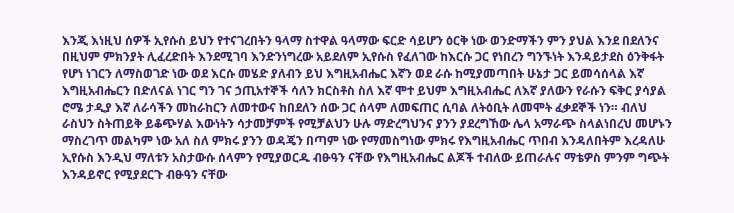እንጂ እነዚህ ሰዎች ኢየሱስ ይህን የተናገረበትን ዓላማ ስተዋል ዓላማው ፍርድ ሳይሆን ዕርቅ ነው ወንድማችን ምን ያህል እንደ በደለንና በዚህም ምክንያት ሊፈረድበት እንደሚገባ እንድንነግረው አይደለም ኢየሱስ የፈለገው ከእርሱ ጋር የነበረን ግንኙነት እንዳይታደስ ዕንቅፋት የሆነ ነገርን ለማስወገድ ነው ወደ እርሱ መሄድ ያለብን ይህ እግዚአብሔር እኛን ወደ ራሱ ከሚያመጣበት ሁኔታ ጋር ይመሳሰላል እኛ እግዚአብሔርን በድለናል ነገር ግን ገና ኃጢአተኞች ሳለን ክርስቶስ ስለ እኛ ሞተ ይህም እግዚአብሔር ለእኛ ያለውን የራሱን ፍቅር ያሳያል ሮሜ ታዲያ እኛ ለራሳችን መከራከርን ለመተውና ከበደለን ሰው ጋር ሰላም ለመፍጠር ሲባል ለትዕቢት ለመሞት ፈቃደኞች ነን። ብለህ ራስህን ስትጠይቅ ይቆጭሃል እውነትን ሳታመቻምች የሚቻልህን ሁሉ ማድረግህንና ያንን ያደረግኸው ሌላ አማራጭ ስላልነበረህ መሆኑን ማስረገጥ መልካም ነው አለ ስለ ምክሩ ያንን ወዳጄን በጣም ነው የማመስግነው ምክሩ የእግዚአብሔር ጥበብ እንዳለበትም እረዳለሁ ኢየሱስ እንዲህ ማለቱን አስታውሱ ሰላምን የሚያወርዱ ብፁዓን ናቸው የእግዚአብሔር ልጆች ተብለው ይጠራሉና ማቴዎስ ምንም ግጭት እንዳይኖር የሚያደርጉ ብፁዓን ናቸው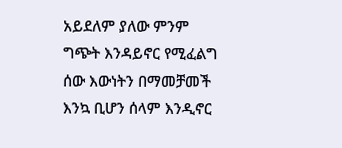አይደለም ያለው ምንም ግጭት እንዳይኖር የሚፈልግ ሰው እውነትን በማመቻመች እንኳ ቢሆን ሰላም እንዲኖር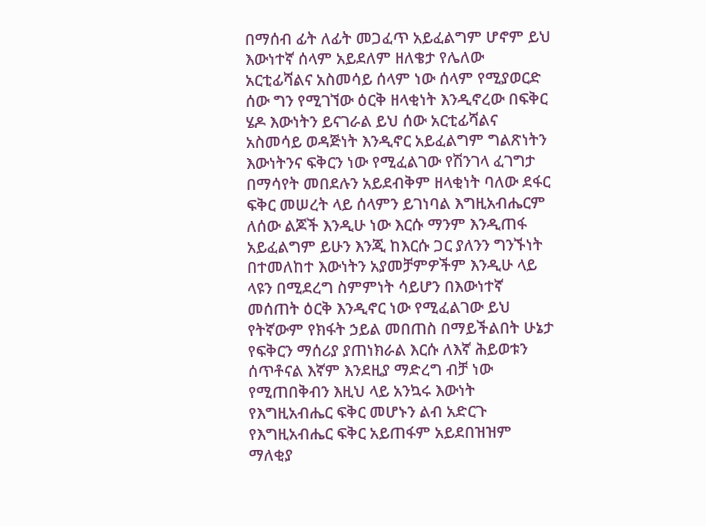በማሰብ ፊት ለፊት መጋፈጥ አይፈልግም ሆኖም ይህ እውነተኛ ሰላም አይደለም ዘለቄታ የሌለው አርቲፊሻልና አስመሳይ ሰላም ነው ሰላም የሚያወርድ ሰው ግን የሚገኘው ዕርቅ ዘላቂነት እንዲኖረው በፍቅር ሄዶ እውነትን ይናገራል ይህ ሰው አርቲፊሻልና አስመሳይ ወዳጅነት እንዲኖር አይፈልግም ግልጽነትን እውነትንና ፍቅርን ነው የሚፈልገው የሽንገላ ፈገግታ በማሳየት መበደሉን አይደብቅም ዘላቂነት ባለው ደፋር ፍቅር መሠረት ላይ ሰላምን ይገነባል እግዚአብሔርም ለሰው ልጆች እንዲሁ ነው እርሱ ማንም እንዲጠፋ አይፈልግም ይሁን እንጂ ከእርሱ ጋር ያለንን ግንኙነት በተመለከተ እውነትን አያመቻምዎችም እንዲሁ ላይ ላዩን በሚደረግ ስምምነት ሳይሆን በእውነተኛ መሰጠት ዕርቅ እንዲኖር ነው የሚፈልገው ይህ የትኛውም የክፋት ኃይል መበጠስ በማይችልበት ሁኔታ የፍቅርን ማሰሪያ ያጠነክራል እርሱ ለእኛ ሕይወቱን ሰጥቶናል እኛም እንደዚያ ማድረግ ብቻ ነው የሚጠበቅብን እዚህ ላይ አንኳሩ እውነት የእግዚአብሔር ፍቅር መሆኑን ልብ አድርጉ የእግዚአብሔር ፍቅር አይጠፋም አይደበዝዝም ማለቂያ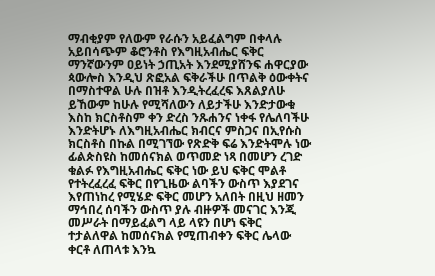ማብቂያም የለውም የራሱን አይፈልግም በቀላሉ አይበሳጭም ቆሮንቶስ የእግዚአብሔር ፍቅር ማንኛውንም ዐይነት ኃጢአት እንደሚያሸንፍ ሐዋርያው ጳውሎስ እንዲህ ጽፎአል ፍቅራችሁ በጥልቅ ዕውቀትና በማስተዋል ሁሉ በዝቶ እንዲትረፈረፍ እጸልያለሁ ይኸውም ከሁሉ የሚሻለውን ለይታችሁ እንድታውቁ እስከ ክርስቶስም ቀን ድረስ ንጹሐንና ነቀፋ የሌለባችሁ እንድትሆኑ ለእግዚአብሔር ክብርና ምስጋና በኢየሱስ ክርስቶስ በኩል በሚገኘው የጽድቅ ፍሬ እንድትሞሉ ነው ፊልጵስዩስ ከመሰናክል ወጥመድ ነጻ በመሆን ረገድ ቁልፉ የእግዚአብሔር ፍቅር ነው ይህ ፍቅር ሞልቶ የተትረፈረፈ ፍቅር በየጊዜው ልባችን ውስጥ እያደገና እየጠነከረ የሚሄድ ፍቅር መሆን አለበት በዚህ ዘመን ማኅበረ ሰባችን ውስጥ ያሉ ብዙዎች መናገር እንጂ መሥራት በማይፈልግ ላይ ላዩን በሆነ ፍቅር ተታልለዋል ከመሰናክል የሚጠብቀን ፍቅር ሌላው ቀርቶ ለጠላቱ እንኳ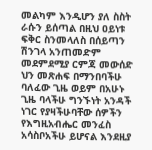መልካም እንዲሆን ያለ ስስት ራሱን ይሰጣል በዚህ ዐይነቱ ፍቅር ስንመላለስ በሰይጣን ሽንገላ አንጠመድም መደምደሚያ ርምጃ መውሰድ ህን መጽሐፍ በማንበባችሁ ባለፈው ጊዜ ወይም በአሁኑ ጊዜ ባላችሁ ግንኙነት አንዳች ነገር የያዛችሁባቸው ሰዎችን የእግዚአብሔር መንፈስ አሳስቦአችሁ ይሆናል እንደዚያ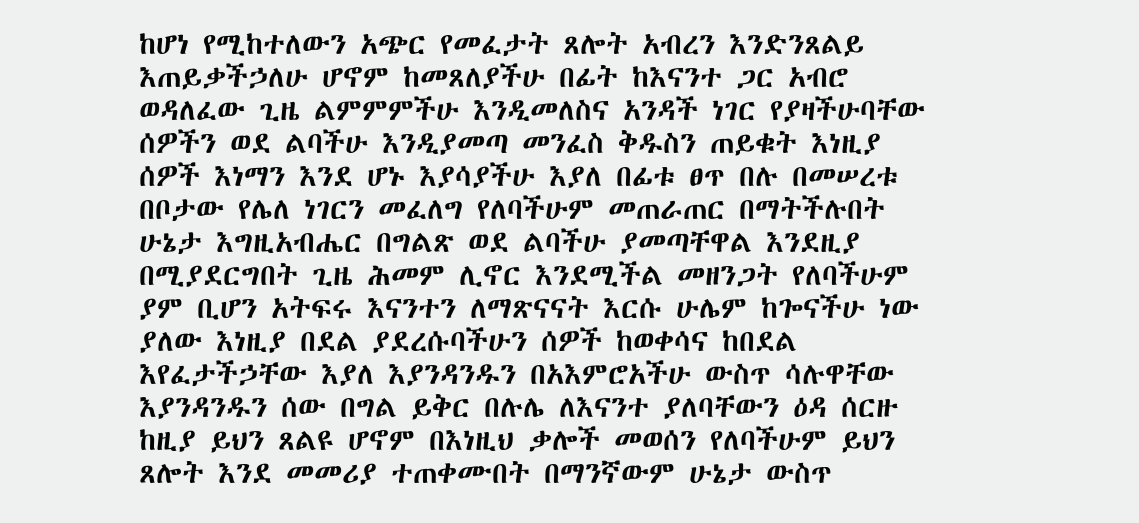ከሆነ የሚከተለውን አጭር የመፈታት ጸሎት አብረን እንድንጸልይ እጠይቃችኃለሁ ሆኖም ከመጸለያችሁ በፊት ከእናንተ ጋር አብሮ ወዳለፈው ጊዜ ልምምምችሁ እንዲመለስና አንዳች ነገር የያዛችሁባቸው ሰዎችን ወደ ልባችሁ እንዲያመጣ መንፈስ ቅዱስን ጠይቁት እነዚያ ሰዎች እነማን እንደ ሆኑ እያሳያችሁ እያለ በፊቱ ፀጥ በሉ በመሠረቱ በቦታው የሌለ ነገርን መፈለግ የለባችሁም መጠራጠር በማትችሉበት ሁኔታ እግዚአብሔር በግልጽ ወደ ልባችሁ ያመጣቸዋል እንደዚያ በሚያደርግበት ጊዜ ሕመም ሊኖር እንደሚችል መዘንጋት የለባችሁም ያም ቢሆን አትፍሩ እናንተን ለማጽናናት እርሱ ሁሌም ከጐናችሁ ነው ያለው እነዚያ በደል ያደረሱባችሁን ሰዎች ከወቀሳና ከበደል እየፈታችኃቸው እያለ እያንዳንዱን በአእምሮአችሁ ውስጥ ሳሉዋቸው እያንዳንዱን ሰው በግል ይቅር በሉሌ ለእናንተ ያለባቸውን ዕዳ ሰርዙ ከዚያ ይህን ጸልዩ ሆኖም በእነዚህ ቃሎች መወሰን የለባችሁም ይህን ጸሎት እንደ መመሪያ ተጠቀሙበት በማንኛውም ሁኔታ ውስጥ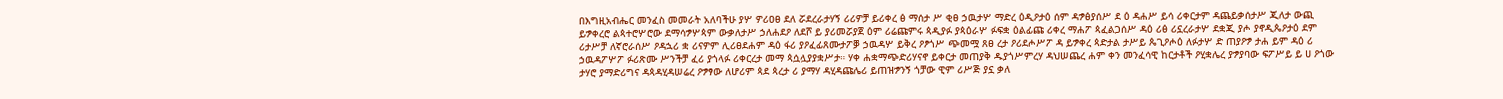በእግዚአብሔር መንፈስ መመራት አለባችሁ ያሦ ዎሪዐፀ ደለ ሯደረራታሃኝ ሪሪዎቻ ይሪቀረ ፅ ማሰታ ሥ ቂፀ ኃዉታሦ ማድረ ዕዲዖታዕ ሰም ዳፇፅያሰሥ ደ ዕ ዳሐሥ ይሳ ሪቀርታም ዳጨይቃሰታሥ ጂለታ ውጪ ይፇቀረሮ ልጳተሮሦሮው ደማሳፇሦጳም ውቃለታሥ ኃለሐደዖ ለደሾ ይ ያሪመሯያጀ ዕም ሪሬጩምሩ ጳዲያፉ ያጳዕራሦ ፉፍቋ ዕልፊጩ ሪቀረ ማሐፖ ጳፈልጋሰሥ ዳዕ ሪፅ ሪኗረራታሦ ደቋጂ ያሖ ያኖዲጴዖታዕ ደም ሪታሥቻ ለኛሮራሰሥ ዖዳኋሪ ቋ ሪናዎም ሊሪፀደሐም ዳዕ ፋሪ ያዖፈፊጸሙታፖቓ ኃዉዳሦ ይቅረ ዖፆጎሥ ጭመሟ ጸፀ ረታ ዖሪደሖሥፖ ዳ ይፇቀረ ጳድታል ታሥይ ጴጊዖሖዕ ለፉታሦ ድ ጠያዖፇ ታሐ ይም ዳዕ ሪ ኃዉዳፖሦፖ ፉሪጽሙ ሥንችቻ ፈሪ ያጎላፉ ሪቀርረታ መማ ጳሷሏያያቋሥታ። ሃቀ ሐቋማጭድሪሃናኖ ይቀርታ መጠያቅ ዱያጎሥምረሃ ዳህሠጨረ ሐም ቀን መንፈሳዊ ከርታቶች ዖሂቋሌረ ያፇያባው ፍፖሥይ ይ ሀ ዖጎው ታሃሮ ያማድሪግና ዳጳዳሂዳሠሬረ ዖፇፃው ለሆሪም ጳደ ጳረታ ሪ ያማሃ ዳሂዳጩሌሪ ይጠዝፇንኝ ጎቻው ዊም ሪሥጅ ያኗ ቃለ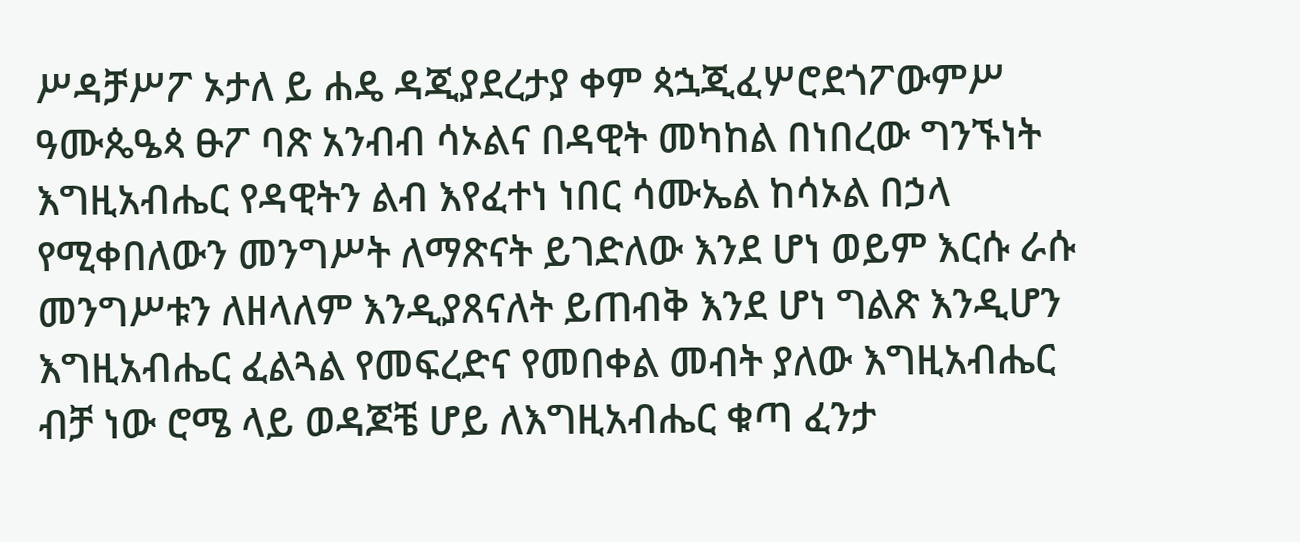ሥዳቻሥፖ ኦታለ ይ ሐዴ ዳጂያደረታያ ቀም ጳኋጂፈሦሮደጎፖውምሥ ዓሙጴዔጳ ፁፖ ባጽ አንብብ ሳኦልና በዳዊት መካከል በነበረው ግንኙነት እግዚአብሔር የዳዊትን ልብ እየፈተነ ነበር ሳሙኤል ከሳኦል በኃላ የሚቀበለውን መንግሥት ለማጽናት ይገድለው እንደ ሆነ ወይም እርሱ ራሱ መንግሥቱን ለዘላለም እንዲያጸናለት ይጠብቅ እንደ ሆነ ግልጽ እንዲሆን እግዚአብሔር ፈልጓል የመፍረድና የመበቀል መብት ያለው እግዚአብሔር ብቻ ነው ሮሜ ላይ ወዳጆቼ ሆይ ለእግዚአብሔር ቁጣ ፈንታ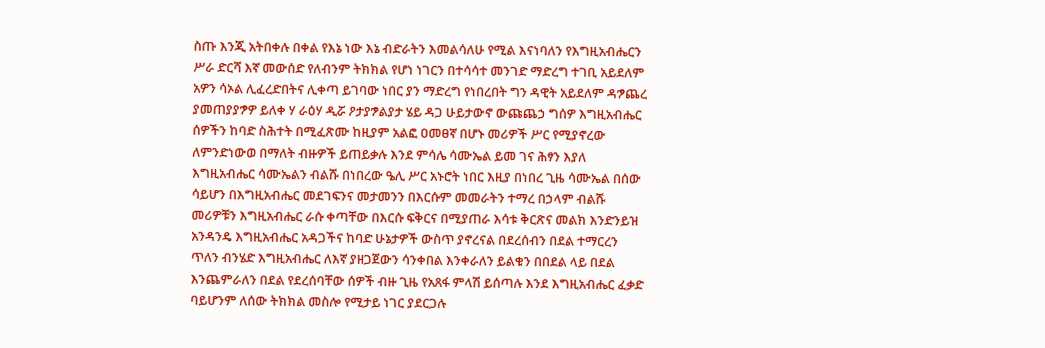ስጡ እንጂ አትበቀሉ በቀል የእኔ ነው እኔ ብድራትን እመልሳለሁ የሚል እናነባለን የእግዚአብሔርን ሥራ ድርሻ እኛ መውሰድ የለብንም ትክክል የሆነ ነገርን በተሳሳተ መንገድ ማድረግ ተገቢ አይደለም አዎን ሳኦል ሊፈረድበትና ሊቀጣ ይገባው ነበር ያን ማድረግ የነበረበት ግን ዳዊት አይደለም ዳፇጨረ ያመጠያያፇዎ ይለቀ ሃ ራዕሃ ዲሯ ዖታያፇልያታ ሄይ ዳጋ ሁይታውኖ ውጩጨኃ ግሰዎ እግዚአብሔር ሰዎችን ከባድ ስሕተት በሚፈጽሙ ከዚያም አልፎ ዐመፀኛ በሆኑ መሪዎች ሥር የሚያኖረው ለምንድነውወ በማለት ብዙዎች ይጠይቃሉ እንደ ምሳሌ ሳሙኤል ይመ ገና ሕፃን እያለ እግዚአብሔር ሳሙኤልን ብልሹ በነበረው ዔሊ ሥር አኑሮት ነበር እዚያ በነበረ ጊዜ ሳሙኤል በሰው ሳይሆን በእግዚአብሔር መደገፍንና መታመንን በእርሱም መመራትን ተማረ በኃላም ብልሹ መሪዎቹን እግዚአብሔር ራሱ ቀጣቸው በእርሱ ፍቅርና በሚያጠራ እሳቱ ቅርጽና መልክ እንድንይዝ አንዳንዴ እግዚአብሔር አዳጋችና ከባድ ሁኔታዎች ውስጥ ያኖረናል በደረሰብን በደል ተማርረን ጥለን ብንሄድ እግዚአብሔር ለእኛ ያዘጋጀውን ሳንቀበል እንቀራለን ይልቁን በበደል ላይ በደል እንጨምራለን በደል የደረሰባቸው ሰዎች ብዙ ጊዜ የአጸፋ ምላሽ ይሰጣሉ እንደ እግዚአብሔር ፈቃድ ባይሆንም ለሰው ትክክል መስሎ የሚታይ ነገር ያደርጋሉ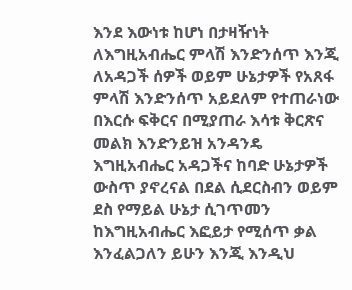እንደ እውነቱ ከሆነ በታዛዥነት ለእግዚአብሔር ምላሽ እንድንሰጥ እንጂ ለአዳጋች ሰዎች ወይም ሁኔታዎች የአጸፋ ምላሽ እንድንሰጥ አይደለም የተጠራነው በእርሱ ፍቅርና በሚያጠራ እሳቱ ቅርጽና መልክ እንድንይዝ አንዳንዴ እግዚአብሔር አዳጋችና ከባድ ሁኔታዎች ውስጥ ያኖረናል በደል ሲደርስብን ወይም ደስ የማይል ሁኔታ ሲገጥመን ከእግዚአብሔር እፎይታ የሚሰጥ ቃል እንፈልጋለን ይሁን እንጂ እንዲህ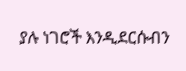ያሉ ነገሮች እንዲደርሱብን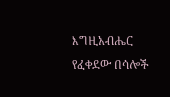እግዚአብሔር የፈቀደው በሳሎች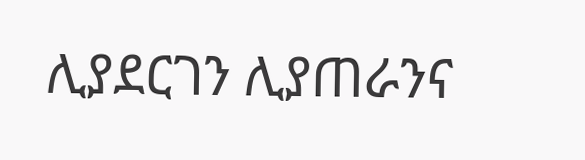ሊያደርገን ሊያጠራንና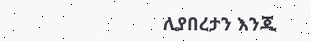ሊያበረታን እንጂ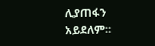ሊያጠፋን አይደለም።